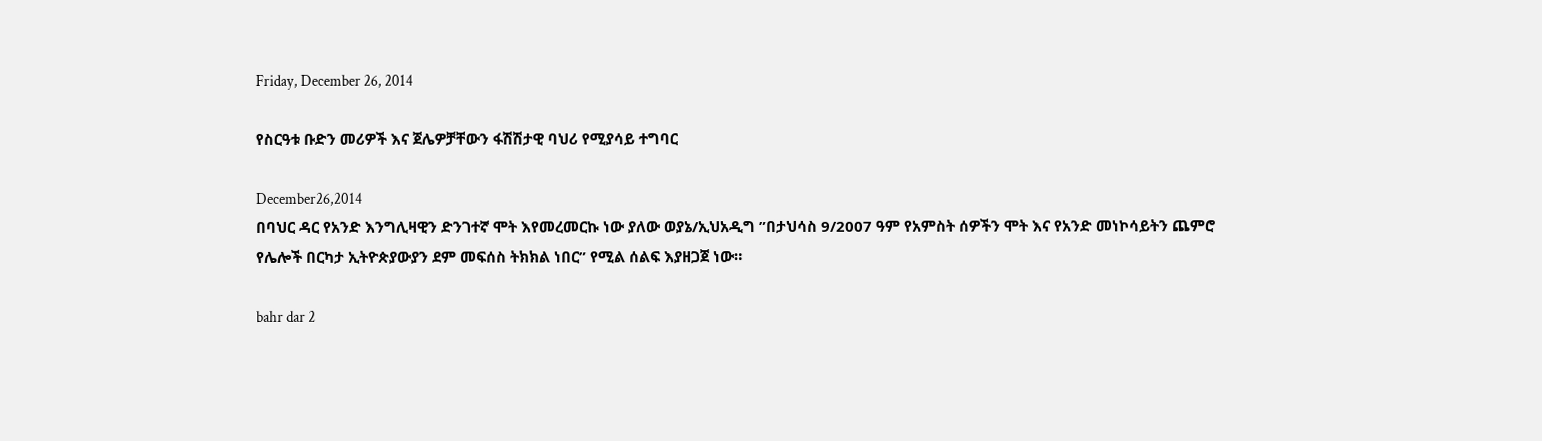Friday, December 26, 2014

የስርዓቱ ቡድን መሪዎች እና ጀሌዎቻቸውን ፋሽሽታዊ ባህሪ የሚያሳይ ተግባር

December26,2014
በባህር ዳር የአንድ እንግሊዛዊን ድንገተኛ ሞት እየመረመርኩ ነው ያለው ወያኔ/ኢህአዲግ ”በታህሳስ 9/2007 ዓም የአምስት ሰዎችን ሞት እና የአንድ መነኮሳይትን ጨምሮ የሌሎች በርካታ ኢትዮጵያውያን ደም መፍሰስ ትክክል ነበር” የሚል ሰልፍ እያዘጋጀ ነው።

bahr dar 2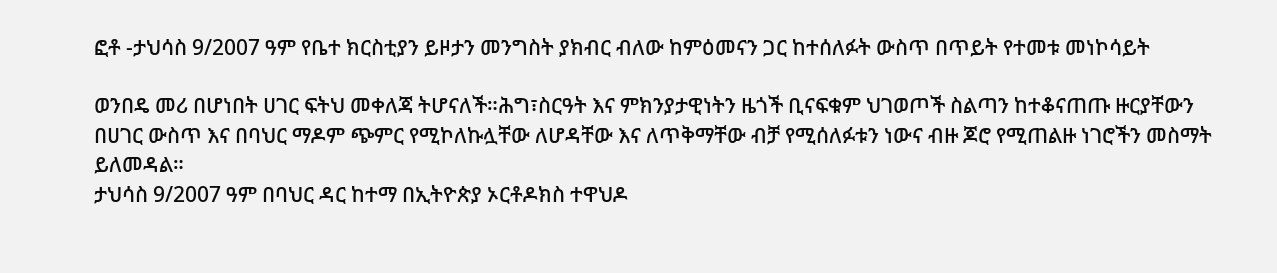ፎቶ -ታህሳስ 9/2007 ዓም የቤተ ክርስቲያን ይዞታን መንግስት ያክብር ብለው ከምዕመናን ጋር ከተሰለፉት ውስጥ በጥይት የተመቱ መነኮሳይት

ወንበዴ መሪ በሆነበት ሀገር ፍትህ መቀለጃ ትሆናለች።ሕግ፣ስርዓት እና ምክንያታዊነትን ዜጎች ቢናፍቁም ህገወጦች ስልጣን ከተቆናጠጡ ዙርያቸውን በሀገር ውስጥ እና በባህር ማዶም ጭምር የሚኮለኩሏቸው ለሆዳቸው እና ለጥቅማቸው ብቻ የሚሰለፉቱን ነውና ብዙ ጆሮ የሚጠልዙ ነገሮችን መስማት ይለመዳል።
ታህሳስ 9/2007 ዓም በባህር ዳር ከተማ በኢትዮጵያ ኦርቶዶክስ ተዋህዶ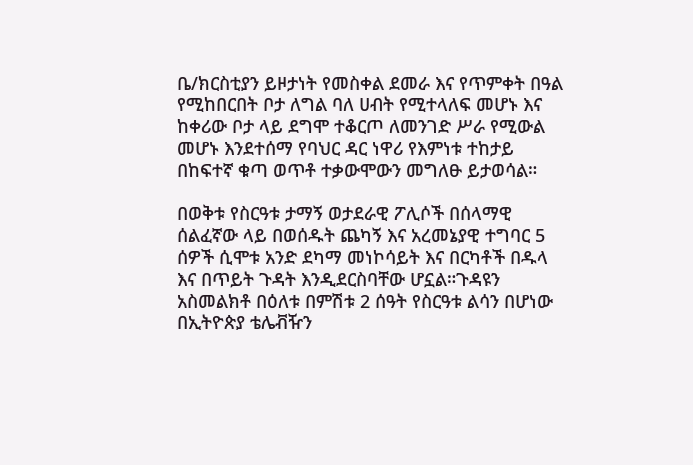ቤ/ክርስቲያን ይዞታነት የመስቀል ደመራ እና የጥምቀት በዓል የሚከበርበት ቦታ ለግል ባለ ሀብት የሚተላለፍ መሆኑ እና ከቀሪው ቦታ ላይ ደግሞ ተቆርጦ ለመንገድ ሥራ የሚውል መሆኑ እንደተሰማ የባህር ዳር ነዋሪ የእምነቱ ተከታይ በከፍተኛ ቁጣ ወጥቶ ተቃውሞውን መግለፁ ይታወሳል።

በወቅቱ የስርዓቱ ታማኝ ወታደራዊ ፖሊሶች በሰላማዊ ሰልፈኛው ላይ በወሰዱት ጨካኝ እና አረመኔያዊ ተግባር 5 ሰዎች ሲሞቱ አንድ ደካማ መነኮሳይት እና በርካቶች በዱላ እና በጥይት ጉዳት እንዲደርስባቸው ሆኗል።ጉዳዩን አስመልክቶ በዕለቱ በምሽቱ 2 ሰዓት የስርዓቱ ልሳን በሆነው በኢትዮጵያ ቴሌቭዥን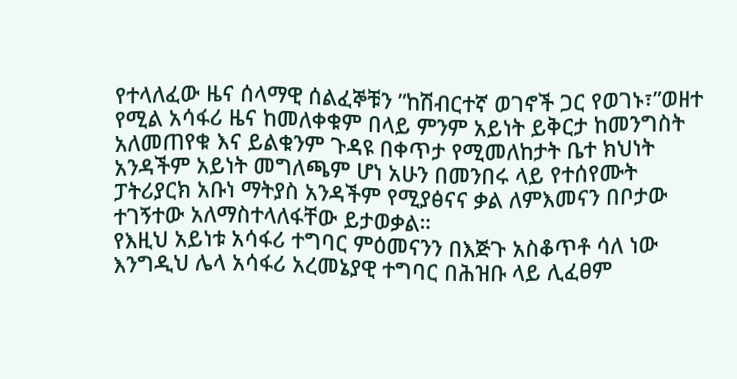የተላለፈው ዜና ሰላማዊ ሰልፈኞቹን ”ከሽብርተኛ ወገኖች ጋር የወገኑ፣”ወዘተ የሚል አሳፋሪ ዜና ከመለቀቁም በላይ ምንም አይነት ይቅርታ ከመንግስት አለመጠየቁ እና ይልቁንም ጉዳዩ በቀጥታ የሚመለከታት ቤተ ክህነት አንዳችም አይነት መግለጫም ሆነ አሁን በመንበሩ ላይ የተሰየሙት ፓትሪያርክ አቡነ ማትያስ አንዳችም የሚያፅናና ቃል ለምእመናን በቦታው ተገኝተው አለማስተላለፋቸው ይታወቃል።
የእዚህ አይነቱ አሳፋሪ ተግባር ምዕመናንን በእጅጉ አስቆጥቶ ሳለ ነው እንግዲህ ሌላ አሳፋሪ አረመኔያዊ ተግባር በሕዝቡ ላይ ሊፈፀም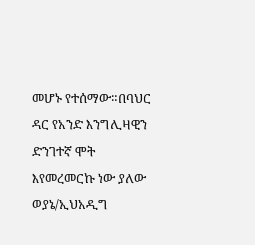መሆኑ የተሰማው።በባህር ዳር የአንድ እንግሊዛዊን ድንገተኛ ሞት እየመረመርኩ ነው ያለው ወያኔ/ኢህአዲግ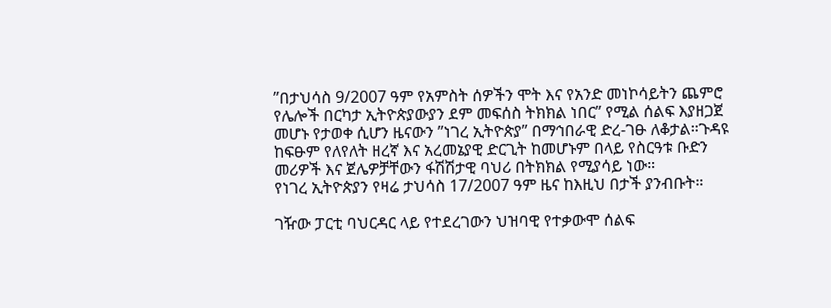”በታህሳስ 9/2007 ዓም የአምስት ሰዎችን ሞት እና የአንድ መነኮሳይትን ጨምሮ የሌሎች በርካታ ኢትዮጵያውያን ደም መፍሰስ ትክክል ነበር” የሚል ሰልፍ እያዘጋጀ መሆኑ የታወቀ ሲሆን ዜናውን ”ነገረ ኢትዮጵያ” በማኅበራዊ ድረ-ገፁ ለቆታል።ጉዳዩ ከፍፁም የለየለት ዘረኛ እና አረመኔያዊ ድርጊት ከመሆኑም በላይ የስርዓቱ ቡድን መሪዎች እና ጀሌዎቻቸውን ፋሽሽታዊ ባህሪ በትክክል የሚያሳይ ነው።
የነገረ ኢትዮጵያን የዛሬ ታህሳስ 17/2007 ዓም ዜና ከእዚህ በታች ያንብቡት።

ገዥው ፓርቲ ባህርዳር ላይ የተደረገውን ህዝባዊ የተቃውሞ ሰልፍ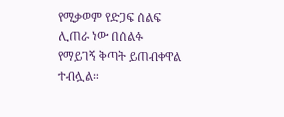የሚቃወም የድጋፍ ሰልፍ ሊጠራ ነው በሰልፉ የማይገኝ ቅጣት ይጠብቀዋል ተብሏል።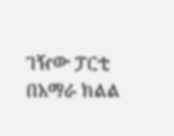ገዥው ፓርቲ በአማራ ክልል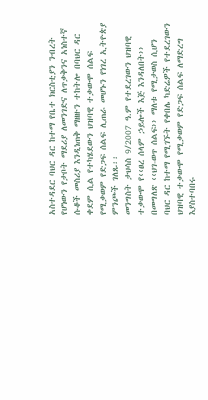አስተዳደር ባህር ዳር ከተማ የቤተ ክርስቲያን ንብረት የሆነውን የታቦት ማደሪያ ለመንገድና ለጥቃቅንና አነስተኛ ሱቆች መስሪያ እንዲነጠቅ ማዘዙን ተከትሎ በባህር ዳር ቀደም ሲል የተካሄደውን ህዝባዊ ተቃውሞ ሰልፍ የሚቃወም የድጋፍ ሰልፍ ሊጠራ መሆኑን የነገረ ኢትዮጵያ ምንጮች ገለጹ፡፡
መንግስት ታህሳስ 9/2007 ዓ.ም የተደረገውን ህዝባዊ ተቃውሞ የ‹‹ፀረ ሰላም ኃይሎች እጅ እንዳለበት›› በመግለጽ ‹‹ህገ-ወጥ ሰልፍ›› ማለቱ የሚታወስ ሲሆን ባህር ዳር ከተማ የሚገኙት የቀበሌ ካድሬዎች የተደረገውን ህዝባዊ ተቃውሞ የሚቃወም የድጋፍ ሰልፍ ለማድረግ እያስተባበሩ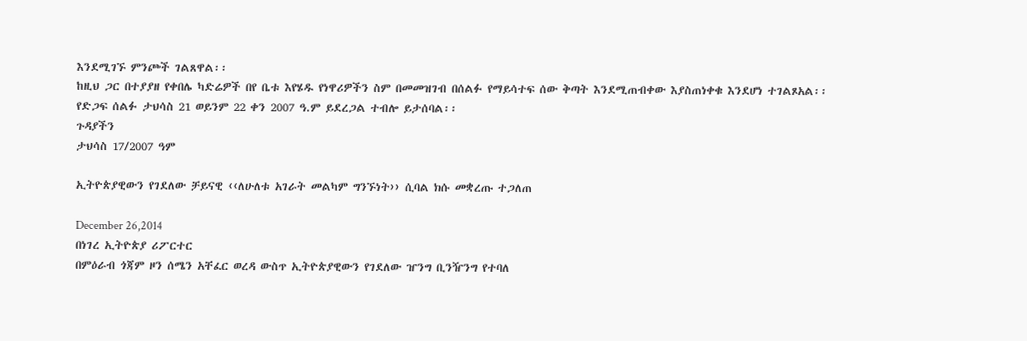እንደሚገኙ ምንጮች ገልጸዋል፡፡
ከዚህ ጋር በተያያዘ የቀበሌ ካድሬዎች በየ ቤቱ እየሄዱ የነዋሪዎችን ስም በመመዝገብ በሰልፉ የማይሳተፍ ሰው ቅጣት እንደሚጠብቀው እያስጠነቀቁ እንደሆነ ተገልጾአል፡፡ የድጋፍ ሰልፉ ታህሳስ 21 ወይንም 22 ቀን 2007 ዓ.ም ይደረጋል ተብሎ ይታሰባል፡፡
ጉዳያችን
ታህሳስ 17/2007 ዓም

ኢትዮጵያዊውን የገደለው ቻይናዊ ‹‹ለሁለቱ አገራት መልካም ግንኙነት›› ሲባል ክሱ መቋረጡ ተጋለጠ

December 26,2014
በነገረ ኢትዮጵያ ሪፖርተር
በምዕራብ ጎጃም ዞን ሰሜን አቸፈር ወረዳ ውስጥ ኢትዮጵያዊውን የገደለው ዠንግ ቢንዥንግ የተባለ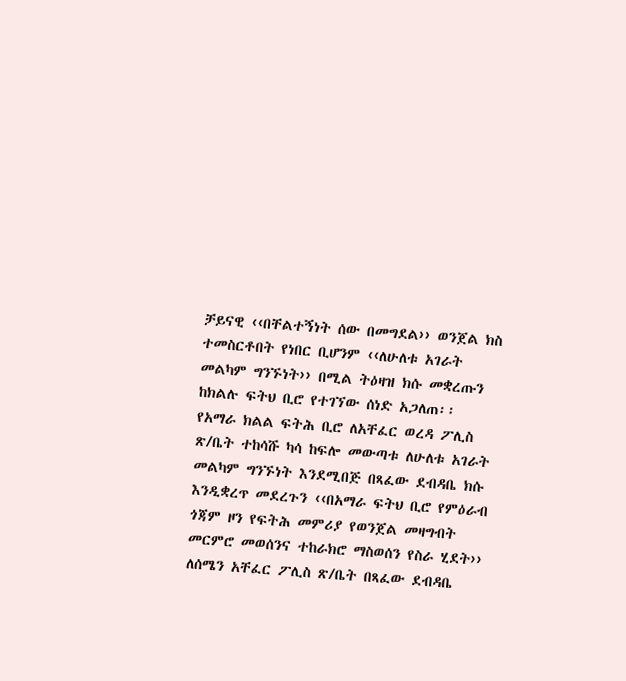ቻይናዊ ‹‹በቸልተኝነት ሰው በመግደል›› ወንጀል ክስ ተመስርቶበት የነበር ቢሆንም ‹‹ለሁለቱ አገራት መልካም ግንኙነት›› በሚል ትዕዛዝ ክሱ መቋረጡን ከክልሉ ፍትህ ቢሮ የተገኘው ሰነድ አጋለጠ፡፡
የአማራ ክልል ፍትሕ ቢሮ ለአቸፈር ወረዳ ፖሊስ ጽ/ቤት ተከሳሹ ካሳ ከፍሎ መውጣቱ ለሁለቱ አገራት መልካም ግንኙነት እንደሚበጅ በጻፈው ደብዳቤ ክሱ እንዲቋረጥ መደረጉን ‹‹በአማራ ፍትህ ቢሮ የምዕራብ ጎጃም ዞን የፍትሕ መምሪያ የወንጀል መዛግብት መርምሮ መወሰንና ተከራክሮ ማስወሰን የስራ ሂደት›› ለሰሜን አቸፈር ፖሊስ ጽ/ቤት በጻፈው ደብዳቤ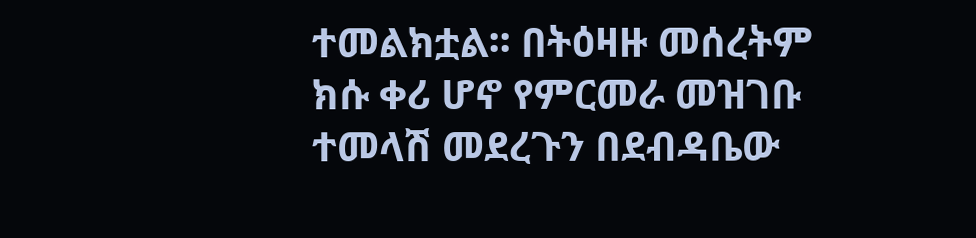ተመልክቷል፡፡ በትዕዛዙ መሰረትም ክሱ ቀሪ ሆኖ የምርመራ መዝገቡ ተመላሽ መደረጉን በደብዳቤው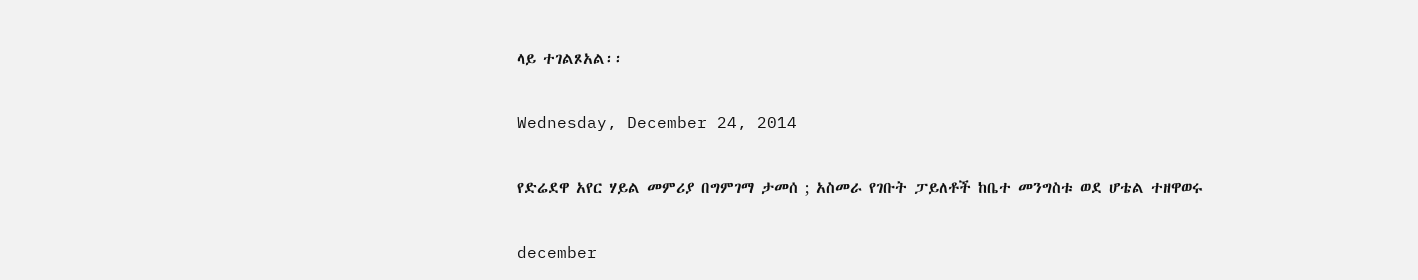ላይ ተገልጾአል፡፡

Wednesday, December 24, 2014

የድሬደዋ አየር ሃይል መምሪያ በግምገማ ታመሰ ; አስመራ የገቡት ፓይለቶች ከቤተ መንግስቱ ወደ ሆቴል ተዘዋወሩ

december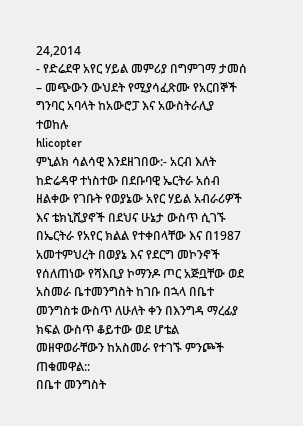24,2014
- የድሬደዋ አየር ሃይል መምሪያ በግምገማ ታመሰ
– መጭውን ውህደት የሚያሳፈጽሙ የአርበኞች ግንባር አባላት ከአውሮፓ እና አውስትራሊያ ተወከሉ
hlicopter
ምኒልክ ሳልሳዊ እንደዘገበው:- አርብ እለት ከድሬዳዋ ተነስተው በደቡባዊ ኤርትራ አሰብ ዘልቀው የገቡት የወያኔው አየር ሃይል አብራሪዎች እና ቴክኒሺያኖች በደህና ሁኔታ ውስጥ ሲገኙ በኤርትራ የአየር ክልል የተቀበላቸው እና በ1987 አመተምህረት በወያኔ እና የደርግ መኮንኖች የሰለጠነው የሻእቢያ ኮማንዶ ጦር አጅቧቸው ወደ አስመራ ቤተመንግስት ከገቡ በኋላ በቤተ መንግስቱ ውስጥ ለሁለት ቀን በእንግዳ ማረፊያ ክፍል ውስጥ ቆይተው ወደ ሆቴል መዘዋወራቸውን ከአስመራ የተገኙ ምንጮች ጠቁመዋል::
በቤተ መንግስት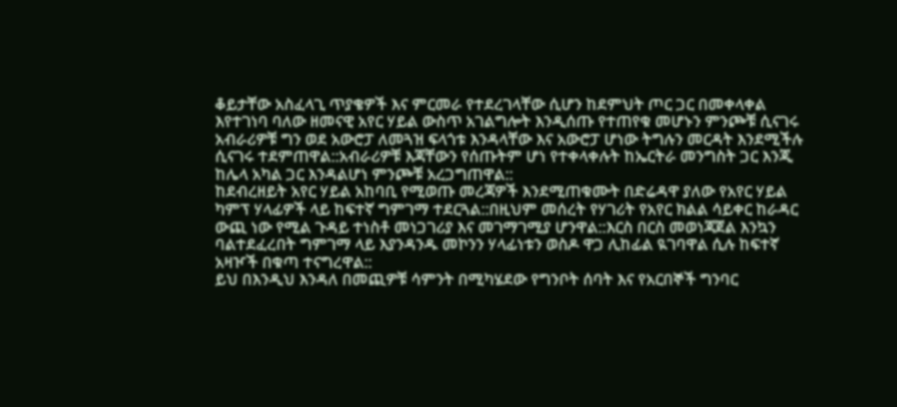ቆይታቸው አስፈላጊ ጥያቄዎች እና ምርመራ የተደረገላቸው ሲሆን ከደምህት ጦር ጋር በመቀላቀል እየተገነባ ባለው ዘመናዊ አየር ሃይል ውስጥ አገልግሎት እንዲሰጡ የተጠየቁ መሆኑን ምንጮቹ ሲናገሩ አብራሪዎቹ ግን ወደ አውሮፓ ለመጓዝ ፍላጎቱ እንዳላቸው እና አውሮፓ ሆነው ትግሉን መርዳት እንደሚችሉ ሲናገሩ ተደምጠዋል::አብራሪዎቹ እጃቸውን የሰጡትም ሆነ የተቀላቀሉት ከኤርትራ መንግስት ጋር እንጂ ከሌላ አካል ጋር እንዳልሆነ ምንጮቹ አረጋግጠዋል::
ከደብረዘይት አየር ሃይል አከባቢ የሚወጡ መረጃዎች እንደሚጠቁሙት በድሬዳዋ ያለው የአየር ሃይል ካምፕ ሃላፊዎች ላይ ከፍተኛ ግምገማ ተደርጓል::በዚህም መሰረት የሃገሪት የአየር ክልል ሳይቀር ከራዳር ውጪ ነው የሚል ጉዳይ ተነስቶ መነጋገሪያ እና መገማገሚያ ሆንዋል::እርስ በርስ መወነጃጀል እንኳን ባልተደፈረበት ግምገማ ላይ እያንዳንዱ መኮንን ሃላፊነቱን ወስዶ ዋጋ ሊከፊል ዪገባዋል ሲሉ ከፍተኛ አዛዦች በቁጣ ተናግረዋል::
ይህ በእንዲህ እንዳለ በመጪዎቹ ሳምንት በሚካሄደው የግንቦት ሰባት እና የአርበኞች ግንባር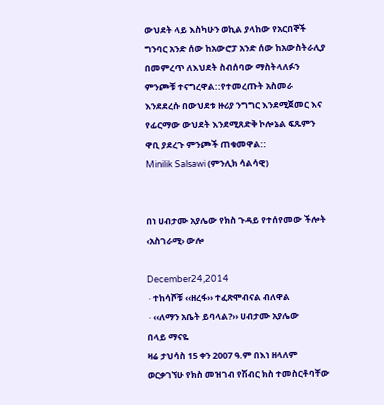ውህደት ላይ እስካሁን ወኪል ያላከው የአርበኞች ግንባር አንድ ሰው ከአውሮፓ አንድ ሰው ከአውስትራሊያ በመምረጥ ለእህደት ስብሰባው ማስትላለፉን ምንጮቹ ተናግረዋል::የተመረጡት አስመራ እንደደረሱ በውህደቱ ዙሪያ ንግግር እንደሚጀመር እና የፊርማው ውህደት እንደሚጸድቅ ኮሎኔል ፍጹምን ዋቢ ያደረጉ ምንጮች ጠቁመዋል::
Minilik Salsawi (ምንሊክ ሳልሳዊ)


በነ ሀብታሙ አያሌው የክስ ጉዳይ የተሰየመው ችሎት ‹አስገራሚ› ውሎ

December24,2014
∙ተከሳሾቹ ‹‹ዘረፋ›› ተፈጽሞብናል ብለዋል
∙‹‹ለማን አቤት ይባላል?›› ሀብታሙ አያሌው
በላይ ማናዬ
ዛሬ ታህሳስ 15 ቀን 2007 ዓ.ም በእነ ዘላለም ወርቃገኘሁ የክስ መዝገብ የሽብር ክስ ተመስርቶባቸው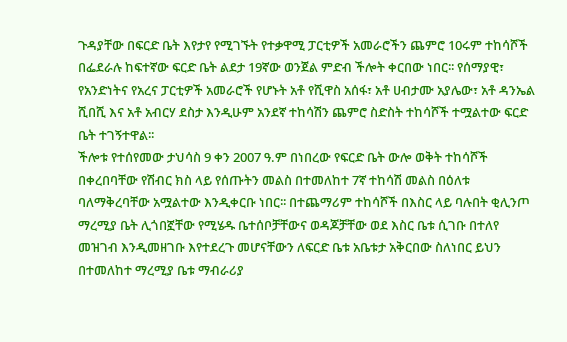ጉዳያቸው በፍርድ ቤት እየታየ የሚገኙት የተቃዋሚ ፓርቲዎች አመራሮችን ጨምሮ 10ሩም ተከሳሾች በፌደራሉ ከፍተኛው ፍርድ ቤት ልደታ 19ኛው ወንጀል ምድብ ችሎት ቀርበው ነበር፡፡ የሰማያዊ፣ የአንድነትና የአረና ፓርቲዎች አመራሮች የሆኑት አቶ የሺዋስ አሰፋ፣ አቶ ሀብታሙ አያሌው፣ አቶ ዳንኤል ሺበሺ እና አቶ አብርሃ ደስታ እንዲሁም አንደኛ ተከሳሽን ጨምሮ ስድስት ተከሳሾች ተሟልተው ፍርድ ቤት ተገኝተዋል፡፡
ችሎቱ የተሰየመው ታህሳስ 9 ቀን 2007 ዓ.ም በነበረው የፍርድ ቤት ውሎ ወቅት ተከሳሾች በቀረበባቸው የሽብር ክስ ላይ የሰጡትን መልስ በተመለከተ 7ኛ ተከሳሽ መልስ በዕለቱ ባለማቅረባቸው አሟልተው እንዲቀርቡ ነበር፡፡ በተጨማሪም ተከሳሾች በእስር ላይ ባሉበት ቂሊንጦ ማረሚያ ቤት ሊጎበኟቸው የሚሄዱ ቤተሰቦቻቸውና ወዳጆቻቸው ወደ እስር ቤቱ ሲገቡ በተለየ መዝገብ እንዲመዘገቡ እየተደረጉ መሆናቸውን ለፍርድ ቤቱ አቤቱታ አቅርበው ስለነበር ይህን በተመለከተ ማረሚያ ቤቱ ማብራሪያ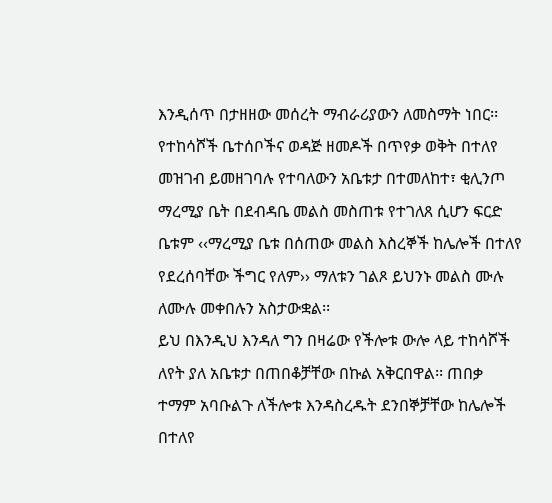እንዲሰጥ በታዘዘው መሰረት ማብራሪያውን ለመስማት ነበር፡፡
የተከሳሾች ቤተሰቦችና ወዳጅ ዘመዶች በጥየቃ ወቅት በተለየ መዝገብ ይመዘገባሉ የተባለውን አቤቱታ በተመለከተ፣ ቂሊንጦ ማረሚያ ቤት በደብዳቤ መልስ መስጠቱ የተገለጸ ሲሆን ፍርድ ቤቱም ‹‹ማረሚያ ቤቱ በሰጠው መልስ እስረኞች ከሌሎች በተለየ የደረሰባቸው ችግር የለም›› ማለቱን ገልጾ ይህንኑ መልስ ሙሉ ለሙሉ መቀበሉን አስታውቋል፡፡
ይህ በእንዲህ እንዳለ ግን በዛሬው የችሎቱ ውሎ ላይ ተከሳሾች ለየት ያለ አቤቱታ በጠበቆቻቸው በኩል አቅርበዋል፡፡ ጠበቃ ተማም አባቡልጉ ለችሎቱ እንዳስረዱት ደንበኞቻቸው ከሌሎች በተለየ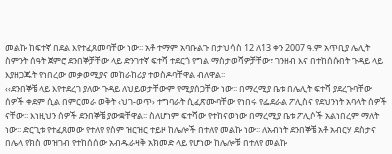መልኩ ከፍተኛ በደል እየተፈጸመባቸው ነው፡፡ አቶ ተማም አባቡልጉ በታህሳስ 12 ለ13 ቀን 2007 ዓ.ም አጥቢያ ሌሊት ስምንት ሰዓት ጀምሮ ደንበኞቻቸው ላይ ድንገተኛ ፍተሻ ተደርጎ የግል ማስታወሻዎቻቸው፣ ገንዘብ እና በተከሰሱበት ጉዳይ ላይ እያዘጋጁት የነበረው መቃወሚያና መከራከሪያ ተወስዶባቸዋል ብለዋል፡፡
‹‹ደንበኞቼ ላይ እየተደረገ ያለው ጉዳይ ለህይወታቸውም የሚያሰጋቸው ነው፡፡ በማረሚያ ቤቱ በሌሊት ፍተሻ ያደረጉባቸው ሰዎች ቀደም ሲል በምርመራ ወቅት ‹ህገ-ወጥ› ተግባራት ሲፈጽሙባቸው የነበሩ የፌደራል ፖሊስና የደህንነት አባላት ሰዎች ናቸው፡፡ እነዚህን ሰዎች ደንበኞቼ ያውቋቸዋል፡፡ ስለሆነም ፍተሻው የተከናወነው በማረሚያ ቤቱ ፖሊሶች አልነበረም ማለት ነው፡፡ ድርጊቱ የተፈጸመው የተለየ የስም ዝርዝር ተይዞ ከሌሎች በተለየ መልኩ ነው፡፡ ለአብነት ደንበኞቼ አቶ አብርሃ ደስታና በሌላ የክስ መዝገብ የተከሰሰው አብዱራዛቅ አክመድ ላይ የሆነው ከሌሎቹ በተለየ መልኩ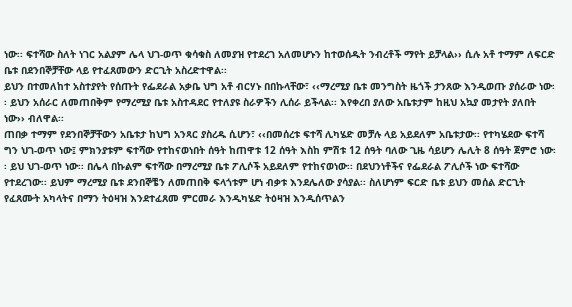ነው፡፡ ፍተሻው ስለት ነገር አልያም ሌላ ህገ-ወጥ ቁሳቁስ ለመያዝ የተደረገ አለመሆኑን ከተወሰዱት ንብረቶች ማየት ይቻላል›› ሲሉ አቶ ተማም ለፍርድ ቤቱ በደንበኞቻቸው ላይ የተፈጸመውን ድርጊት አስረድተዋል፡፡
ይህን በተመለከተ አስተያየት የሰጡት የፌደራል አቃቤ ህግ አቶ ብርሃኑ በበኩላቸው፣ ‹‹ማረሚያ ቤቱ መንግስት ዜጎች ታንጸው እንዲወጡ ያሰራው ነው፡፡ ይህን አሰራር ለመጠበቅም የማረሚያ ቤቱ አስተዳደር የተለያዩ ስራዎችን ሊሰራ ይችላል፡፡ እየቀረበ ያለው አቤቱታም ከዚህ አኳያ መታየት ያለበት ነው›› ብለዋል፡፡
ጠበቃ ተማም የደንበኞቻቸውን አቤቱታ ከህግ አንጻር ያስረዱ ሲሆን፣ ‹‹በመሰረቱ ፍተሻ ሊካሄድ መቻሉ ላይ አይደለም አቤቱታው፡፡ የተካሄደው ፍተሻ ግን ህገ-ወጥ ነው፤ ምክንያቱም ፍተሻው የተከናወነበት ሰዓት ከጠዋቱ 12 ሰዓት እስከ ምሽቱ 12 ሰዓት ባለው ጊዜ ሳይሆን ሌሊት 8 ሰዓት ጀምሮ ነው፡፡ ይህ ህገ-ወጥ ነው፡፡ በሌላ በኩልም ፍተሻው በማረሚያ ቤቱ ፖሊሶች አይደለም የተከናወነው፡፡ በደህንነቶችና የፌደራል ፖሊሶች ነው ፍተሻው የተደረገው፡፡ ይህም ማረሚያ ቤቱ ደንበኞቼን ለመጠበቅ ፍላጎቱም ሆነ ብቃቱ እንደሌለው ያሳያል፡፡ ስለሆነም ፍርድ ቤቱ ይህን መሰል ድርጊት የፈጸሙት አካላትና በማን ትዕዛዝ እንደተፈጸመ ምርመራ እንዲካሄድ ትዕዛዝ እንዲሰጥልን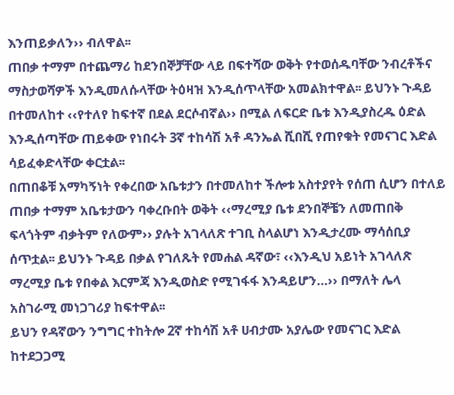እንጠይቃለን›› ብለዋል፡፡
ጠበቃ ተማም በተጨማሪ ከደንበኞቻቸው ላይ በፍተሻው ወቅት የተወሰዱባቸው ንብረቶችና ማስታወሻዎች እንዲመለሱላቸው ትዕዛዝ እንዲሰጥላቸው አመልክተዋል፡፡ ይህንኑ ጉዳይ በተመለከተ ‹‹የተለየ ከፍተኛ በደል ደርሶብኛል›› በሚል ለፍርድ ቤቱ እንዲያስረዱ ዕድል እንዲሰጣቸው ጠይቀው የነበሩት 3ኛ ተከሳሽ አቶ ዳንኤል ሺበሺ የጠየቁት የመናገር እድል ሳይፈቀድላቸው ቀርቷል፡፡
በጠበቆቹ አማካኝነት የቀረበው አቤቱታን በተመለከተ ችሎቱ አስተያየት የሰጠ ሲሆን በተለይ ጠበቃ ተማም አቤቱታውን ባቀረቡበት ወቅት ‹‹ማረሚያ ቤቱ ደንበኞቼን ለመጠበቅ ፍላጎትም ብቃትም የለውም›› ያሉት አገላለጽ ተገቢ ስላልሆነ እንዲታረሙ ማሳሰቢያ ሰጥቷል፡፡ ይህንኑ ጉዳይ በቃል የገለጹት የመሐል ዳኛው፣ ‹‹እንዲህ አይነት አገላለጽ ማረሚያ ቤቱ የበቀል እርምጃ እንዲወስድ የሚገፋፋ እንዳይሆን…›› በማለት ሌላ አስገራሚ መነጋገሪያ ከፍተዋል፡፡
ይህን የዳኛውን ንግግር ተከትሎ 2ኛ ተከሳሽ አቶ ሀብታሙ አያሌው የመናገር እድል ከተደጋጋሚ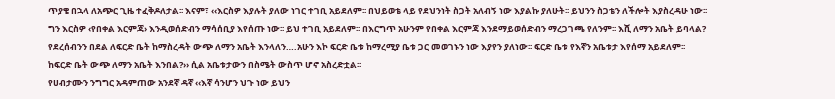ጥያቄ በኋላ ለአጭር ጊዜ ተፈቅዶለታል፡፡ እናም፣ ‹‹እርስዎ እያሉት ያለው ነገር ተገቢ አይደለም፡፡ በህይወቴ ላይ የደህንነት ስጋት አለብኝ ነው እያልኩ ያለሁት፡፡ ይህንን ስጋቴን ለችሎት እያስረዳሁ ነው፡፡ ግን እርስዎ ‹የበቀል እርምጃ› እንዲወሰድብን ማሳሰቢያ እየሰጡ ነው፡፡ ይህ ተገቢ አይደለም፡፡ በእርግጥ አሁንም የበቀል እርምጃ እንደማይወሰድብን ማረጋገጫ የለንም፡፡ እሺ ለማን አቤት ይባላል? የደረሰብንን በደል ለፍርድ ቤት ከማስረዳት ውጭ ለማን አቤት እንላለን….አሁን እኮ ፍርድ ቤቱ ከማረሚያ ቤቱ ጋር መወገኑን ነው እያየን ያለነው፡፡ ፍርድ ቤቱ የእኛን አቤቱታ እየሰማ አይደለም፡፡ ከፍርድ ቤት ውጭ ለማን አቤት እንበል?›› ሲል አቤቱታውን በስሜት ውስጥ ሆኖ አስረድቷል፡፡
የሀብታሙን ንግግር አዳምጠው አንደኛ ዳኛ ‹‹እኛ ሳንሆን ህጉ ነው ይህን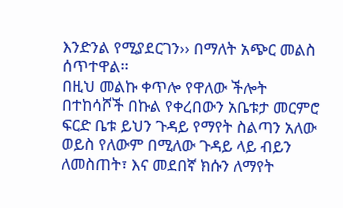እንድንል የሚያደርገን›› በማለት አጭር መልስ ሰጥተዋል፡፡
በዚህ መልኩ ቀጥሎ የዋለው ችሎት በተከሳሾች በኩል የቀረበውን አቤቱታ መርምሮ ፍርድ ቤቱ ይህን ጉዳይ የማየት ስልጣን አለው ወይስ የለውም በሚለው ጉዳይ ላይ ብይን ለመስጠት፣ እና መደበኛ ክሱን ለማየት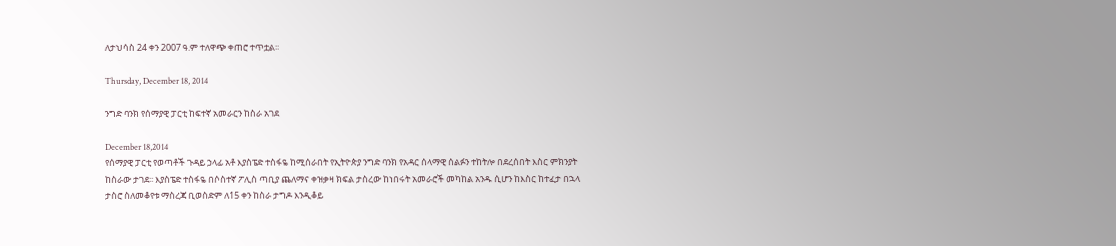ለታህሳስ 24 ቀን 2007 ዓ.ም ተለዋጭ ቀጠሮ ተጥቷል፡፡

Thursday, December 18, 2014

ንግድ ባንክ የሰማያዊ ፓርቲ ከፍተኛ አመራርን ከስራ አገደ

December 18,2014
የሰማያዊ ፓርቲ የወጣቶች ጉዳይ ኃላፊ አቶ እያስፔድ ተስፋዬ ከሚሰራበት የኢትዮጵያ ንግድ ባንክ የአዳር ሰላማዊ ሰልፉን ተከትሎ በደረሰበት እስር ምክንያት ከስራው ታገደ፡፡ እያስፔድ ተስፋዬ በሶስተኛ ፖሊስ ጣቢያ ጨለማና ቀዝቃዛ ክፍል ታስረው ከነበሩት አመራሮች መካከል አንዱ ሲሆን ከእስር ከተፈታ በኋላ ታስሮ ስለመቆየቱ ማስረጃ ቢወስድም ለ15 ቀን ከስራ ታግዶ እንዲቆይ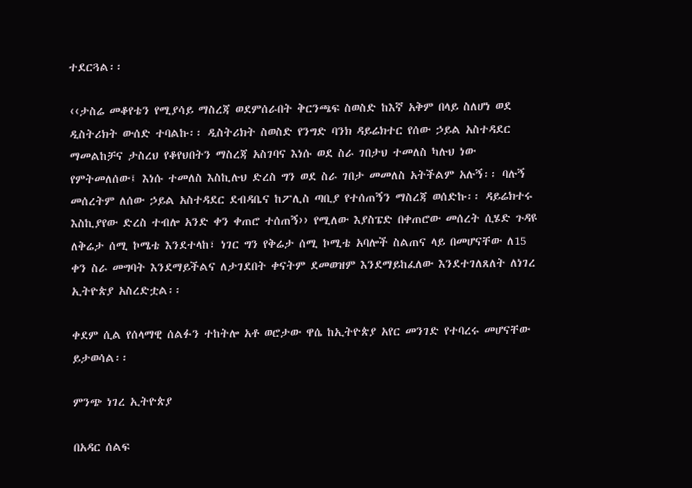ተደርጓል፡፡

‹‹ታስሬ መቆየቴን የሚያሳይ ማስረጃ ወደምሰራበት ቅርንጫፍ ስወስድ ከእኛ አቅም በላይ ስለሆነ ወደ ዲስትሪክት ውሰድ ተባልኩ፡፡ ዲስትሪክት ስወስድ የንግድ ባንክ ዳይሬክተር የሰው ኃይል አስተዳደር ማመልከቻና ታስረህ የቆየህበትን ማስረጃ አስገባና እነሱ ወደ ስራ ገበታህ ተመለስ ካሉህ ነው የምትመለሰው፤ እነሱ ተመለስ እስኪሉህ ድረስ ግን ወደ ስራ ገበታ መመለስ አትችልም አሉኝ፡፡ ባሉኝ መሰረትም ለሰው ኃይል አስተዳደር ደብዳቤና ከፖሊስ ጣቢያ የተሰጠኝን ማስረጃ ወሰድኩ፡፡ ዳይሬክተሩ እስኪያየው ድረስ ተብሎ አንድ ቀን ቀጠሮ ተሰጠኝ›› የሚለው እያስፔድ በቀጠሮው መሰረት ሲሄድ ጉዳዩ ለቅሬታ ሰሚ ኮሜቴ እንደተላከ፣ ነገር ግን የቅሬታ ሰሚ ኮሚቴ አባሎች ስልጠና ላይ በመሆናቸው ለ15 ቀን ስራ መግባት እንደማይችልና ለታገደበት ቀናትም ደመወዝም እንደማይከፈለው እንደተገለጸለት ለነገረ ኢትዮጵያ አስረድቷል፡፡

ቀደም ሲል የሰላማዊ ሰልፉን ተከትሎ አቶ ወሮታው ዋሴ ከኢትዮጵያ አየር መንገድ የተባረሩ መሆናቸው ይታወሳል፡፡

ምንጭ ነገረ ኢትዮጵያ

በአዳር ሰልፍ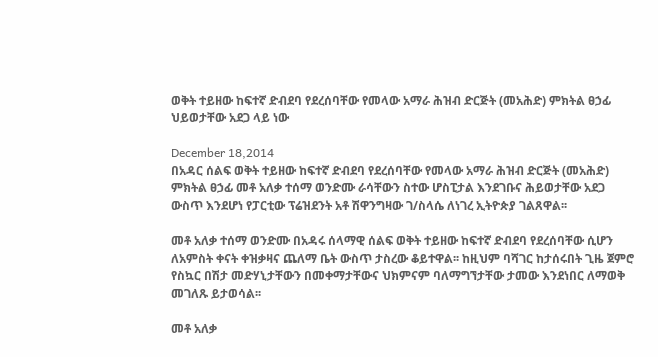ወቅት ተይዘው ከፍተኛ ድብደባ የደረሰባቸው የመላው አማራ ሕዝብ ድርጅት (መአሕድ) ምክትል ፀኃፊ ህይወታቸው አደጋ ላይ ነው

December 18,2014
በአዳር ሰልፍ ወቅት ተይዘው ከፍተኛ ድብደባ የደረሰባቸው የመላው አማራ ሕዝብ ድርጅት (መአሕድ) ምክትል ፀኃፊ መቶ አለቃ ተሰማ ወንድሙ ራሳቸውን ስተው ሆስፒታል እንደገቡና ሕይወታቸው አደጋ ውስጥ እንደሆነ የፓርቲው ፕሬዝደንት አቶ ሽዋንግዛው ገ/ስላሴ ለነገረ ኢትዮጵያ ገልጸዋል፡፡

መቶ አለቃ ተሰማ ወንድሙ በአዳሩ ሰላማዊ ሰልፍ ወቅት ተይዘው ከፍተኛ ድብደባ የደረሰባቸው ሲሆን ለአምስት ቀናት ቀዝቃዛና ጨለማ ቤት ውስጥ ታስረው ቆይተዋል፡፡ ከዚህም ባሻገር ከታሰሩበት ጊዜ ጀምሮ የስኳር በሽታ መድሃኒታቸውን በመቀማታቸውና ህክምናም ባለማግኘታቸው ታመው እንደነበር ለማወቅ መገለጹ ይታወሳል፡፡

መቶ አለቃ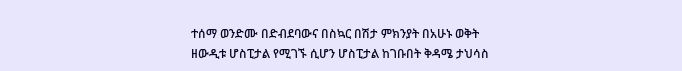ተሰማ ወንድሙ በድብደባውና በስኳር በሽታ ምክንያት በአሁኑ ወቅት ዘውዲቱ ሆስፒታል የሚገኙ ሲሆን ሆስፒታል ከገቡበት ቅዳሜ ታህሳስ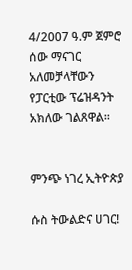4/2007 ዓ.ም ጀምሮ ሰው ማናገር አለመቻላቸውን የፓርቲው ፕሬዝዳንት አክለው ገልጸዋል፡፡


ምንጭ ነገረ ኢትዮጵያ

ሱስ ትውልድና ሀገር!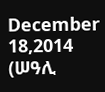December 18,2014
(ሠዓሊ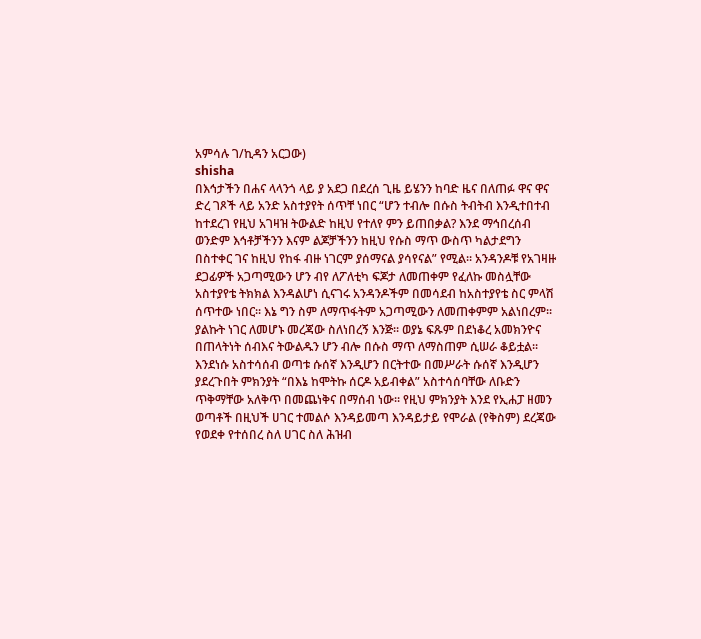አምሳሉ ገ/ኪዳን አርጋው)
shisha
በእኅታችን በሐና ላላንጎ ላይ ያ አደጋ በደረሰ ጊዜ ይሄንን ከባድ ዜና በለጠፉ ዋና ዋና ድረ ገጾች ላይ አንድ አስተያየት ሰጥቸ ነበር “ሆን ተብሎ በሱስ ትብትብ እንዲተበተብ ከተደረገ የዚህ አገዛዝ ትውልድ ከዚህ የተለየ ምን ይጠበቃል? እንደ ማኅበረሰብ ወንድም እኅቶቻችንን እናም ልጆቻችንን ከዚህ የሱስ ማጥ ውስጥ ካልታደግን በስተቀር ገና ከዚህ የከፋ ብዙ ነገርም ያሰማናል ያሳየናል” የሚል፡፡ አንዳንዶቹ የአገዛዙ ደጋፊዎች አጋጣሚውን ሆን ብየ ለፖለቲካ ፍጆታ ለመጠቀም የፈለኩ መስሏቸው አስተያየቴ ትክክል እንዳልሆነ ሲናገሩ አንዳንዶችም በመሳደብ ከአስተያየቴ ስር ምላሽ ሰጥተው ነበር፡፡ እኔ ግን ስም ለማጥፋትም አጋጣሚውን ለመጠቀምም አልነበረም፡፡ ያልኩት ነገር ለመሆኑ መረጃው ስለነበረኝ እንጅ፡፡ ወያኔ ፍጹም በደነቆረ አመክንዮና በጠላትነት ሰብእና ትውልዱን ሆን ብሎ በሱስ ማጥ ለማስጠም ሲሠራ ቆይቷል፡፡
እንደነሱ አስተሳሰብ ወጣቱ ሱሰኛ እንዲሆን በርትተው በመሥራት ሱሰኛ እንዲሆን ያደረጉበት ምክንያት “በእኔ ከሞትኩ ሰርዶ አይብቀል” አስተሳሰባቸው ለቡድን ጥቅማቸው አለቅጥ በመጨነቅና በማሰብ ነው፡፡ የዚህ ምክንያት እንደ የኢሐፓ ዘመን ወጣቶች በዚህች ሀገር ተመልሶ እንዳይመጣ እንዳይታይ የሞራል (የቅስም) ደረጃው የወደቀ የተሰበረ ስለ ሀገር ስለ ሕዝብ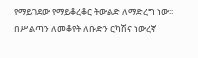የማይገደው የማይቆረቆር ትውልድ ለማድረግ ነው፡፡ በሥልጣን ለመቆየት ለቡድን ርካሽና ነውረኛ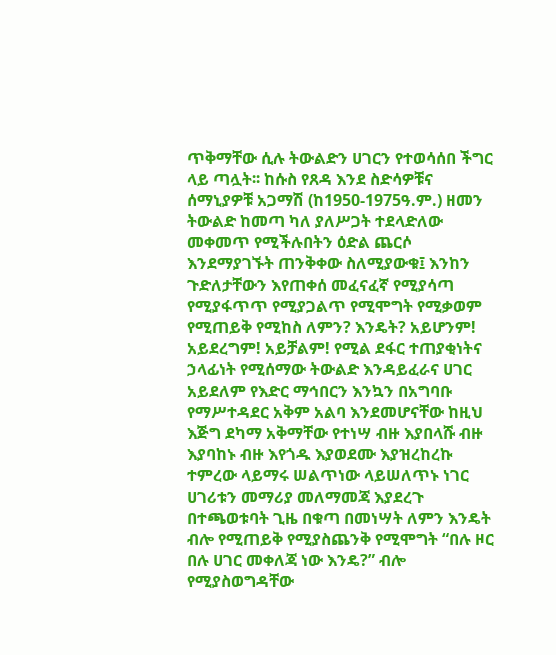ጥቅማቸው ሲሉ ትውልድን ሀገርን የተወሳሰበ ችግር ላይ ጣሏት፡፡ ከሱስ የጸዳ እንደ ስድሳዎቹና ሰማኒያዎቹ አጋማሽ (ከ1950-1975ዓ.ም.) ዘመን ትውልድ ከመጣ ካለ ያለሥጋት ተደላድለው መቀመጥ የሚችሉበትን ዕድል ጨርሶ እንደማያገኙት ጠንቅቀው ስለሚያውቁ፤ እንከን ጉድለታቸውን እየጠቀሰ መፈናፈኛ የሚያሳጣ የሚያፋጥጥ የሚያጋልጥ የሚሞግት የሚቃወም የሚጠይቅ የሚከስ ለምን? እንዴት? አይሆንም! አይደረግም! አይቻልም! የሚል ደፋር ተጠያቂነትና ኃላፊነት የሚሰማው ትውልድ እንዳይፈራና ሀገር አይደለም የእድር ማኅበርን እንኳን በአግባቡ የማሥተዳደር አቅም አልባ እንደመሆናቸው ከዚህ እጅግ ደካማ አቅማቸው የተነሣ ብዙ እያበላሹ ብዙ እያባከኑ ብዙ እየጎዱ እያወደሙ እያዝረከረኩ ተምረው ላይማሩ ሠልጥነው ላይሠለጥኑ ነገር ሀገሪቱን መማሪያ መለማመጃ እያደረጉ በተጫወቱባት ጊዜ በቁጣ በመነሣት ለምን እንዴት ብሎ የሚጠይቅ የሚያስጨንቅ የሚሞግት “በሉ ዞር በሉ ሀገር መቀለጃ ነው እንዴ?” ብሎ የሚያስወግዳቸው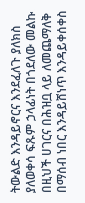ትውልድ እንዳይኖርና እንደፈለጉ ያለክስ ያለወቀሳ ፍጹም ኃላፊነት በጎደለው መልኩ በዚህች ሀገርና በሕዝቧ ላይ ለመጨማለቅ በማሰብ ነበር እንዳይሸነጥ እንዳይቀሰቀስ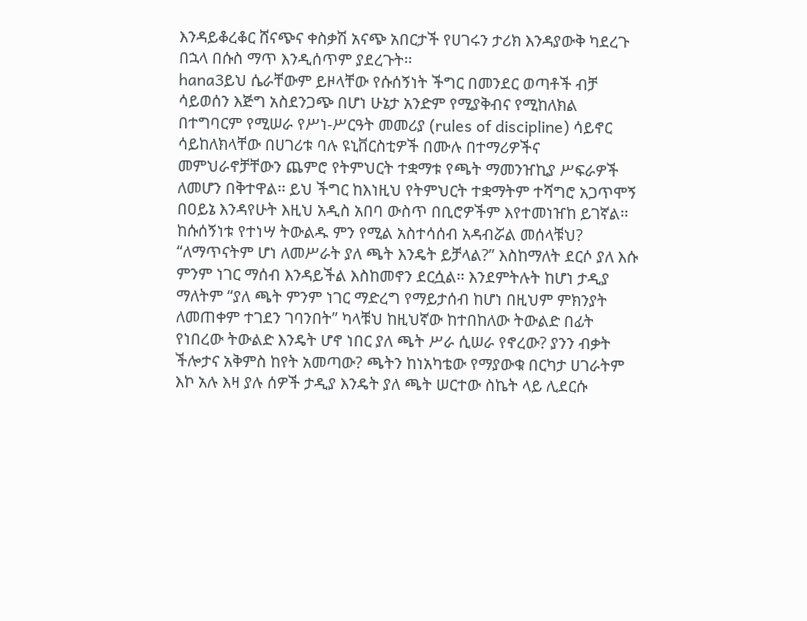እንዳይቆረቆር ሸናጭና ቀስቃሽ አናጭ አበርታች የሀገሩን ታሪክ እንዳያውቅ ካደረጉ በኋላ በሱስ ማጥ እንዲሰጥም ያደረጉት፡፡
hana3ይህ ሴራቸውም ይዞላቸው የሱሰኝነት ችግር በመንደር ወጣቶች ብቻ ሳይወሰን እጅግ አስደንጋጭ በሆነ ሁኔታ አንድም የሚያቅብና የሚከለክል በተግባርም የሚሠራ የሥነ-ሥርዓት መመሪያ (rules of discipline) ሳይኖር ሳይከለክላቸው በሀገሪቱ ባሉ ዩኒቨርስቲዎች በሙሉ በተማሪዎችና መምህራኖቻቸውን ጨምሮ የትምህርት ተቋማቱ የጫት ማመንዠኪያ ሥፍራዎች ለመሆን በቅተዋል፡፡ ይህ ችግር ከእነዚህ የትምህርት ተቋማትም ተሻግሮ አጋጥሞኝ በዐይኔ እንዳየሁት እዚህ አዲስ አበባ ውስጥ በቢሮዎችም እየተመነዠከ ይገኛል፡፡
ከሱሰኝነቱ የተነሣ ትውልዱ ምን የሚል አስተሳሰብ አዳብሯል መሰላቹህ? “ለማጥናትም ሆነ ለመሥራት ያለ ጫት እንዴት ይቻላል?” እስከማለት ደርሶ ያለ እሱ ምንም ነገር ማሰብ እንዳይችል እስከመኖን ደርሷል፡፡ እንደምትሉት ከሆነ ታዲያ ማለትም “ያለ ጫት ምንም ነገር ማድረግ የማይታሰብ ከሆነ በዚህም ምክንያት ለመጠቀም ተገደን ገባንበት” ካላቹህ ከዚህኛው ከተበከለው ትውልድ በፊት የነበረው ትውልድ እንዴት ሆኖ ነበር ያለ ጫት ሥራ ሲሠራ የኖረው? ያንን ብቃት ችሎታና አቅምስ ከየት አመጣው? ጫትን ከነአካቴው የማያውቁ በርካታ ሀገራትም እኮ አሉ እዛ ያሉ ሰዎች ታዲያ እንዴት ያለ ጫት ሠርተው ስኬት ላይ ሊደርሱ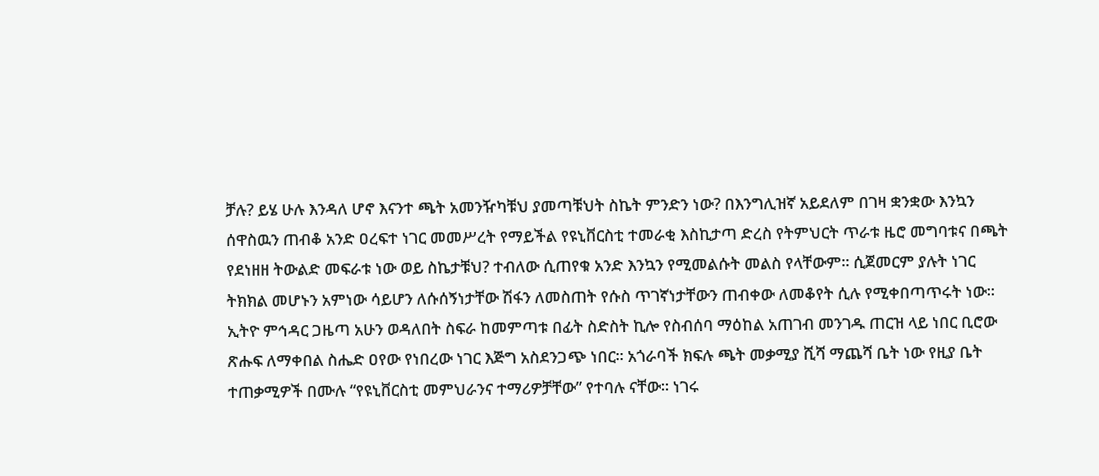ቻሉ? ይሄ ሁሉ እንዳለ ሆኖ እናንተ ጫት አመንዥካቹህ ያመጣቹህት ስኬት ምንድን ነው? በእንግሊዝኛ አይደለም በገዛ ቋንቋው እንኳን ሰዋስዉን ጠብቆ አንድ ዐረፍተ ነገር መመሥረት የማይችል የዩኒቨርስቲ ተመራቂ እስኪታጣ ድረስ የትምህርት ጥራቱ ዜሮ መግባቱና በጫት የደነዘዘ ትውልድ መፍራቱ ነው ወይ ስኬታቹህ? ተብለው ሲጠየቁ አንድ እንኳን የሚመልሱት መልስ የላቸውም፡፡ ሲጀመርም ያሉት ነገር ትክክል መሆኑን አምነው ሳይሆን ለሱሰኝነታቸው ሽፋን ለመስጠት የሱስ ጥገኛነታቸውን ጠብቀው ለመቆየት ሲሉ የሚቀበጣጥሩት ነው፡፡
ኢትዮ ምኅዳር ጋዜጣ አሁን ወዳለበት ስፍራ ከመምጣቱ በፊት ስድስት ኪሎ የስብሰባ ማዕከል አጠገብ መንገዱ ጠርዝ ላይ ነበር ቢሮው ጽሑፍ ለማቀበል ስሔድ ዐየው የነበረው ነገር እጅግ አስደንጋጭ ነበር፡፡ አጎራባች ክፍሉ ጫት መቃሚያ ሺሻ ማጨሻ ቤት ነው የዚያ ቤት ተጠቃሚዎች በሙሉ “የዩኒቨርስቲ መምህራንና ተማሪዎቻቸው” የተባሉ ናቸው፡፡ ነገሩ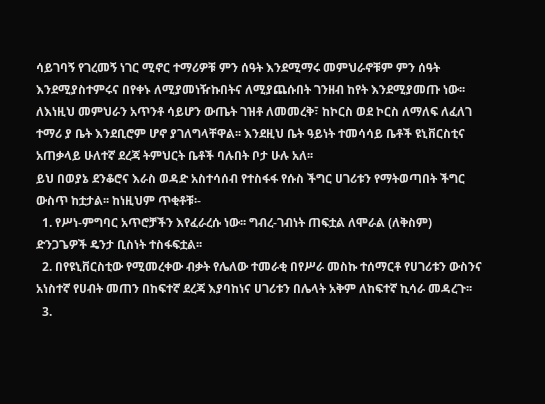ሳይገባኝ የገረመኝ ነገር ሚኖር ተማሪዎቹ ምን ሰዓት እንደሚማሩ መምህራኖቹም ምን ሰዓት እንደሚያስተምሩና በየቀኑ ለሚያመነዥኩበትና ለሚያጨሱበት ገንዘብ ከየት እንደሚያመጡ ነው፡፡ ለእነዚህ መምህራን አጥንቶ ሳይሆን ውጤት ገዝቶ ለመመረቅ፣ ከኮርስ ወደ ኮርስ ለማለፍ ለፈለገ ተማሪ ያ ቤት እንደቢሮም ሆኖ ያገለግላቸዋል፡፡ እንደዚህ ቤት ዓይነት ተመሳሳይ ቤቶች ዩኒቨርስቲና አጠቃላይ ሁለተኛ ደረጃ ትምህርት ቤቶች ባሉበት ቦታ ሁሉ አለ፡፡
ይህ በወያኔ ደንቆሮና እራስ ወዳድ አስተሳሰብ የተስፋፋ የሱስ ችግር ሀገሪቱን የማትወጣበት ችግር ውስጥ ከቷታል፡፡ ከነዚህም ጥቂቶቹ፡-
  1. የሥነ-ምግባር አጥሮቻችን እየፈራረሱ ነው፡፡ ግብረ-ገብነት ጠፍቷል ለሞራል (ለቅስም) ድንጋጌዎች ዴንታ ቢስነት ተስፋፍቷል፡፡
  2. በየዩኒቨርስቲው የሚመረቀው ብቃት የሌለው ተመራቂ በየሥራ መስኩ ተሰማርቶ የሀገሪቱን ውስንና አነስተኛ የሀብት መጠን በከፍተኛ ደረጃ እያባከነና ሀገሪቱን በሌላት አቅም ለከፍተኛ ኪሳራ መዳረጉ፡፡
  3.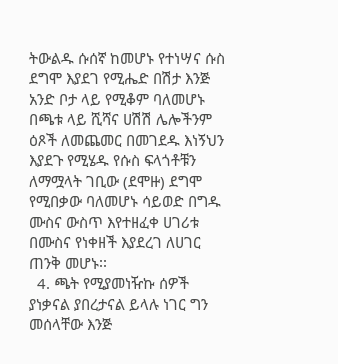ትውልዱ ሱሰኛ ከመሆኑ የተነሣና ሱስ ደግሞ እያደገ የሚሔድ በሽታ እንጅ አንድ ቦታ ላይ የሚቆም ባለመሆኑ በጫቱ ላይ ሺሻና ሀሽሽ ሌሎችንም ዕጾች ለመጨመር በመገደዱ እነኝህን እያደጉ የሚሄዱ የሱስ ፍላጎቶቹን ለማሟላት ገቢው (ደሞዙ) ደግሞ የሚበቃው ባለመሆኑ ሳይወድ በግዱ ሙስና ውስጥ እየተዘፈቀ ሀገሪቱ በሙስና የነቀዘች እያደረገ ለሀገር ጠንቅ መሆኑ፡፡
  4. ጫት የሚያመነዥኩ ሰዎች ያነቃናል ያበረታናል ይላሉ ነገር ግን መሰላቸው እንጅ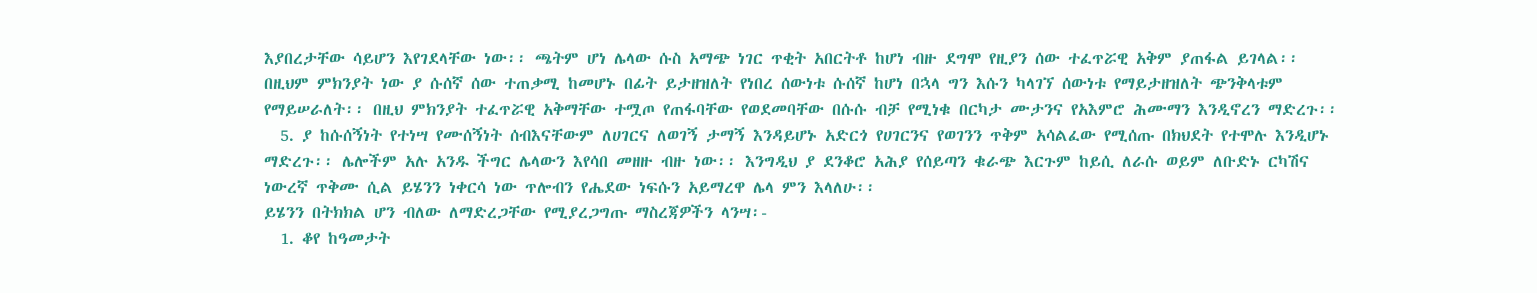እያበረታቸው ሳይሆን እየገደላቸው ነው፡፡ ጫትም ሆነ ሌላው ሱስ አማጭ ነገር ጥቂት አበርትቶ ከሆነ ብዙ ደግሞ የዚያን ሰው ተፈጥሯዊ አቅም ያጠፋል ይገላል፡፡ በዚህም ምክንያት ነው ያ ሱሰኛ ሰው ተጠቃሚ ከመሆኑ በፊት ይታዘዝለት የነበረ ሰውነቱ ሱሰኛ ከሆነ በኋላ ግን እሱን ካላገኘ ሰውነቱ የማይታዘዝለት ጭንቅላቱም የማይሠራለት፡፡ በዚህ ምክንያት ተፈጥሯዊ አቅማቸው ተሟጦ የጠፋባቸው የወደመባቸው በሱሱ ብቻ የሚነቁ በርካታ ሙታንና የአእምሮ ሕሙማን እንዲኖረን ማድረጉ፡፡
  5. ያ ከሱሰኝነት የተነሣ የሙሰኝነት ሰብእናቸውም ለሀገርና ለወገኝ ታማኝ እንዳይሆኑ አድርጎ የሀገርንና የወገንን ጥቅም አሳልፈው የሚሰጡ በክህደት የተሞሉ እንዲሆኑ ማድረጉ፡፡ ሌሎችም አሉ አንዱ ችግር ሌላውን እየሳበ መዘዙ ብዙ ነው፡፡ እንግዲህ ያ ደንቆሮ አሕያ የሰይጣን ቁራጭ እርጉም ከይሲ ለራሱ ወይም ለቡድኑ ርካሽና ነውረኛ ጥቅሙ ሲል ይሄንን ነቀርሳ ነው ጥሎብን የሔደው ነፍሱን አይማረዋ ሌላ ምን እላለሁ፡፡
ይሄንን በትክክል ሆን ብለው ለማድረጋቸው የሚያረጋግጡ ማስረጃዎችን ላንሣ፡-
  1. ቆየ ከዓመታት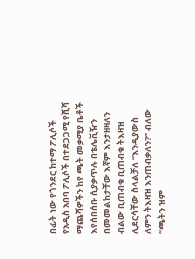በፊት ነው የጎንደር ከተማ ፖሊሶች የአዲስ አበባ ፖሊሶች በተደጋጋሚ የሺሻ ማጨሻዎችን ከየ ጫት መቃሚያ ቤቶች እየሰበሰቡ ሲያቃጥሉ በቴሌቪዥን በመመልከታቸው እኛም እንታዘዛለን ብልው ቢጠብቁ ቢጠብቁ ትእዛዝ ሊደርሳቸው ስላልቻለ “እንዲያውስ ለምን ትእዛዝ እንጠብቃለን?” ብለው “ጫትን ዝም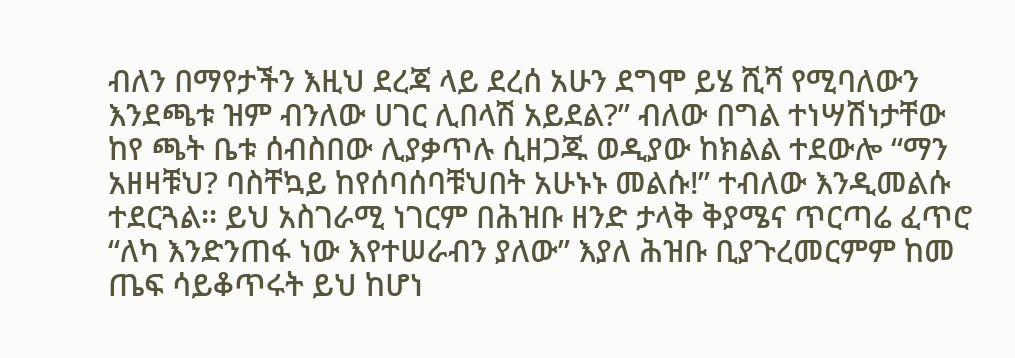ብለን በማየታችን እዚህ ደረጃ ላይ ደረሰ አሁን ደግሞ ይሄ ሺሻ የሚባለውን እንደጫቱ ዝም ብንለው ሀገር ሊበላሽ አይደል?” ብለው በግል ተነሣሽነታቸው ከየ ጫት ቤቱ ሰብስበው ሊያቃጥሉ ሲዘጋጁ ወዲያው ከክልል ተደውሎ “ማን አዘዛቹህ? ባስቸኳይ ከየሰባሰባቹህበት አሁኑኑ መልሱ!” ተብለው እንዲመልሱ ተደርጓል፡፡ ይህ አስገራሚ ነገርም በሕዝቡ ዘንድ ታላቅ ቅያሜና ጥርጣሬ ፈጥሮ “ለካ እንድንጠፋ ነው እየተሠራብን ያለው” እያለ ሕዝቡ ቢያጉረመርምም ከመ ጤፍ ሳይቆጥሩት ይህ ከሆነ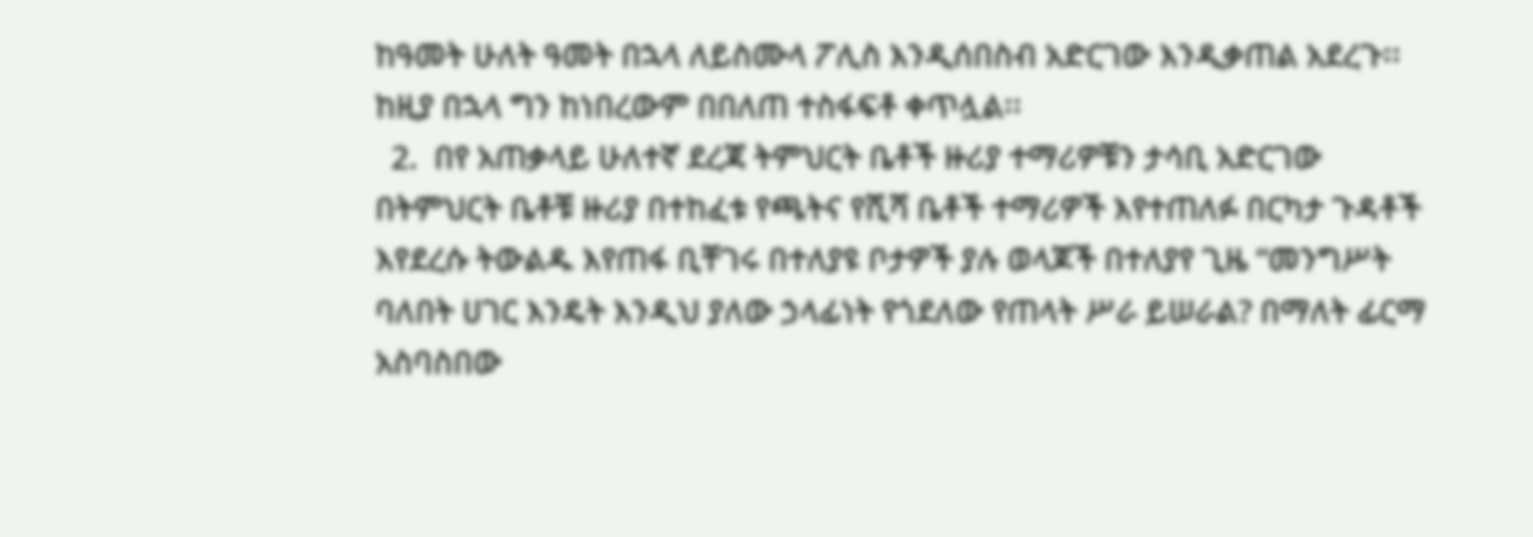ከዓመት ሁለት ዓመት በኋላ ለይስሙላ ፖሊስ እንዲሰበስብ አድርገው እንዲቃጠል አደረጉ፡፡ ከዚያ በኋላ ግን ከነበረውም በበለጠ ተስፋፍቶ ቀጥሏል፡፡
  2.  በየ አጠቃላይ ሁለተኛ ደረጃ ትምህርት ቤቶች ዙሪያ ተማሪዎቹን ታሳቢ አድርገው በትምህርት ቤቶቹ ዙሪያ በተከፈቱ የጫትና የሺሻ ቤቶች ተማሪዎች እየተጠለፉ በርካታ ጉዳቶች እየደረሱ ትውልዱ እየጠፋ ቢቸገሩ በተለያዩ ቦታዎች ያሉ ወላጆች በተለያየ ጊዜ “መንግሥት ባለበት ሀገር እንዴት እንዲህ ያለው ኃላፊነት የጎደለው የጠላት ሥራ ይሠራል? በማለት ፊርማ አስባስበው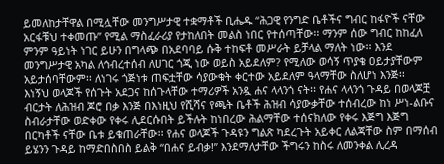ይመለከታቸዋል በሚሏቸው መንግሥታዊ ተቋማቶች ቢሔዱ “ሕጋዊ የንግድ ቤቶችና ግብር ከፋዮች ናቸው አርፋቹህ ተቀመጡ” የሚል ማስፈራሪያ የታከለበት መልስ ነበር የተሰጣቸው፡፡ ማንም ሰው ግብር ከከፈለ ምንም ዓይነት ነገር ይሁን በግላጭ በአደባባይ ሱቅ ተከፍቶ መሥራት ይቻላል ማለት ነው፡፡ እንደ መንግሥታዊ አካል ለኅብረተሰብ ለሀገር ጎጂ ነው ወይስ አይደለም? የሚለው ወሳኝ ጥያቄ ዐይታያቸውም አይታሰባቸውም፡፡ ለነገሩ ጎጅነቱ ጠፍቷቸው ሳያውቁት ቀርተው አይደለም ዓላማቸው ስለሆነ እንጅ፡፡
እነኝህ ወላጆች የሰጉት አደጋና ከሰጉላቸው ተማሪዎች አንዷ ሐና ላላንጎ ናት፡፡ የሐና ላላንጎ ጉዳይ በወላጆቿ ብርታት ለሕዝብ ጆሮ በቃ እንጅ በእነዚህ የሺሻና የጫት ቤቶች ሕዝብ ሳያውቃቸው ተሰብረው ከነ ሥነ-ልቡና ስብራታቸው ወድቀው የቀሩ ሊደርሱበት ይችሉት ከነበረው ሕልማቸው ተሰናክለው የቀሩ እጅግ እጅግ በርካቶች ናቸው ቤቱ ይቁጠራቸው፡፡ የሐና ወላጆች ጉዳዩን ግልጽ ካደረጉት አይቀር ለልጃቸው ስም በማሰብ ይሄንን ጉዳይ ከማድበስበስ ይልቅ “በሐና ይብቃ!” እንደማለታቸው ችግሩን ከስሩ ለመንቀል ሊረዳ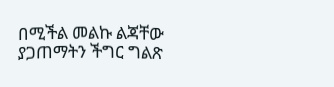በሚችል መልኩ ልጃቸው ያጋጠማትን ችግር ግልጽ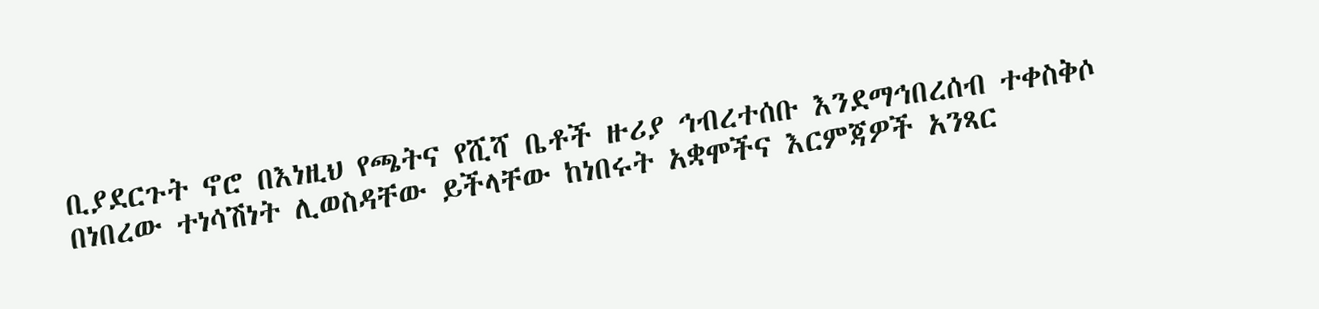ቢያደርጉት ኖሮ በእነዚህ የጫትና የሺሻ ቤቶች ዙሪያ ኅብረተሰቡ እንደማኅበረሰብ ተቀስቅሶ በነበረው ተነሳሽነት ሊወስዳቸው ይችላቸው ከነበሩት አቋሞችና እርምጃዎች አንጻር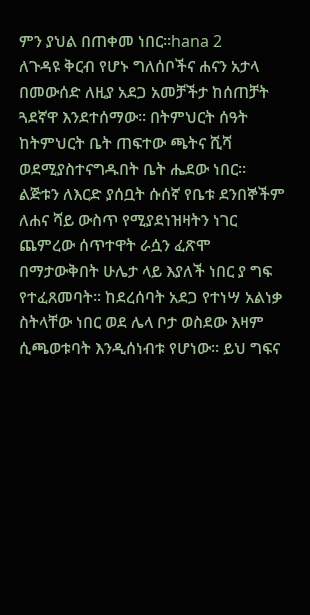ምን ያህል በጠቀመ ነበር፡፡hana 2
ለጉዳዩ ቅርብ የሆኑ ግለሰቦችና ሐናን አታላ በመውሰድ ለዚያ አደጋ አመቻችታ ከሰጠቻት ጓደኛዋ እንደተሰማው፡፡ በትምህርት ሰዓት ከትምህርት ቤት ጠፍተው ጫትና ሺሻ ወደሚያስተናግዱበት ቤት ሔደው ነበር፡፡ ልጅቱን ለእርድ ያሰቧት ሱሰኛ የቤቱ ደንበኞችም ለሐና ሻይ ውስጥ የሚያደነዝዛትን ነገር ጨምረው ሰጥተዋት ራሷን ፈጽሞ በማታውቅበት ሁሌታ ላይ እያለች ነበር ያ ግፍ የተፈጸመባት፡፡ ከደረሰባት አደጋ የተነሣ አልነቃ ስትላቸው ነበር ወደ ሌላ ቦታ ወስደው እዛም ሲጫወቱባት እንዲሰነብቱ የሆነው፡፡ ይህ ግፍና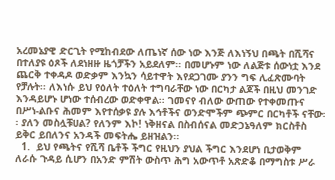አረመኔያዊ ድርጊት የሚከብደው ለጤነኛ ሰው ነው እንጅ ለእነኝህ በጫት በሺሻና በተለያዩ ዕጾች ለደነዘዙ ዜጎቻችን አይደለም፡፡ በመሆኑም ነው ለልጅቱ ሰውነቷ እንደ ጨርቅ ተቀዳዶ ወድቃም እንኳን ሳይተዋት እየደጋገሙ ያንን ግፍ ሊፈጽሙባት የቻሉት፡፡ ለእነሱ ይህ የዕለት ተዕለት ተግባራቸው ነው በርካታ ልጆች በዚህ መንገድ እንዳይሆኑ ሆነው ተሰብረው ወድቀዋል፡፡ ገመናየ ብለው ውጠው የተቀመጡና በሥነ-ልቡና ሕመም እየተሰቃዩ ያሉ እኅቶችና ወንድሞችም ጭምር በርካቶች ናቸው፡፡ ያለን መስሏቹሀል? የለንም እኮ! ነቅዘናል በስብሰናል መድኃኔዓለም ክርስቶስ ይቅር ይበለንና አንዳች መፍትሔ ይዘዝልን፡፡
  1.  ይህ የጫትና የሺሻ ቤቶች ችግር የዚህን ያህል ችግር እንደሆነ ቢታወቅም ለራሱ ጉዳይ ሲሆን በአንድ ምሽት ውስጥ ሕግ አውጥቶ አጽድቆ በማግስቱ ሥራ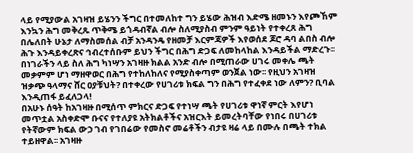ላይ የሚያውል አገዛዝ ይሄንን ችግር በተመለከተ ግን ይሄው ሕዝብ እድሜ ዘመኑን እየጮኸም እንኳን ሕግ መቅረጹ ጥቅሜ ይጎዳብኛል ብሎ ስለሚያስብ ምንም ዓይነት የተቀረጸ ሕግ በሌለበት ሁኔታ ለማስመሰል ብቻ አንዳንዴ የዘመቻ እርምጃዎች እየወሰደ ጆሮ ዳባ ልበስ ብሎ ሕጉ እንዳይቀረጽና ኅብረተሰቡም ይህን ችግር በሕግ ድጋፍ ለመከላከል እንዳይችል ማድረጉ፡፡ በነገራችን ላይ ስለ ሕግ ካነሣን አገዛዙ ክልል አንድ ብሎ በሚጠራው ሀገሩ መቀሌ ጫት መቃምም ሆነ ማዘዋወር በሕግ የተከለከለና የሚያስቀጣም ወንጀል ነው፡፡ የዚህን አገዛዝ ዝቃጭ ዓላማና ሸር ዐያቹህት? በተቀረው የሀገሪቱ ክፍል ግን በሕግ የተፈቀደ ነው ለምን? ቢባል እንዲጠፋ ይፈለጋላ!
በአሁኑ ሰዓት ከአገዛዙ በሚሰጥ ምክርና ድጋፍ የተነሣ ጫት የሀገሪቱ ዋነኛ ምርት እየሆነ መጥቷል አስቀድሞ ቡናና የተለያዩ አትክልቶችና አዝርእት ይመረትባቸው የነበሩ በሀገሪቱ የትኛውም ክፍል ውኃ ገብ የገበሬው የመስኖ መሬቶችን ብታዩ ዛሬ ላይ በሙሉ በጫት ተክል ተይዘዋል፡፡ አገዛዙ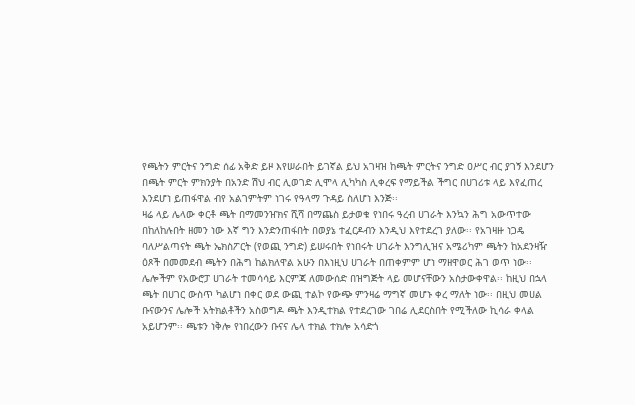የጫትን ምርትና ንግድ ሰፊ አቅድ ይዞ እየሠራበት ይገኛል ይህ አገዛዝ ከጫት ምርትና ንግድ ዐሥር ብር ያገኝ እንደሆን በጫት ምርት ምክንያት በአንድ ሽህ ብር ሊወገድ ሊሞላ ሊካካስ ሊቀረፍ የማይችል ችግር በሀገሪቱ ላይ እየፈጠረ እንደሆነ ይጠፋዋል ብየ አልገምትም ነገሩ የዓላማ ጉዳይ ስለሆነ እንጅ፡፡
ዛሬ ላይ ሌላው ቀርቶ ጫት በማመንዠክና ሺሻ በማጨስ ይታወቁ የነበሩ ዓረብ ሀገራት እንኳን ሕግ አውጥተው በከለከሉበት ዘመን ነው እኛ ግን እንድንጠፋበት በወያኔ ተፈርዶብን እንዲህ እየተደረገ ያለው፡፡ የአገዛዙ ነጋዴ ባለሥልጣናት ጫት ኤክስፖርት (የወጪ ንግድ) ይሠሩበት የነበሩት ሀገራት እንግሊዝና አሜሪካም ጫትን ከአደንዛዥ ዕጾች በመመደብ ጫትን በሕግ ከልክለዋል አሁን በእነዚህ ሀገራት በጠቀምም ሆነ ማዘዋወር ሕገ ወጥ ነው፡፡ ሌሎችም የአውሮፓ ሀገራት ተመሳሳይ እርምጃ ለመውሰድ በዝግጅት ላይ መሆናቸውን አስታውቀዋል፡፡ ከዚህ በኋላ ጫት በሀገር ውስጥ ካልሆነ በቀር ወደ ውጪ ተልኮ የውጭ ምንዛሬ ማግኛ መሆኑ ቀረ ማለት ነው፡፡ በዚህ መሀል ቡናውንና ሌሎች አትክልቶችን አስወግዶ ጫት እንዲተክል የተደረገው ገበሬ ሊደርስበት የሚችለው ኪሳራ ቀላል አይሆንም፡፡ ጫቱን ነቅሎ የነበረውን ቡናና ሌላ ተክል ተክሎ አሳድጎ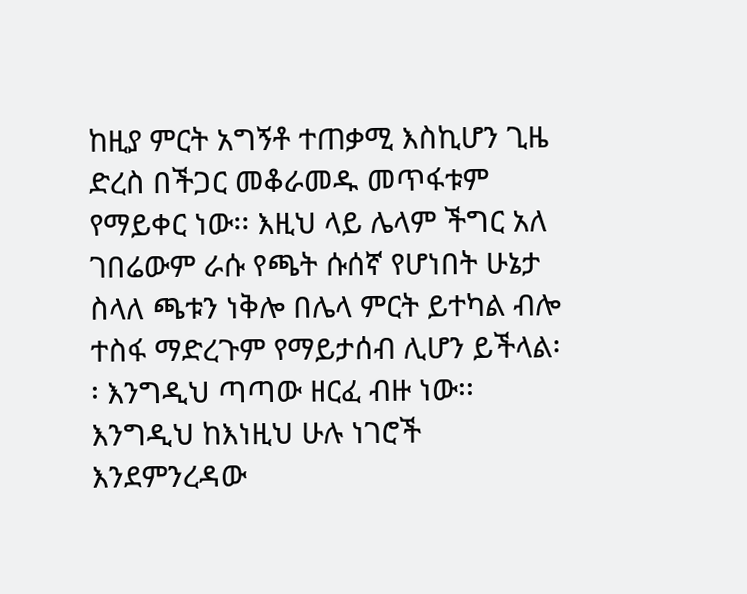ከዚያ ምርት አግኝቶ ተጠቃሚ እስኪሆን ጊዜ ድረስ በችጋር መቆራመዱ መጥፋቱም የማይቀር ነው፡፡ እዚህ ላይ ሌላም ችግር አለ ገበሬውም ራሱ የጫት ሱሰኛ የሆነበት ሁኔታ ስላለ ጫቱን ነቅሎ በሌላ ምርት ይተካል ብሎ ተስፋ ማድረጉም የማይታሰብ ሊሆን ይችላል፡፡ እንግዲህ ጣጣው ዘርፈ ብዙ ነው፡፡ እንግዲህ ከእነዚህ ሁሉ ነገሮች እንደምንረዳው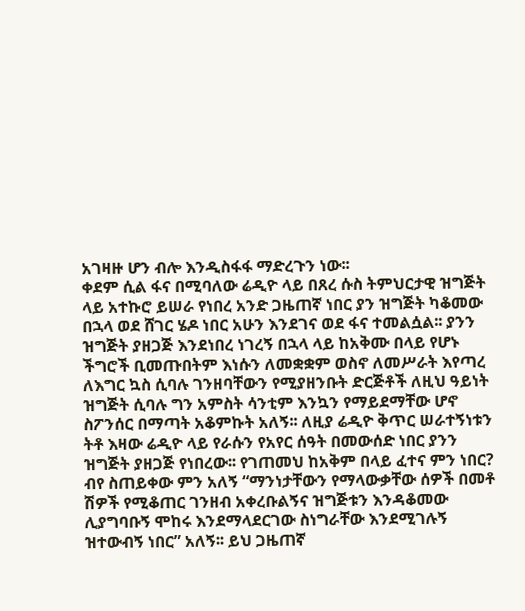አገዛዙ ሆን ብሎ እንዲስፋፋ ማድረጉን ነው፡፡
ቀደም ሲል ፋና በሚባለው ሬዲዮ ላይ በጸረ ሱስ ትምህርታዊ ዝግጅት ላይ አተኩሮ ይሠራ የነበረ አንድ ጋዜጠኛ ነበር ያን ዝግጅት ካቆመው በኋላ ወደ ሸገር ሄዶ ነበር አሁን እንደገና ወደ ፋና ተመልሷል፡፡ ያንን ዝግጅት ያዘጋጅ እንደነበረ ነገረኝ በኋላ ላይ ከአቅሙ በላይ የሆኑ ችግሮች ቢመጡበትም እነሱን ለመቋቋም ወስኖ ለመሥራት እየጣረ ለእግር ኳስ ሲባሉ ገንዘባቸውን የሚያዘንቡት ድርጅቶች ለዚህ ዓይነት ዝግጅት ሲባሉ ግን አምስት ሳንቲም እንኳን የማይደማቸው ሆኖ ስፖንሰር በማጣት አቆምኩት አለኝ፡፡ ለዚያ ሬዲዮ ቅጥር ሠራተኝነቱን ትቶ እዛው ሬዲዮ ላይ የራሱን የአየር ሰዓት በመውሰድ ነበር ያንን ዝግጅት ያዘጋጅ የነበረው፡፡ የገጠመህ ከአቅም በላይ ፈተና ምን ነበር? ብየ ስጠይቀው ምን አለኝ “ማንነታቸውን የማላውቃቸው ሰዎች በመቶ ሽዎች የሚቆጠር ገንዘብ አቀረቡልኝና ዝግጅቱን እንዳቆመው ሊያግባቡኝ ሞከሩ እንደማላደርገው ስነግራቸው እንደሚገሉኝ ዝተውብኝ ነበር” አለኝ፡፡ ይህ ጋዜጠኛ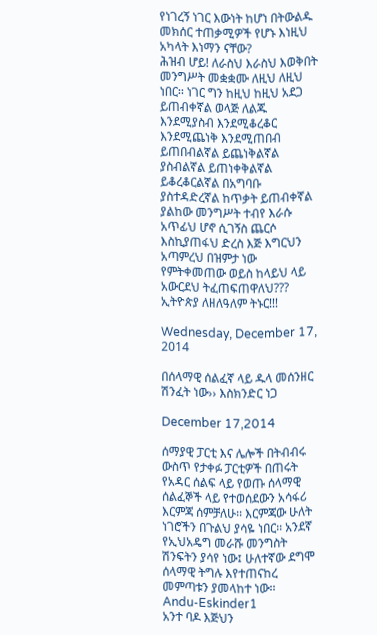የነገረኝ ነገር እውነት ከሆነ በትውልዱ መክሰር ተጠቃሚዎች የሆኑ እነዚህ አካላት እነማን ናቸው?
ሕዝብ ሆይ! ለራስህ እራስህ እወቅበት መንግሥት መቋቋሙ ለዚህ ለዚህ ነበር፡፡ ነገር ግን ከዚህ ከዚህ አደጋ ይጠብቀኛል ወላጅ ለልጁ እንደሚያስብ እንደሚቆረቆር እንደሚጨነቅ እንደሚጠበብ ይጠበብልኛል ይጨነቅልኛል ያስብልኛል ይጠነቀቅልኛል ይቆረቆርልኛል በአግባቡ ያስተዳድረኛል ከጥቃት ይጠብቀኛል ያልከው መንግሥት ተብየ እራሱ አጥፊህ ሆኖ ሲገኝስ ጨርሶ እስኪያጠፋህ ድረስ እጅ እግርህን አጣምረህ በዝምታ ነው የምትቀመጠው ወይስ ከላይህ ላይ አውርደህ ትፈጠፍጠዋለህ???
ኢትዮጵያ ለዘለዓለም ትኑር!!!

Wednesday, December 17, 2014

በሰላማዊ ሰልፈኛ ላይ ዱላ መሰንዘር ሽንፈት ነው›› እስክንድር ነጋ

December 17,2014

ሰማያዊ ፓርቲ እና ሌሎች በትብብሩ ውስጥ የታቀፉ ፓርቲዎች በጠሩት የአዳር ሰልፍ ላይ የወጡ ሰላማዊ ሰልፈኞች ላይ የተወሰደውን አሳፋሪ እርምጃ ሰምቻለሁ፡፡ እርምጃው ሁለት ነገሮችን በጉልህ ያሳዬ ነበር፡፡ አንደኛ የኢህአዴግ መራሹ መንግስት ሽንፍትን ያሳየ ነው፤ ሁለተኛው ደግሞ ሰላማዊ ትግሉ እየተጠናከረ መምጣቱን ያመላከተ ነው፡፡
Andu-Eskinder1
አንተ ባዶ እጅህን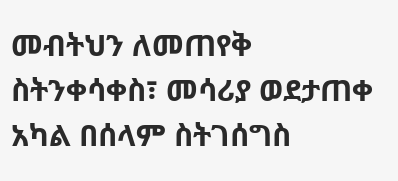መብትህን ለመጠየቅ ስትንቀሳቀስ፣ መሳሪያ ወደታጠቀ አካል በሰላም ስትገሰግስ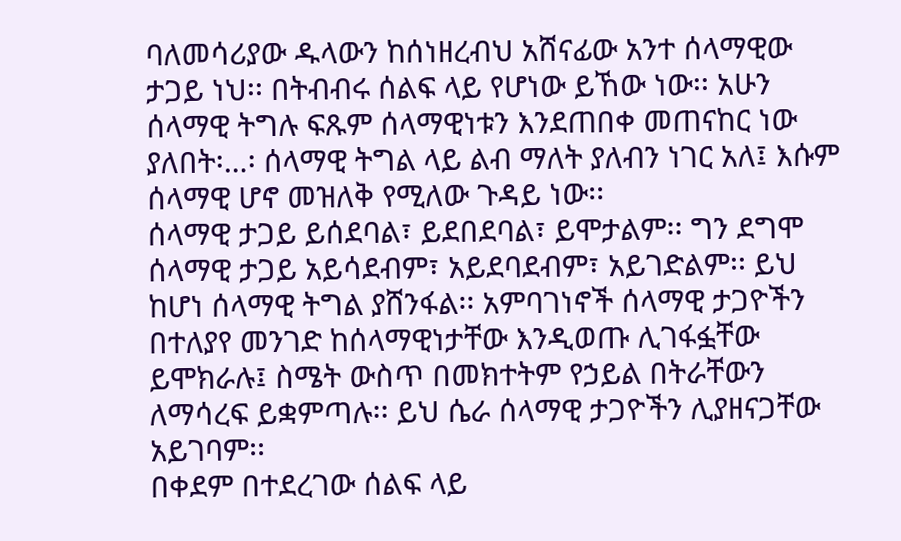ባለመሳሪያው ዱላውን ከሰነዘረብህ አሸናፊው አንተ ሰላማዊው ታጋይ ነህ፡፡ በትብብሩ ሰልፍ ላይ የሆነው ይኸው ነው፡፡ አሁን ሰላማዊ ትግሉ ፍጹም ሰላማዊነቱን እንደጠበቀ መጠናከር ነው ያለበት፡…፡ ሰላማዊ ትግል ላይ ልብ ማለት ያለብን ነገር አለ፤ እሱም ሰላማዊ ሆኖ መዝለቅ የሚለው ጉዳይ ነው፡፡
ሰላማዊ ታጋይ ይሰደባል፣ ይደበደባል፣ ይሞታልም፡፡ ግን ደግሞ ሰላማዊ ታጋይ አይሳደብም፣ አይደባደብም፣ አይገድልም፡፡ ይህ ከሆነ ሰላማዊ ትግል ያሸንፋል፡፡ አምባገነኖች ሰላማዊ ታጋዮችን በተለያየ መንገድ ከሰላማዊነታቸው እንዲወጡ ሊገፋፏቸው ይሞክራሉ፤ ስሜት ውስጥ በመክተትም የኃይል በትራቸውን ለማሳረፍ ይቋምጣሉ፡፡ ይህ ሴራ ሰላማዊ ታጋዮችን ሊያዘናጋቸው አይገባም፡፡
በቀደም በተደረገው ሰልፍ ላይ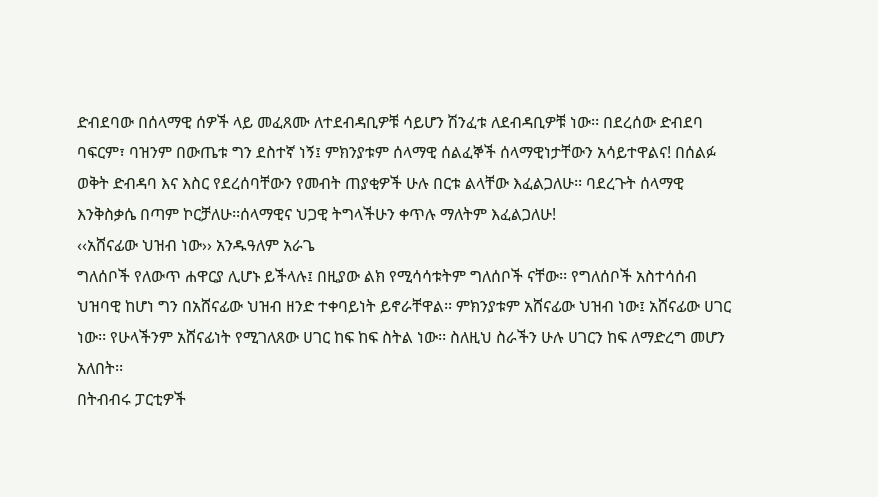ድብደባው በሰላማዊ ሰዎች ላይ መፈጸሙ ለተደብዳቢዎቹ ሳይሆን ሽንፈቱ ለደብዳቢዎቹ ነው፡፡ በደረሰው ድብደባ ባፍርም፣ ባዝንም በውጤቱ ግን ደስተኛ ነኝ፤ ምክንያቱም ሰላማዊ ሰልፈኞች ሰላማዊነታቸውን አሳይተዋልና! በሰልፉ ወቅት ድብዳባ እና እስር የደረሰባቸውን የመብት ጠያቂዎች ሁሉ በርቱ ልላቸው እፈልጋለሁ፡፡ ባደረጉት ሰላማዊ እንቅስቃሴ በጣም ኮርቻለሁ፡፡ሰላማዊና ህጋዊ ትግላችሁን ቀጥሉ ማለትም እፈልጋለሁ!
‹‹አሸናፊው ህዝብ ነው›› አንዱዓለም አራጌ
ግለሰቦች የለውጥ ሐዋርያ ሊሆኑ ይችላሉ፤ በዚያው ልክ የሚሳሳቱትም ግለሰቦች ናቸው፡፡ የግለሰቦች አስተሳሰብ ህዝባዊ ከሆነ ግን በአሸናፊው ህዝብ ዘንድ ተቀባይነት ይኖራቸዋል፡፡ ምክንያቱም አሸናፊው ህዝብ ነው፤ አሸናፊው ሀገር ነው፡፡ የሁላችንም አሸናፊነት የሚገለጸው ሀገር ከፍ ከፍ ስትል ነው፡፡ ስለዚህ ስራችን ሁሉ ሀገርን ከፍ ለማድረግ መሆን አለበት፡፡
በትብብሩ ፓርቲዎች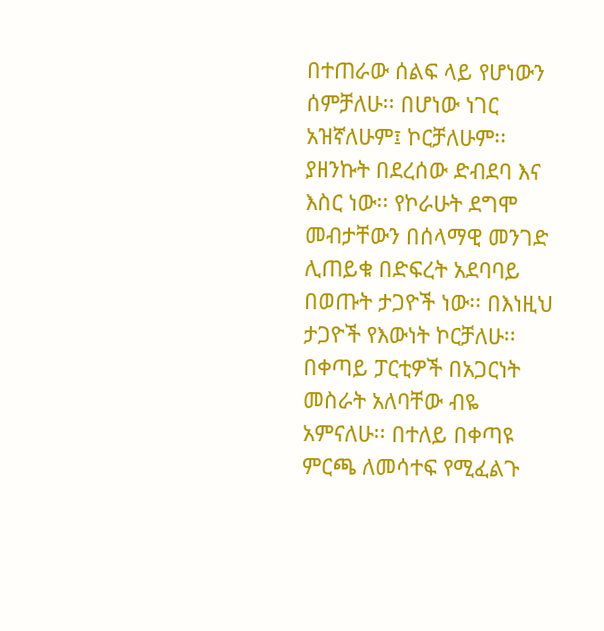በተጠራው ሰልፍ ላይ የሆነውን ሰምቻለሁ፡፡ በሆነው ነገር አዝኛለሁም፤ ኮርቻለሁም፡፡ ያዘንኩት በደረሰው ድብደባ እና እስር ነው፡፡ የኮራሁት ደግሞ መብታቸውን በሰላማዊ መንገድ ሊጠይቁ በድፍረት አደባባይ በወጡት ታጋዮች ነው፡፡ በእነዚህ ታጋዮች የእውነት ኮርቻለሁ፡፡
በቀጣይ ፓርቲዎች በአጋርነት መስራት አለባቸው ብዬ አምናለሁ፡፡ በተለይ በቀጣዩ ምርጫ ለመሳተፍ የሚፈልጉ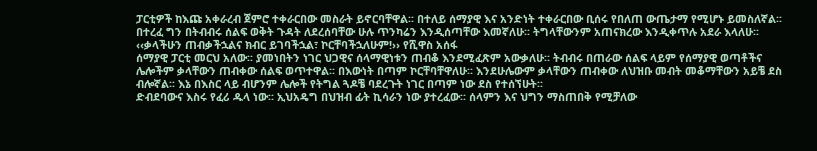ፓርቲዎች ከእጩ አቀራረብ ጀምሮ ተቀራርበው መስራት ይኖርባቸዋል፡፡ በተለይ ሰማያዊ እና አንድነት ተቀራርበው ቢሰሩ የበለጠ ውጤታማ የሚሆኑ ይመስለኛል፡፡ በተረፈ ግን በትብብሩ ሰልፍ ወቅት ጉዳት ለደረሰባቸው ሁሉ ጥንካሬን እንዲሰጣቸው እመኛለሁ፡፡ ትግላቸውንም አጠናክረው እንዲቀጥሉ አደራ እላለሁ፡፡
‹‹ቃላችሁን ጠብቃችኋልና ክብር ይገባችኋል፣ ኮርቸባችኋለሁም!›› የሺዋስ አሰፋ
ሰማያዊ ፓርቲ መርህ አለው፡፡ ያመነበትን ነገር ህጋዊና ሰላማዊነቱን ጠብቆ እንደሚፈጽም አውቃለሁ፡፡ ትብብሩ በጠራው ሰልፍ ላይም የሰማያዊ ወጣቶችና ሌሎችም ቃላቸውን ጠብቀው ሰልፍ ወጥተዋል፡፡ በእውነት በጣም ኮርቸባቸዋለሁ፡፡ እንደሁሌውም ቃላቸውን ጠብቀው ለህዝቡ መብት መቆማቸውን አይቼ ደስ ብሎኛል፡፡ እኔ በእስር ላይ ብሆንም ሌሎች የትግል ጓዶቼ ባደረጉት ነገር በጣም ነው ደስ የተሰኘሁት፡፡
ድብደባውና እስሩ የፈሪ ዱላ ነው፡፡ ኢህአዴግ በህዝብ ፊት ኪሳራን ነው ያተረፈው፡፡ ሰላምን እና ህግን ማስጠበቅ የሚቻለው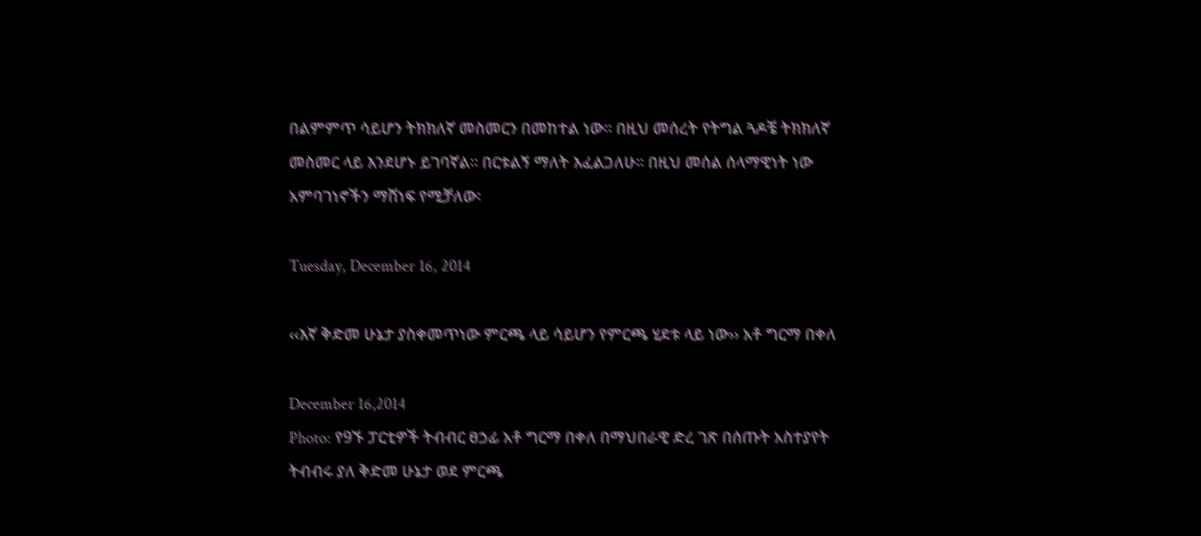በልምምጥ ሳይሆን ትክክለኛ መስመርን በመከተል ነው፡፡ በዚህ መሰረት የትግል ጓዶቼ ትክክለኛ መስመር ላይ እንደሆኑ ይገባኛል፡፡ በርቱልኝ ማለት እፈልጋለሁ፡፡ በዚህ መሰል ሰላማዊነት ነው አምባገነኖችን ማሸነፍ የሚቻለው፡

Tuesday, December 16, 2014

‹‹እኛ ቅድመ ሁኔታ ያስቀመጥነው ምርጫ ላይ ሳይሆን የምርጫ ሂደቱ ላይ ነው›› አቶ ግርማ በቀለ

December 16,2014
Photo: የ9ኙ ፓርቲዎች ትብብር ፀኃፊ አቶ ግርማ በቀለ በማህበራዊ ድረ ገጽ በሰጡት አስተያየት ትብብሩ ያለ ቅድመ ሁኔታ ወደ ምርጫ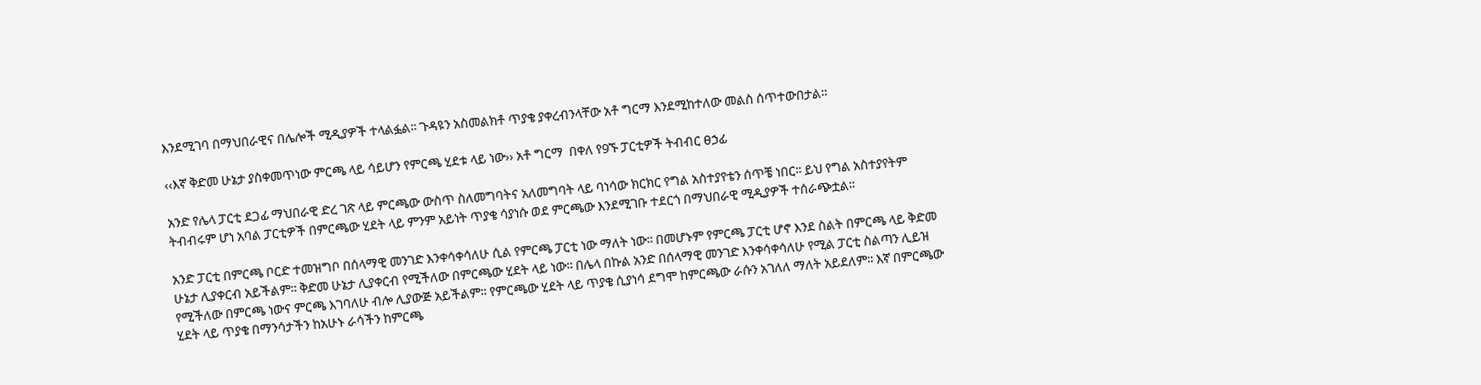እንደሚገባ በማህበራዊና በሌሎች ሚዲያዎች ተላልፏል፡፡ ጉዳዩን አስመልክቶ ጥያቄ ያቀረብንላቸው አቶ ግርማ እንደሚከተለው መልስ ሰጥተውበታል፡፡

‹‹እኛ ቅድመ ሁኔታ ያስቀመጥነው ምርጫ ላይ ሳይሆን የምርጫ ሂደቱ ላይ ነው›› አቶ ግርማ  በቀለ የ9ኙ ፓርቲዎች ትብብር ፀኃፊ

አንድ የሌላ ፓርቲ ደጋፊ ማህበራዊ ድረ ገጽ ላይ ምርጫው ውስጥ ስለመግባትና አለመግባት ላይ ባነሳው ክርክር የግል አስተያየቴን ሰጥቼ ነበር፡፡ ይህ የግል አስተያየትም ትብብሩም ሆነ አባል ፓርቲዎች በምርጫው ሂደት ላይ ምንም አይነት ጥያቄ ሳያነሱ ወደ ምርጫው እንደሚገቡ ተደርጎ በማህበራዊ ሚዲያዎች ተሰራጭቷል፡፡

አንድ ፓርቲ በምርጫ ቦርድ ተመዝግቦ በሰላማዊ መንገድ እንቀሳቀሳለሁ ሲል የምርጫ ፓርቲ ነው ማለት ነው፡፡ በመሆኑም የምርጫ ፓርቲ ሆኖ እንደ ስልት በምርጫ ላይ ቅድመ ሁኔታ ሊያቀርብ አይችልም፡፡ ቅድመ ሁኔታ ሊያቀርብ የሚችለው በምርጫው ሂደት ላይ ነው፡፡ በሌላ በኩል አንድ በሰላማዊ መንገድ እንቀሳቀሳለሁ የሚል ፓርቲ ስልጣን ሊይዝ የሚችለው በምርጫ ነውና ምርጫ እገባለሁ ብሎ ሊያውጅ አይችልም፡፡ የምርጫው ሂደት ላይ ጥያቄ ሲያነሳ ደግሞ ከምርጫው ራሱን አገለለ ማለት አይደለም፡፡ እኛ በምርጫው ሂደት ላይ ጥያቄ በማንሳታችን ከአሁኑ ራሳችን ከምርጫ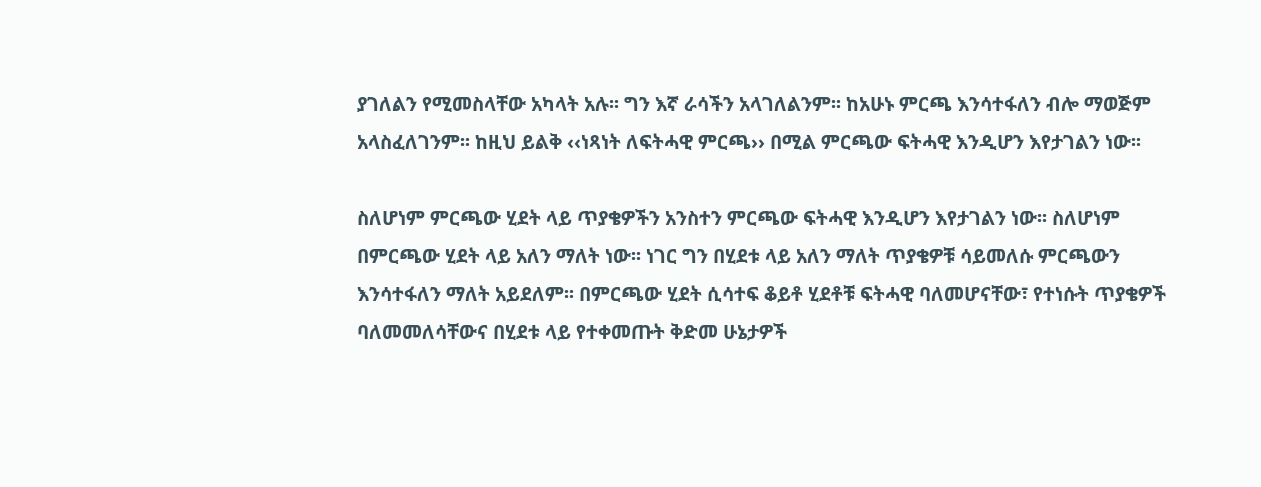ያገለልን የሚመስላቸው አካላት አሉ፡፡ ግን እኛ ራሳችን አላገለልንም፡፡ ከአሁኑ ምርጫ እንሳተፋለን ብሎ ማወጅም አላስፈለገንም፡፡ ከዚህ ይልቅ ‹‹ነጻነት ለፍትሓዊ ምርጫ›› በሚል ምርጫው ፍትሓዊ እንዲሆን እየታገልን ነው፡፡

ስለሆነም ምርጫው ሂደት ላይ ጥያቄዎችን አንስተን ምርጫው ፍትሓዊ እንዲሆን እየታገልን ነው፡፡ ስለሆነም በምርጫው ሂደት ላይ አለን ማለት ነው፡፡ ነገር ግን በሂደቱ ላይ አለን ማለት ጥያቄዎቹ ሳይመለሱ ምርጫውን እንሳተፋለን ማለት አይደለም፡፡ በምርጫው ሂደት ሲሳተፍ ቆይቶ ሂደቶቹ ፍትሓዊ ባለመሆናቸው፣ የተነሱት ጥያቄዎች ባለመመለሳቸውና በሂደቱ ላይ የተቀመጡት ቅድመ ሁኔታዎች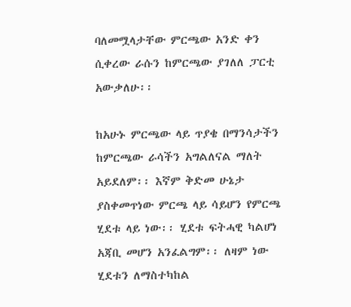ባለመሟላታቸው ምርጫው አንድ ቀን ሲቀረው ራሱን ከምርጫው ያገለለ ፓርቲ አውቃለሁ፡፡

ከአሁኑ ምርጫው ላይ ጥያቄ በማንሳታችን ከምርጫው ራሳችን አግልለናል ማለት አይደለም፡፡ እኛም ቅድመ ሁኔታ ያስቀመጥነው ምርጫ ላይ ሳይሆን የምርጫ ሂደቱ ላይ ነው፡፡ ሂደቱ ፍትሓዊ ካልሆነ አጃቢ መሆን አንፈልግም፡፡ ለዛም ነው ሂደቱን ለማስተካከል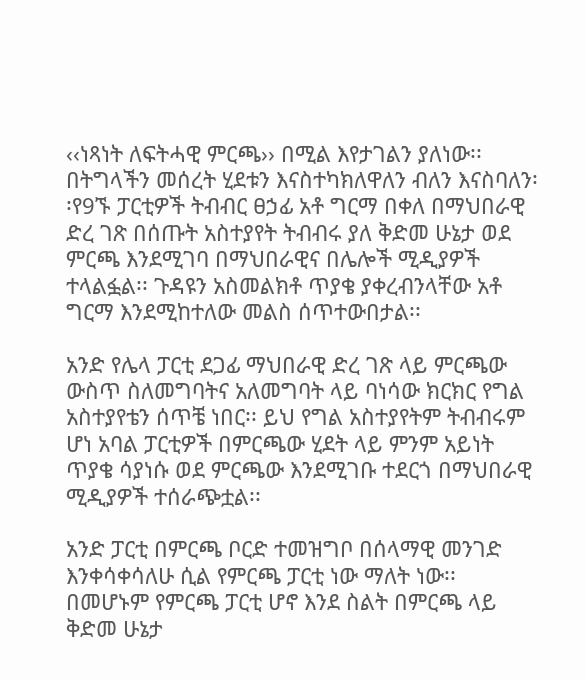‹‹ነጻነት ለፍትሓዊ ምርጫ›› በሚል እየታገልን ያለነው፡፡ በትግላችን መሰረት ሂደቱን እናስተካክለዋለን ብለን እናስባለን፡፡የ9ኙ ፓርቲዎች ትብብር ፀኃፊ አቶ ግርማ በቀለ በማህበራዊ ድረ ገጽ በሰጡት አስተያየት ትብብሩ ያለ ቅድመ ሁኔታ ወደ ምርጫ እንደሚገባ በማህበራዊና በሌሎች ሚዲያዎች ተላልፏል፡፡ ጉዳዩን አስመልክቶ ጥያቄ ያቀረብንላቸው አቶ ግርማ እንደሚከተለው መልስ ሰጥተውበታል፡፡

አንድ የሌላ ፓርቲ ደጋፊ ማህበራዊ ድረ ገጽ ላይ ምርጫው ውስጥ ስለመግባትና አለመግባት ላይ ባነሳው ክርክር የግል አስተያየቴን ሰጥቼ ነበር፡፡ ይህ የግል አስተያየትም ትብብሩም ሆነ አባል ፓርቲዎች በምርጫው ሂደት ላይ ምንም አይነት ጥያቄ ሳያነሱ ወደ ምርጫው እንደሚገቡ ተደርጎ በማህበራዊ ሚዲያዎች ተሰራጭቷል፡፡

አንድ ፓርቲ በምርጫ ቦርድ ተመዝግቦ በሰላማዊ መንገድ እንቀሳቀሳለሁ ሲል የምርጫ ፓርቲ ነው ማለት ነው፡፡ በመሆኑም የምርጫ ፓርቲ ሆኖ እንደ ስልት በምርጫ ላይ ቅድመ ሁኔታ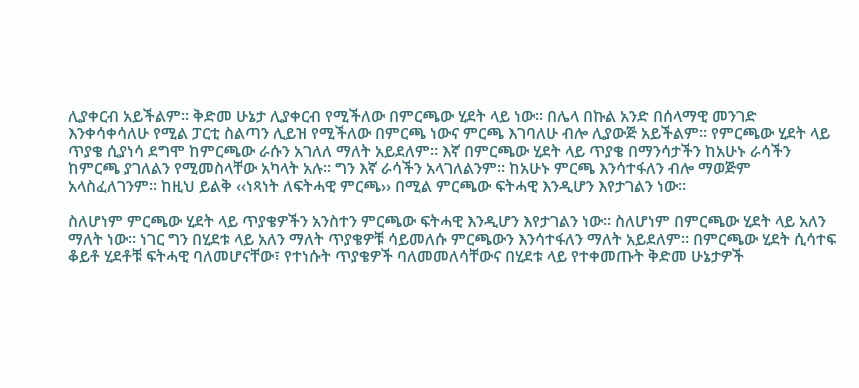ሊያቀርብ አይችልም፡፡ ቅድመ ሁኔታ ሊያቀርብ የሚችለው በምርጫው ሂደት ላይ ነው፡፡ በሌላ በኩል አንድ በሰላማዊ መንገድ እንቀሳቀሳለሁ የሚል ፓርቲ ስልጣን ሊይዝ የሚችለው በምርጫ ነውና ምርጫ እገባለሁ ብሎ ሊያውጅ አይችልም፡፡ የምርጫው ሂደት ላይ ጥያቄ ሲያነሳ ደግሞ ከምርጫው ራሱን አገለለ ማለት አይደለም፡፡ እኛ በምርጫው ሂደት ላይ ጥያቄ በማንሳታችን ከአሁኑ ራሳችን ከምርጫ ያገለልን የሚመስላቸው አካላት አሉ፡፡ ግን እኛ ራሳችን አላገለልንም፡፡ ከአሁኑ ምርጫ እንሳተፋለን ብሎ ማወጅም አላስፈለገንም፡፡ ከዚህ ይልቅ ‹‹ነጻነት ለፍትሓዊ ምርጫ›› በሚል ምርጫው ፍትሓዊ እንዲሆን እየታገልን ነው፡፡

ስለሆነም ምርጫው ሂደት ላይ ጥያቄዎችን አንስተን ምርጫው ፍትሓዊ እንዲሆን እየታገልን ነው፡፡ ስለሆነም በምርጫው ሂደት ላይ አለን ማለት ነው፡፡ ነገር ግን በሂደቱ ላይ አለን ማለት ጥያቄዎቹ ሳይመለሱ ምርጫውን እንሳተፋለን ማለት አይደለም፡፡ በምርጫው ሂደት ሲሳተፍ ቆይቶ ሂደቶቹ ፍትሓዊ ባለመሆናቸው፣ የተነሱት ጥያቄዎች ባለመመለሳቸውና በሂደቱ ላይ የተቀመጡት ቅድመ ሁኔታዎች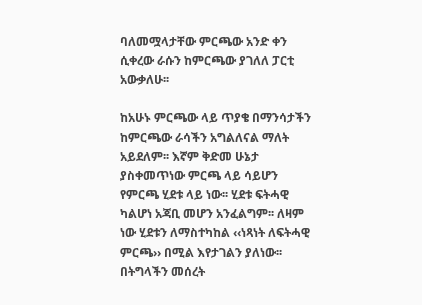ባለመሟላታቸው ምርጫው አንድ ቀን ሲቀረው ራሱን ከምርጫው ያገለለ ፓርቲ አውቃለሁ፡፡

ከአሁኑ ምርጫው ላይ ጥያቄ በማንሳታችን ከምርጫው ራሳችን አግልለናል ማለት አይደለም፡፡ እኛም ቅድመ ሁኔታ ያስቀመጥነው ምርጫ ላይ ሳይሆን የምርጫ ሂደቱ ላይ ነው፡፡ ሂደቱ ፍትሓዊ ካልሆነ አጃቢ መሆን አንፈልግም፡፡ ለዛም ነው ሂደቱን ለማስተካከል ‹‹ነጻነት ለፍትሓዊ ምርጫ›› በሚል እየታገልን ያለነው፡፡ በትግላችን መሰረት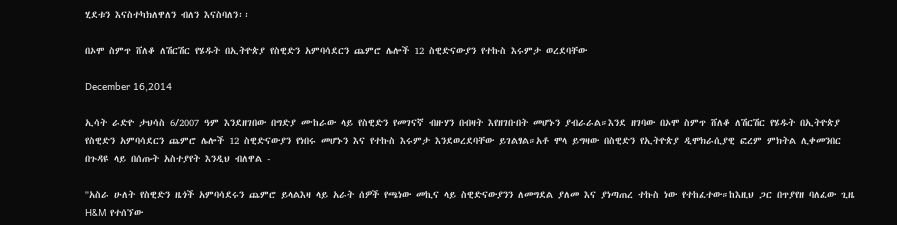ሂደቱን እናስተካክለዋለን ብለን እናስባለን፡፡

በኦሞ ስምጥ ሸለቆ ለሽርሽር የሄዱት በኢትዮጵያ የስዊድን አምባሳደርን ጨምሮ ሌሎች 12 ስዊድናውያን የተኩስ እሩምታ ወረደባቸው

December 16,2014

ኢሳት ራድዮ ታህሳስ 6/2007 ዓም እንደዘገበው በግድያ ሙከራው ላይ የስዊድን የመገናኛ ብዙሃን በብዛት እየዘገቡበት መሆኑን ያብራራል።እንደ ዘገባው በኦሞ ስምጥ ሸለቆ ለሽርሽር የሄዱት በኢትዮጵያ የስዊድን አምባሳደርን ጨምሮ ሌሎች 12 ስዊድናውያን የነበሩ መሆኑን እና የተኩስ እሩምታ እንደወረደባቸው ይገልፃል።አቶ ሞላ ይግዛው በስዊድን የኢትዮጵያ ዲሞክራሲያዊ ፎረም ምክትል ሊቀመንበር በጉዳዩ ላይ በሰጡት አስተያየት እንዲህ ብለዋል -

''አስራ ሁለት የስዊድን ዜጎች አምባሳደሩን ጨምሮ ይላልእዛ ላይ አራት ሰዎች የጫነው መኪና ላይ ስዊድናውያንን ለመግደል ያለመ እና ያነጣጠረ ተኩስ ነው የተከፈተው።ከእዚህ ጋር በጥያየዘ ባለፈው ጊዜ H&M የተሰኘው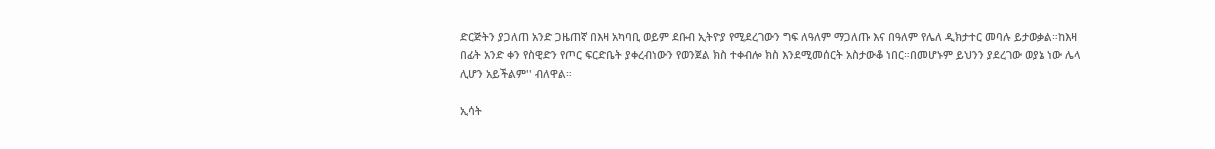ድርጅትን ያጋለጠ አንድ ጋዜጠኛ በእዛ አካባቢ ወይም ደቡብ ኢትዮያ የሚደረገውን ግፍ ለዓለም ማጋለጡ እና በዓለም የሌለ ዲክታተር መባሉ ይታወቃል።ከእዛ በፊት አንድ ቀን የስዊድን የጦር ፍርድቤት ያቀረብነውን የወንጀል ክስ ተቀብሎ ክስ እንደሚመሰርት አስታውቆ ነበር።በመሆኑም ይህንን ያደረገው ወያኔ ነው ሌላ ሊሆን አይችልም'' ብለዋል።

ኢሳት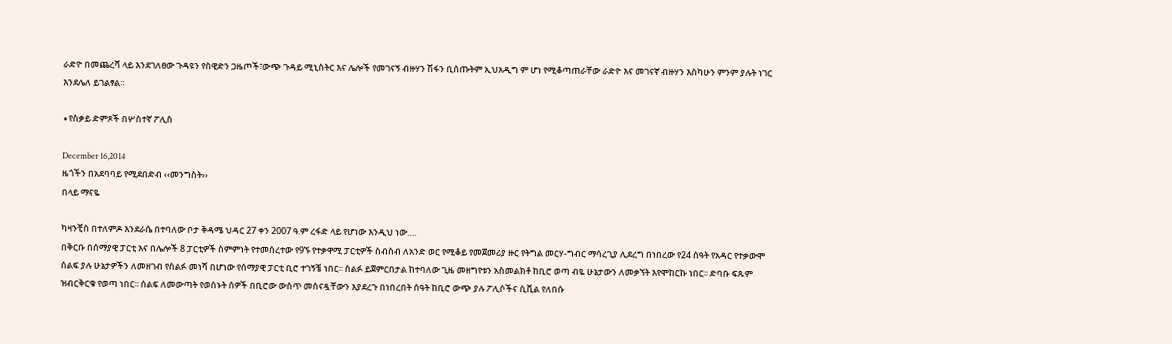ራድዮ በመጨረሻ ላይ እንደገለፀው ጉዳዩን የስዊድን ጋዜጦች፣ውጭ ጉዳይ ሚኒስትር እና ሌሎች የመገናኝ ብዙሃን ሽፋን ቢሰጡትም ኢህአዲግ ም ሆነ የሚቆጣጠራቸው ራድዮ እና መገናኛ ብዙሃን እስካሁን ምንም ያሉት ነገር እንደሌለ ይገልፃል።

∙የስቃይ ድምጾች በሦስተኛ ፖሊስ

December 16,2014
ዜጎችን በአደባባይ የሚደበድብ ‹‹መንግስት››
በላይ ማናዬ

ካዛንቺስ በተለምዶ እንደራሴ በተባለው ቦታ ቅዳሜ ህዳር 27 ቀን 2007 ዓ.ም ረፋድ ላይ የሆነው እንዲህ ነው….
በቅርቡ በሰማያዊ ፓርቲ እና በሌሎች 8 ፓርቲዎች ስምምነት የተመሰረተው የ9ኙ የተቃዋሚ ፓርቲዎች ስብስብ ለአንድ ወር የሚቆይ የመጀመሪያ ዙር የትግል መርሃ-ግብር ማሳረጊያ ሊደረግ በነበረው የ24 ሰዓት የአዳር የተቃውሞ ሰልፍ ያሉ ሁኔታዎችን ለመዘገብ የሰልፉ መነሻ በሆነው የሰማያዊ ፓርቲ ቢሮ ተገኝቼ ነበር፡፡ ሰልፉ ይጀምርበታል ከተባለው ጊዜ መዘግየቱን አስመልክቶ ከቢሮ ወጣ ብዬ ሁኔታውን ለመቃኘት እየሞከርኩ ነበር፡፡ ድባቡ ፍጹም ዝብርቅርቁ የወጣ ነበር፡፡ ሰልፍ ለመውጣት የወሰኑት ሰዎች በቢሮው ውስጥ መሰናዷቸውን እያደረጉ በነበረበት ሰዓት ከቢሮ ውጭ ያሉ ፖሊሶችና ሲቪል የለበሱ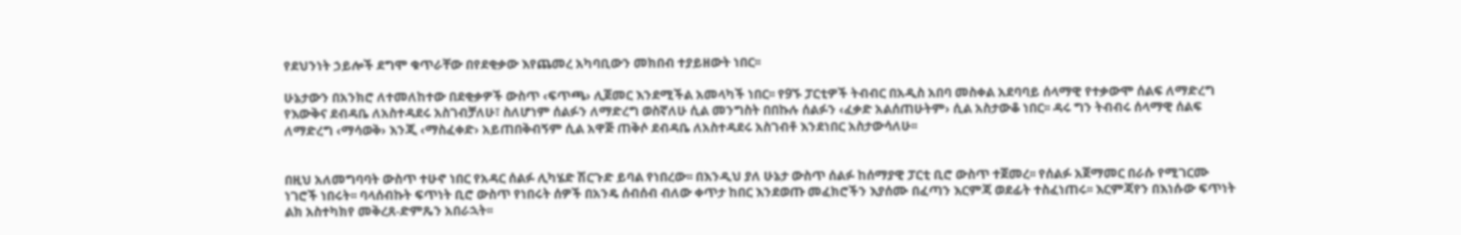የደህንነት ኃይሎች ደግሞ ቁጥራቸው በየደቂቃው እየጨመረ አካባቢውን መክበብ ተያይዘውት ነበር፡፡

ሁኔታውን በአንክሮ ለተመለከተው በደቂቃዎች ውስጥ ‹ፍጥጫ› ሊጀመር እንደሚችል አመላካች ነበር፡፡ የ9ኙ ፓርቲዎች ትብብር በአዲስ አበባ መስቀል አደባባይ ሰላማዊ የተቃውሞ ሰልፍ ለማድረግ የእውቅና ደብዳቤ ለአስተዳደሩ አስገብቻለሁ፣ ስለሆነም ሰልፉን ለማድረግ ወስኛለሁ ሲል መንግስት በበኩሉ ሰልፉን ‹ፈቃድ አልሰጠሁትም› ሲል አስታውቆ ነበር፡፡ ዳሩ ግን ትብብሩ ሰላማዊ ሰልፍ ለማድረግ ‹ማሳወቅ› እንጂ ‹ማስፈቀድ› አይጠበቅብኝም ሲል አዋጅ ጠቅሶ ደብዳቤ ለአስተዳደሩ አስገብቶ እንደነበር አስታውሳለሁ፡፡


በዚህ አለመግባባት ውስጥ ተሁኖ ነበር የአዳር ሰልፉ ሊካሄድ ሽርጉድ ይባል የነበረው፡፡ በእንዲህ ያለ ሁኔታ ውስጥ ሰልፉ ከሰማያዊ ፓርቲ ቢሮ ውስጥ ተጀመረ፡፡ የሰልፉ አጀማመር በራሱ የሚገርሙ ነገሮች ነበሩት፡፡ ባላሰብኩት ፍጥነት ቢሮ ውስጥ የነበሩት ሰዎች በአንዴ ሰብሰብ ብለው ቀጥታ ከበር እንደወጡ መፈክሮችን እያሰሙ በፈጣን እርምጃ ወደፊት ተስፈነጠሩ፡፡ እርምጃየን በእነሱው ፍጥነት ልክ አስተካክየ መቅረጸ-ድምጼን አበራኋት፡፡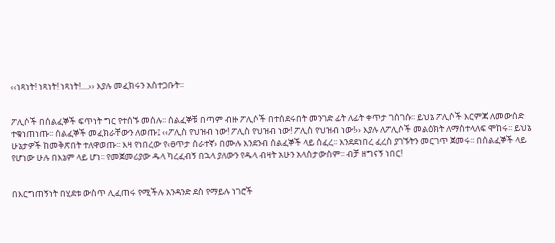‹‹ነጻነት! ነጻነት! ነጻነት!....›› እያሉ መፈክሩን አስተጋቡት፡፡


ፖሊሶች በሰልፈኞች ፍጥነት ግር የተሰኙ መሰሉ፡፡ ሰልፈኞቹ በጣም ብዙ ፖሊሶች በተሰደሩበት መንገድ ፊት ለፊት ቀጥታ ገሰገሱ፡፡ ይህኔ ፖሊሶች እርምጃ ለመውሰድ ተቁነጠነጡ፡፡ ሰልፈኞች መፈክራቸውን ለወጡ፤ ‹‹ፖሊስ የህዝብ ነው! ፖሊስ የህዝብ ነው! ፖሊስ የህዝብ ነው!›› እያሉ ለፖሊሶች መልዕክት ለማስተላለፍ ሞከሩ፡፡ ይህኔ ሁኔታዎች ከመቅጽበት ተለዋወጡ፡፡ እዛ የነበረው የ‹ፀጥታ ሰራተኛ› በሙሉ እንደንብ ሰልፈኞች ላይ ሰፈረ፡፡ እንደደነበረ ፈረስ ያገኙትን መርገጥ ጀመሩ፡፡ በሰልፈኞች ላይ የሆነው ሁሉ በእኔም ላይ ሆነ፡፡ የመጀመሪያው ዱላ ካረፈብኝ በኋላ ያለውን የዱላ ብዛት አሁን አላስታውስም፡፡ ብቻ ዘግናኝ ነበር!


በእርግጠኝነት በሂደቱ ውስጥ ሊፈጠሩ የሚችሉ አንዳንድ ደስ የማይሉ ነገሮች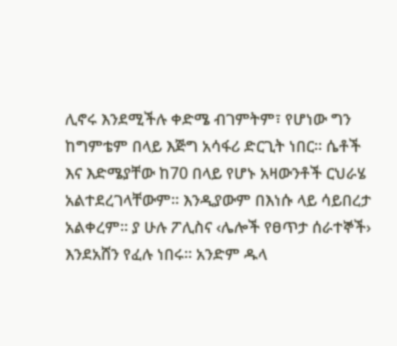ሊኖሩ እንደሚችሉ ቀድሜ ብገምትም፣ የሆነው ግን ከግምቴም በላይ እጅግ አሳፋሪ ድርጊት ነበር፡፡ ሴቶች እና እድሜያቸው ከ70 በላይ የሆኑ አዛውንቶች ርህራሄ አልተደረገላቸውም፡፡ እንዲያውም በእነሱ ላይ ሳይበረታ አልቀረም፡፡ ያ ሁሉ ፖሊስና ‹ሌሎች የፀጥታ ሰራተኞች› እንደአሸን የፈሉ ነበሩ፡፡ አንድም ዱላ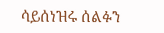ሳይሰነዝሩ ሰልፉን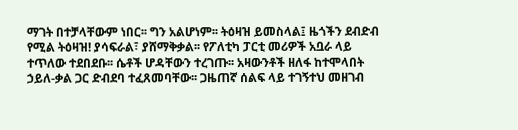ማገት በተቻላቸውም ነበር፡፡ ግን አልሆነም፡፡ ትዕዛዝ ይመስላል፤ ዜጎችን ደብድብ የሚል ትዕዛዝ! ያሳፍራል፣ ያሸማቅቃል፡፡ የፖለቲካ ፓርቲ መሪዎች አቧራ ላይ ተጥለው ተደበደቡ፡፡ ሴቶች ሆዳቸውን ተረገጡ፡፡ አዛውንቶች ዘለፋ ከተሞላበት ኃይለ-ቃል ጋር ድብደባ ተፈጸመባቸው፡፡ ጋዜጠኛ ሰልፍ ላይ ተገኝተህ መዘገብ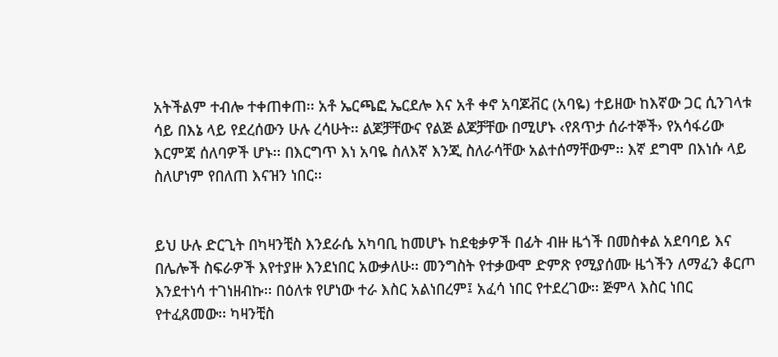አትችልም ተብሎ ተቀጠቀጠ፡፡ አቶ ኤርጫፎ ኤርደሎ እና አቶ ቀኖ አባጆቭር (አባዬ) ተይዘው ከእኛው ጋር ሲንገላቱ ሳይ በእኔ ላይ የደረሰውን ሁሉ ረሳሁት፡፡ ልጆቻቸውና የልጅ ልጆቻቸው በሚሆኑ ‹የጸጥታ ሰራተኞች› የአሳፋሪው እርምጃ ሰለባዎች ሆኑ፡፡ በእርግጥ እነ አባዬ ስለእኛ እንጂ ስለራሳቸው አልተሰማቸውም፡፡ እኛ ደግሞ በእነሱ ላይ ስለሆነም የበለጠ እናዝን ነበር፡፡


ይህ ሁሉ ድርጊት በካዛንቺስ እንደራሴ አካባቢ ከመሆኑ ከደቂቃዎች በፊት ብዙ ዜጎች በመስቀል አደባባይ እና በሌሎች ስፍራዎች እየተያዙ እንደነበር አውቃለሁ፡፡ መንግስት የተቃውሞ ድምጽ የሚያሰሙ ዜጎችን ለማፈን ቆርጦ እንደተነሳ ተገነዘብኩ፡፡ በዕለቱ የሆነው ተራ እስር አልነበረም፤ አፈሳ ነበር የተደረገው፡፡ ጅምላ እስር ነበር የተፈጸመው፡፡ ካዛንቺስ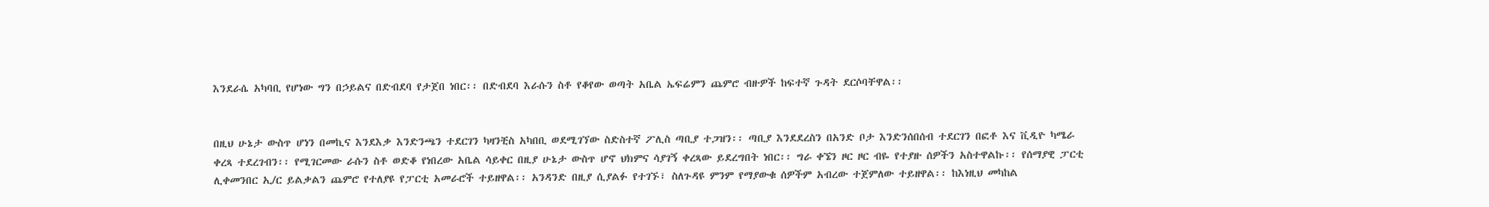እንደራሴ አካባቢ የሆነው ግን በኃይልና በድብደባ የታጀበ ነበር፡፡ በድብደባ እራሱን ስቶ የቆየው ወጣት አቤል ኤፍሬምን ጨምሮ ብዙዎች ከፍተኛ ጉዳት ደርሶባቸዋል፡፡


በዚህ ሁኔታ ውስጥ ሆነን በመኪና እንደእቃ እንድንጫን ተደርገን ካዛንቺስ አካበቢ ወደሚገኘው ስድስተኛ ፖሊስ ጣቢያ ተጋዝን፡፡ ጣቢያ እንደደረስን በአንድ ቦታ እንድንሰበሰብ ተደርገን በፎቶ እና ቪዲዮ ካሜራ ቀረጻ ተደረገብን፡፡ የሚገርመው ራሱን ስቶ ወድቆ የነበረው አቤል ሳይቀር በዚያ ሁኔታ ውስጥ ሆኖ ህክምና ሳያገኝ ቀረጻው ይደረግበት ነበር፡፡ ግራ ቀኜን ዞር ዞር ብዬ የተያዙ ሰዎችን አስተዋልኩ፡፡ የሰማያዊ ፓርቲ ሊቀመንበር ኢ/ር ይልቃልን ጨምሮ የተለያዩ የፓርቲ አመራሮች ተይዘዋል፡፡ አንዳንድ በዚያ ሲያልፉ የተገኙ፣ ስለጉዳዩ ምንም የማያውቁ ሰዎችም አብረው ተጀምለው ተይዘዋል፡፡ ከእነዚህ መካከል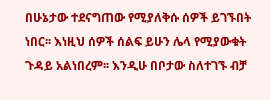በሁኔታው ተደናግጠው የሚያለቅሱ ሰዎች ይገኙበት ነበር፡፡ እነዚህ ሰዎች ሰልፍ ይሁን ሌላ የሚያውቁት ጉዳይ አልነበረም፡፡ እንዲሁ በቦታው ስለተገኙ ብቻ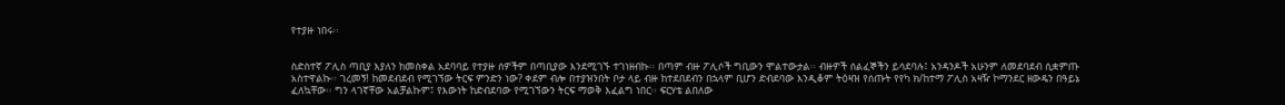የተያዙ ነበሩ፡፡


ስድስተኛ ፖሊስ ጣቢያ እያለን ከመስቀል አደባባይ የተያዙ ሰዎችም በጣቢያው እንደሚገኙ ተገነዘብኩ፡፡ በጣም ብዙ ፖሊሶች ግቢውን ሞልተውታል፡፡ ብዙዎች ሰልፈኞችን ይሳደባሉ፤ አንዳንዶች አሁንም ለመደባደብ ሲቋምጡ አስተዋልኩ፡፡ ገረመኝ! ከመደብደብ የሚገኘው ትርፍ ምንድን ነው? ቀደም ብሎ በተያዝንበት ቦታ ላይ ብዙ ከተደበደብን በኋላም ቢሆን ድብደባው እንዲቆም ትዕዛዝ የሰጡት የየካ ክ/ከተማ ፖሊስ አዛዥ ኮማንደር ዘውዴን በዓይኔ ፈለኳቸው፡፡ ግን ላገኛቸው አልቻልኩም፤ የእውነት ከድብደባው የሚገኘውን ትርፍ ማወቅ እፈልግ ነበር፡፡ ፍርሃቴ ልበለው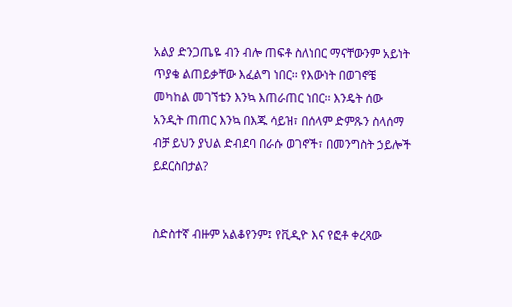አልያ ድንጋጤዬ ብን ብሎ ጠፍቶ ስለነበር ማናቸውንም አይነት ጥያቄ ልጠይቃቸው እፈልግ ነበር፡፡ የእውነት በወገኖቼ መካከል መገኘቴን እንኳ እጠራጠር ነበር፡፡ እንዴት ሰው አንዲት ጠጠር እንኳ በእጁ ሳይዝ፣ በሰላም ድምጹን ስላሰማ ብቻ ይህን ያህል ድብደባ በራሱ ወገኖች፣ በመንግስት ኃይሎች ይደርስበታል?


ስድስተኛ ብዙም አልቆየንም፤ የቪዲዮ እና የፎቶ ቀረጻው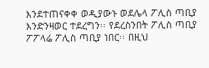እንደተጠናቀቀ ወዲያውኑ ወደሌላ ፖሊስ ጣቢያ እንድንዛወር ተደረግን፡፡ የደረስንበት ፖሊስ ጣቢያ ፖፖላሬ ፖሊስ ጣቢያ ነበር፡፡ በዚህ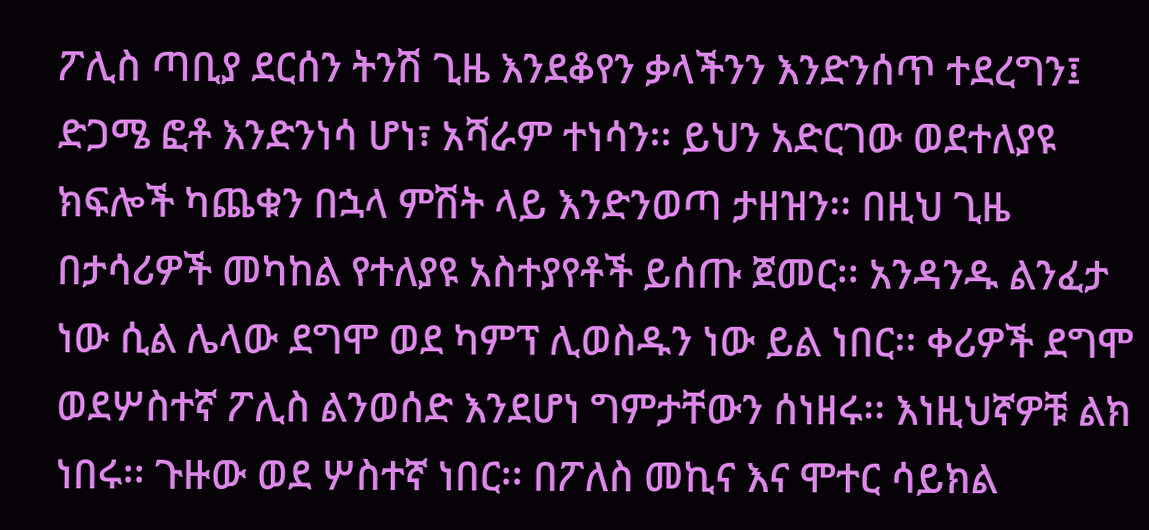ፖሊስ ጣቢያ ደርሰን ትንሽ ጊዜ እንደቆየን ቃላችንን እንድንሰጥ ተደረግን፤ ድጋሜ ፎቶ እንድንነሳ ሆነ፣ አሻራም ተነሳን፡፡ ይህን አድርገው ወደተለያዩ ክፍሎች ካጨቁን በኋላ ምሽት ላይ እንድንወጣ ታዘዝን፡፡ በዚህ ጊዜ በታሳሪዎች መካከል የተለያዩ አስተያየቶች ይሰጡ ጀመር፡፡ አንዳንዱ ልንፈታ ነው ሲል ሌላው ደግሞ ወደ ካምፕ ሊወስዱን ነው ይል ነበር፡፡ ቀሪዎች ደግሞ ወደሦስተኛ ፖሊስ ልንወሰድ እንደሆነ ግምታቸውን ሰነዘሩ፡፡ እነዚህኛዎቹ ልክ ነበሩ፡፡ ጉዙው ወደ ሦስተኛ ነበር፡፡ በፖለስ መኪና እና ሞተር ሳይክል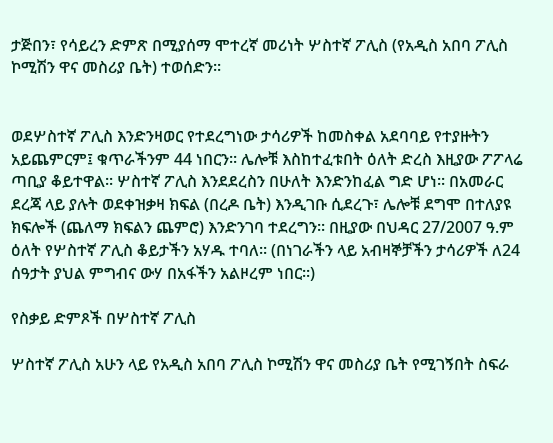ታጅበን፣ የሳይረን ድምጽ በሚያሰማ ሞተረኛ መሪነት ሦስተኛ ፖሊስ (የአዲስ አበባ ፖሊስ ኮሚሽን ዋና መስሪያ ቤት) ተወሰድን፡፡


ወደሦስተኛ ፖሊስ እንድንዛወር የተደረግነው ታሳሪዎች ከመስቀል አደባባይ የተያዙትን አይጨምርም፤ ቁጥራችንም 44 ነበርን፡፡ ሌሎቹ እስከተፈቱበት ዕለት ድረስ እዚያው ፖፖላሬ ጣቢያ ቆይተዋል፡፡ ሦስተኛ ፖሊስ እንደደረስን በሁለት እንድንከፈል ግድ ሆነ፡፡ በአመራር ደረጃ ላይ ያሉት ወደቀዝቃዛ ክፍል (በረዶ ቤት) እንዲገቡ ሲደረጉ፣ ሌሎቹ ደግሞ በተለያዩ ክፍሎች (ጨለማ ክፍልን ጨምሮ) እንድንገባ ተደረግን፡፡ በዚያው በህዳር 27/2007 ዓ.ም ዕለት የሦስተኛ ፖሊስ ቆይታችን አሃዱ ተባለ፡፡ (በነገራችን ላይ አብዛኞቻችን ታሳሪዎች ለ24 ሰዓታት ያህል ምግብና ውሃ በአፋችን አልዞረም ነበር፡፡)

የስቃይ ድምጾች በሦስተኛ ፖሊስ

ሦስተኛ ፖሊስ አሁን ላይ የአዲስ አበባ ፖሊስ ኮሚሽን ዋና መስሪያ ቤት የሚገኝበት ስፍራ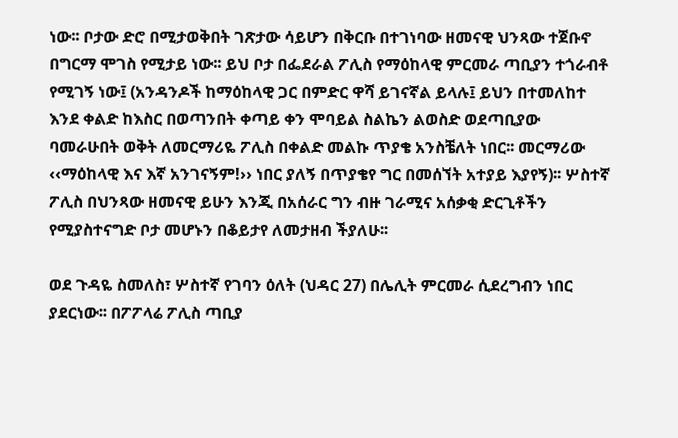ነው፡፡ ቦታው ድሮ በሚታወቅበት ገጽታው ሳይሆን በቅርቡ በተገነባው ዘመናዊ ህንጻው ተጀቡኖ በግርማ ሞገስ የሚታይ ነው፡፡ ይህ ቦታ በፌደራል ፖሊስ የማዕከላዊ ምርመራ ጣቢያን ተጎራብቶ የሚገኝ ነው፤ (አንዳንዶች ከማዕከላዊ ጋር በምድር ዋሻ ይገናኛል ይላሉ፤ ይህን በተመለከተ እንደ ቀልድ ከእስር በወጣንበት ቀጣይ ቀን ሞባይል ስልኬን ልወስድ ወደጣቢያው ባመራሁበት ወቅት ለመርማሪዬ ፖሊስ በቀልድ መልኩ ጥያቄ አንስቼለት ነበር፡፡ መርማሪው ‹‹ማዕከላዊ እና እኛ አንገናኝም!›› ነበር ያለኝ በጥያቄየ ግር በመሰኘት አተያይ እያየኝ)፡፡ ሦስተኛ ፖሊስ በህንጻው ዘመናዊ ይሁን እንጂ በአሰራር ግን ብዙ ገራሚና አሰቃቂ ድርጊቶችን የሚያስተናግድ ቦታ መሆኑን በቆይታየ ለመታዘብ ችያለሁ፡፡

ወደ ጉዳዬ ስመለስ፣ ሦስተኛ የገባን ዕለት (ህዳር 27) በሌሊት ምርመራ ሲደረግብን ነበር ያደርነው፡፡ በፖፖላሬ ፖሊስ ጣቢያ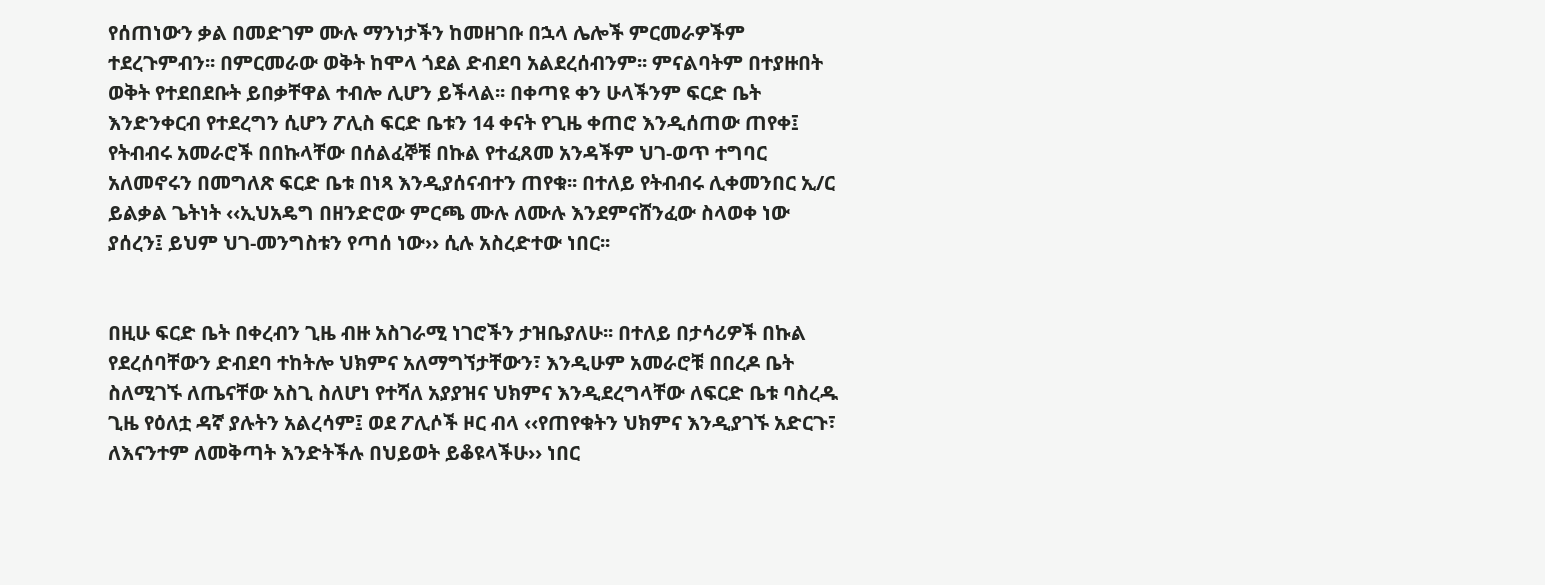የሰጠነውን ቃል በመድገም ሙሉ ማንነታችን ከመዘገቡ በኋላ ሌሎች ምርመራዎችም ተደረጉምብን፡፡ በምርመራው ወቅት ከሞላ ጎደል ድብደባ አልደረሰብንም፡፡ ምናልባትም በተያዙበት ወቅት የተደበደቡት ይበቃቸዋል ተብሎ ሊሆን ይችላል፡፡ በቀጣዩ ቀን ሁላችንም ፍርድ ቤት እንድንቀርብ የተደረግን ሲሆን ፖሊስ ፍርድ ቤቱን 14 ቀናት የጊዜ ቀጠሮ እንዲሰጠው ጠየቀ፤ የትብብሩ አመራሮች በበኩላቸው በሰልፈኞቹ በኩል የተፈጸመ አንዳችም ህገ-ወጥ ተግባር አለመኖሩን በመግለጽ ፍርድ ቤቱ በነጻ እንዲያሰናብተን ጠየቁ፡፡ በተለይ የትብብሩ ሊቀመንበር ኢ/ር ይልቃል ጌትነት ‹‹ኢህአዴግ በዘንድሮው ምርጫ ሙሉ ለሙሉ እንደምናሸንፈው ስላወቀ ነው ያሰረን፤ ይህም ህገ-መንግስቱን የጣሰ ነው›› ሲሉ አስረድተው ነበር፡፡


በዚሁ ፍርድ ቤት በቀረብን ጊዜ ብዙ አስገራሚ ነገሮችን ታዝቤያለሁ፡፡ በተለይ በታሳሪዎች በኩል የደረሰባቸውን ድብደባ ተከትሎ ህክምና አለማግኘታቸውን፣ እንዲሁም አመራሮቹ በበረዶ ቤት ስለሚገኙ ለጤናቸው አስጊ ስለሆነ የተሻለ አያያዝና ህክምና እንዲደረግላቸው ለፍርድ ቤቱ ባስረዱ ጊዜ የዕለቷ ዳኛ ያሉትን አልረሳም፤ ወደ ፖሊሶች ዞር ብላ ‹‹የጠየቁትን ህክምና እንዲያገኙ አድርጉ፣ ለእናንተም ለመቅጣት እንድትችሉ በህይወት ይቆዩላችሁ›› ነበር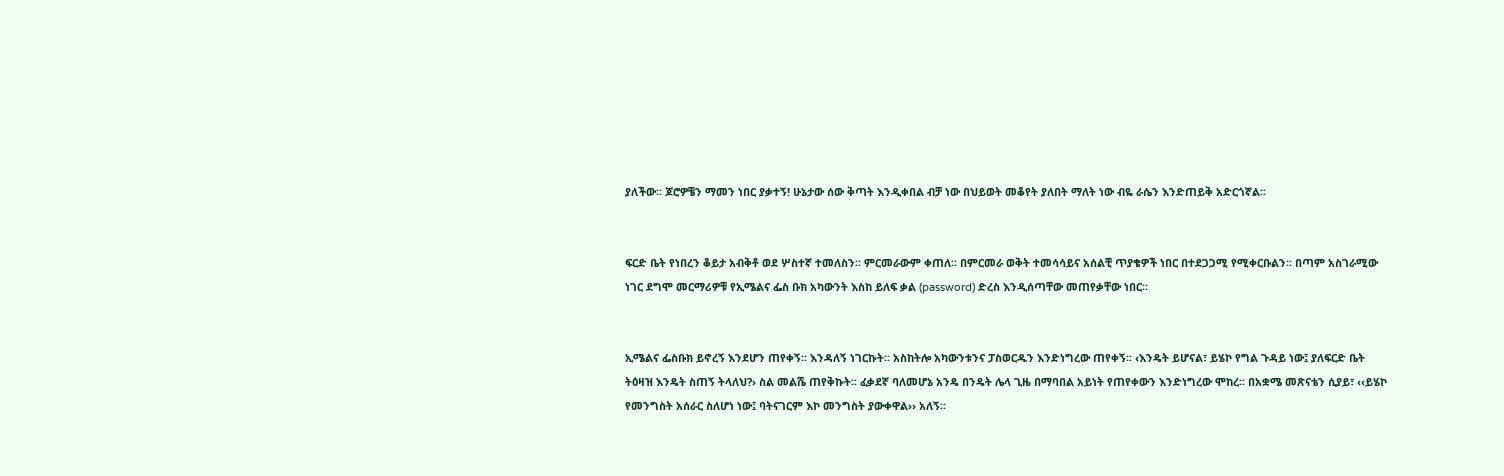ያለችው፡፡ ጆሮዎቼን ማመን ነበር ያቃተኝ! ሁኔታው ሰው ቅጣት እንዲቀበል ብቻ ነው በህይወት መቆየት ያለበት ማለት ነው ብዬ ራሴን እንድጠይቅ አድርጎኛል፡፡


ፍርድ ቤት የነበረን ቆይታ አብቅቶ ወደ ሦስተኛ ተመለስን፡፡ ምርመራውም ቀጠለ፡፡ በምርመራ ወቅት ተመሳሳይና አሰልቺ ጥያቄዎች ነበር በተደጋጋሚ የሚቀርቡልን፡፡ በጣም አስገራሚው ነገር ደግሞ መርማሪዎቹ የኢሜልና ፌስ ቡክ አካውንት እስከ ይለፍ ቃል (password) ድረስ እንዲሰጣቸው መጠየቃቸው ነበር፡፡


ኢሜልና ፌስቡክ ይኖረኝ እንደሆን ጠየቀኝ፡፡ እንዳለኝ ነገርኩት፡፡ አስከትሎ አካውንቱንና ፓስወርዱን እንድነግረው ጠየቀኝ፡፡ ‹እንዴት ይሆናል፣ ይሄኮ የግል ጉዳይ ነው፤ ያለፍርድ ቤት ትዕዛዝ እንዴት ስጠኝ ትላለህ?› ስል መልሼ ጠየቅኩት፡፡ ፈቃደኛ ባለመሆኔ አንዴ በንዴት ሌላ ጊዜ በማባበል አይነት የጠየቀውን እንድነግረው ሞከረ፡፡ በአቋሜ መጽናቴን ሲያይ፣ ‹‹ይሄኮ የመንግስት አሰራር ስለሆነ ነው፤ ባትናገርም እኮ መንግስት ያውቀዋል›› አለኝ፡፡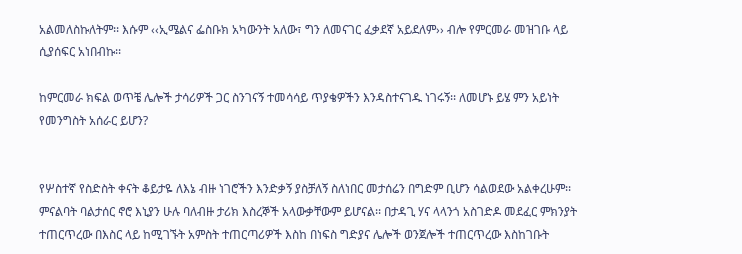አልመለስኩለትም፡፡ እሱም ‹‹ኢሜልና ፌስቡክ አካውንት አለው፣ ግን ለመናገር ፈቃደኛ አይደለም›› ብሎ የምርመራ መዝገቡ ላይ ሲያሰፍር አነበብኩ፡፡

ከምርመራ ክፍል ወጥቼ ሌሎች ታሳሪዎች ጋር ስንገናኝ ተመሳሳይ ጥያቄዎችን እንዳስተናገዱ ነገሩኝ፡፡ ለመሆኑ ይሄ ምን አይነት የመንግስት አሰራር ይሆን?


የሦስተኛ የስድስት ቀናት ቆይታዬ ለእኔ ብዙ ነገሮችን እንድቃኝ ያስቻለኝ ስለነበር መታሰሬን በግድም ቢሆን ሳልወደው አልቀረሁም፡፡ ምናልባት ባልታሰር ኖሮ እኒያን ሁሉ ባለብዙ ታሪክ እስረኞች አላውቃቸውም ይሆናል፡፡ በታዳጊ ሃና ላላንጎ አስገድዶ መደፈር ምክንያት ተጠርጥረው በእስር ላይ ከሚገኙት አምስት ተጠርጣሪዎች እስከ በነፍስ ግድያና ሌሎች ወንጀሎች ተጠርጥረው እስከገቡት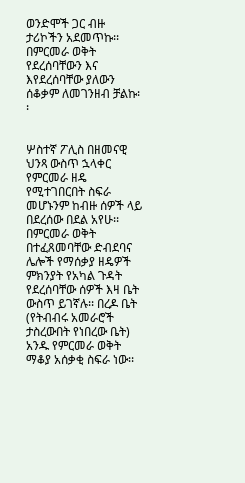ወንድሞች ጋር ብዙ ታሪኮችን አደመጥኩ፡፡ በምርመራ ወቅት የደረሰባቸውን እና እየደረሰባቸው ያለውን ሰቆቃም ለመገንዘብ ቻልኩ፡፡


ሦስተኛ ፖሊስ በዘመናዊ ህንጻ ውስጥ ኋላቀር የምርመራ ዘዴ የሚተገበርበት ስፍራ መሆኑንም ከብዙ ሰዎች ላይ በደረሰው በደል አየሁ፡፡ በምርመራ ወቅት በተፈጸመባቸው ድብደባና ሌሎች የማሰቃያ ዘዴዎች ምክንያት የአካል ጉዳት የደረሰባቸው ሰዎች እዛ ቤት ውስጥ ይገኛሉ፡፡ በረዶ ቤት (የትብብሩ አመራሮች ታስረውበት የነበረው ቤት) አንዱ የምርመራ ወቅት ማቆያ አሰቃቂ ስፍራ ነው፡፡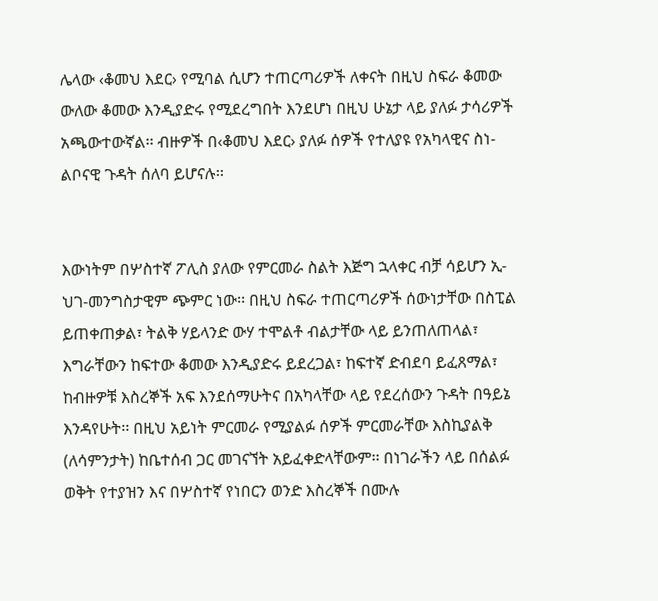ሌላው ‹ቆመህ እደር› የሚባል ሲሆን ተጠርጣሪዎች ለቀናት በዚህ ስፍራ ቆመው ውለው ቆመው እንዲያድሩ የሚደረግበት እንደሆነ በዚህ ሁኔታ ላይ ያለፉ ታሳሪዎች አጫውተውኛል፡፡ ብዙዎች በ‹ቆመህ እደር› ያለፉ ሰዎች የተለያዩ የአካላዊና ስነ-ልቦናዊ ጉዳት ሰለባ ይሆናሉ፡፡


እውነትም በሦስተኛ ፖሊስ ያለው የምርመራ ስልት እጅግ ኋላቀር ብቻ ሳይሆን ኢ-ህገ-መንግስታዊም ጭምር ነው፡፡ በዚህ ስፍራ ተጠርጣሪዎች ሰውነታቸው በስፒል ይጠቀጠቃል፣ ትልቅ ሃይላንድ ውሃ ተሞልቶ ብልታቸው ላይ ይንጠለጠላል፣ እግራቸውን ከፍተው ቆመው እንዲያድሩ ይደረጋል፣ ከፍተኛ ድብደባ ይፈጸማል፣ ከብዙዎቹ እስረኞች አፍ እንደሰማሁትና በአካላቸው ላይ የደረሰውን ጉዳት በዓይኔ እንዳየሁት፡፡ በዚህ አይነት ምርመራ የሚያልፉ ሰዎች ምርመራቸው እስኪያልቅ (ለሳምንታት) ከቤተሰብ ጋር መገናኘት አይፈቀድላቸውም፡፡ በነገራችን ላይ በሰልፉ ወቅት የተያዝን እና በሦስተኛ የነበርን ወንድ እስረኞች በሙሉ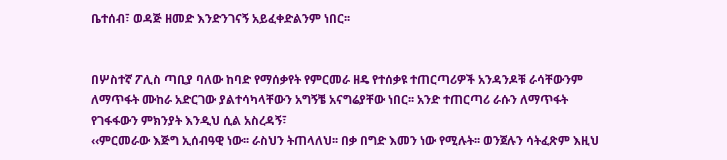ቤተሰብ፣ ወዳጅ ዘመድ እንድንገናኝ አይፈቀድልንም ነበር፡፡


በሦስተኛ ፖሊስ ጣቢያ ባለው ከባድ የማሰቃየት የምርመራ ዘዴ የተሰቃዩ ተጠርጣሪዎች አንዳንዶቹ ራሳቸውንም ለማጥፋት ሙከራ አድርገው ያልተሳካላቸውን አግኝቼ አናግሬያቸው ነበር፡፡ አንድ ተጠርጣሪ ራሱን ለማጥፋት የገፋፋውን ምክንያት እንዲህ ሲል አስረዳኝ፣
‹‹ምርመራው እጅግ ኢሰብዓዊ ነው፡፡ ራስህን ትጠላለህ፡፡ በቃ በግድ እመን ነው የሚሉት፡፡ ወንጀሉን ሳትፈጽም እዚህ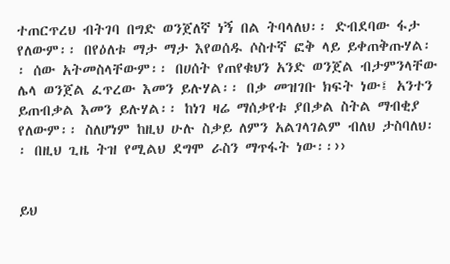ተጠርጥረህ ብትገባ በግድ ወንጀለኛ ነኝ በል ትባላለህ፡፡ ድብደባው ፋታ የለውም፡፡ በየዕለቱ ማታ ማታ እየወሰዱ ሶስተኛ ፎቅ ላይ ይቀጠቅጡሃል፡፡ ሰው አትመስላቸውም፡፡ በሀሰት የጠየቁህን አንድ ወንጀል ብታምንላቸው ሌላ ወንጀል ፈጥረው እመን ይሉሃል፡፡ በቃ መዝገቡ ክፍት ነው፤ አንተን ይጠብቃል እመን ይሉሃል፡፡ ከነገ ዛሬ ማሰቃየቱ ያበቃል ስትል ማብቂያ የለውም፡፡ ስለሆነም ከዚህ ሁሉ ስቃይ ለምን አልገላገልም ብለህ ታስባለህ፡፡ በዚህ ጊዜ ትዝ የሚልህ ደግሞ ራስን ማጥፋት ነው፡፡››


ይህ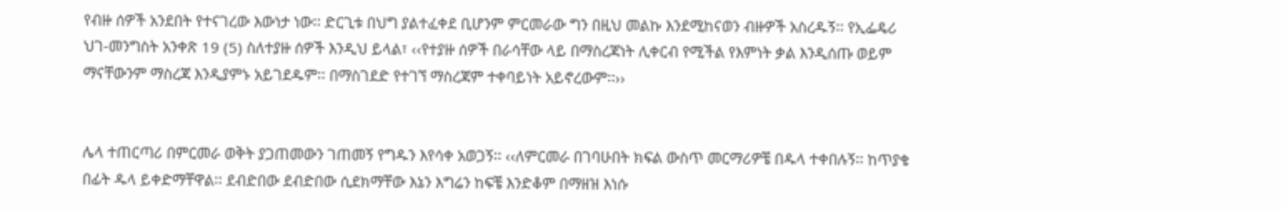የብዙ ሰዎች አንደበት የተናገረው እውነታ ነው፡፡ ድርጊቱ በህግ ያልተፈቀደ ቢሆንም ምርመራው ግን በዚህ መልኩ እንደሚከናወን ብዙዎች አስረዱኝ፡፡ የኢፌዴሪ ህገ-መንግስት አንቀጽ 19 (5) ስለተያዙ ሰዎች እንዲህ ይላል፣ ‹‹የተያዙ ሰዎች በራሳቸው ላይ በማስረጃነት ሊቀርብ የሚችል የእምነት ቃል እንዲሰጡ ወይም ማናቸውንም ማስረጃ እንዲያምኑ አይገደዱም፡፡ በማስገደድ የተገኘ ማስረጃም ተቀባይነት አይኖረውም፡፡››


ሌላ ተጠርጣሪ በምርመራ ወቅት ያጋጠመውን ገጠመኝ የግዱን እየሳቀ አወጋኝ፡፡ ‹‹ለምርመራ በገባሁበት ክፍል ውስጥ መርማሪዎቼ በዱላ ተቀበሉኝ፡፡ ከጥያቄ በፊት ዱላ ይቀድማቸዋል፡፡ ደብድበው ደብድበው ሲደክማቸው እኔን እግሬን ከፍቼ እንድቆም በማዘዝ እነሱ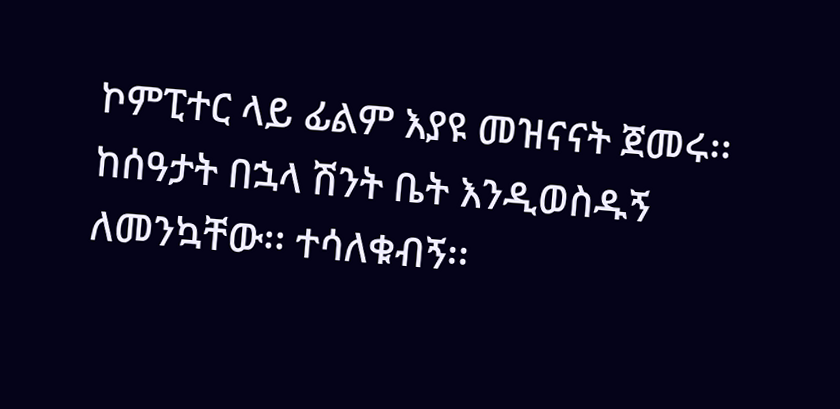ኮምፒተር ላይ ፊልም እያዩ መዝናናት ጀመሩ፡፡ ከሰዓታት በኋላ ሽንት ቤት እንዲወስዱኝ ለመንኳቸው፡፡ ተሳለቁብኝ፡፡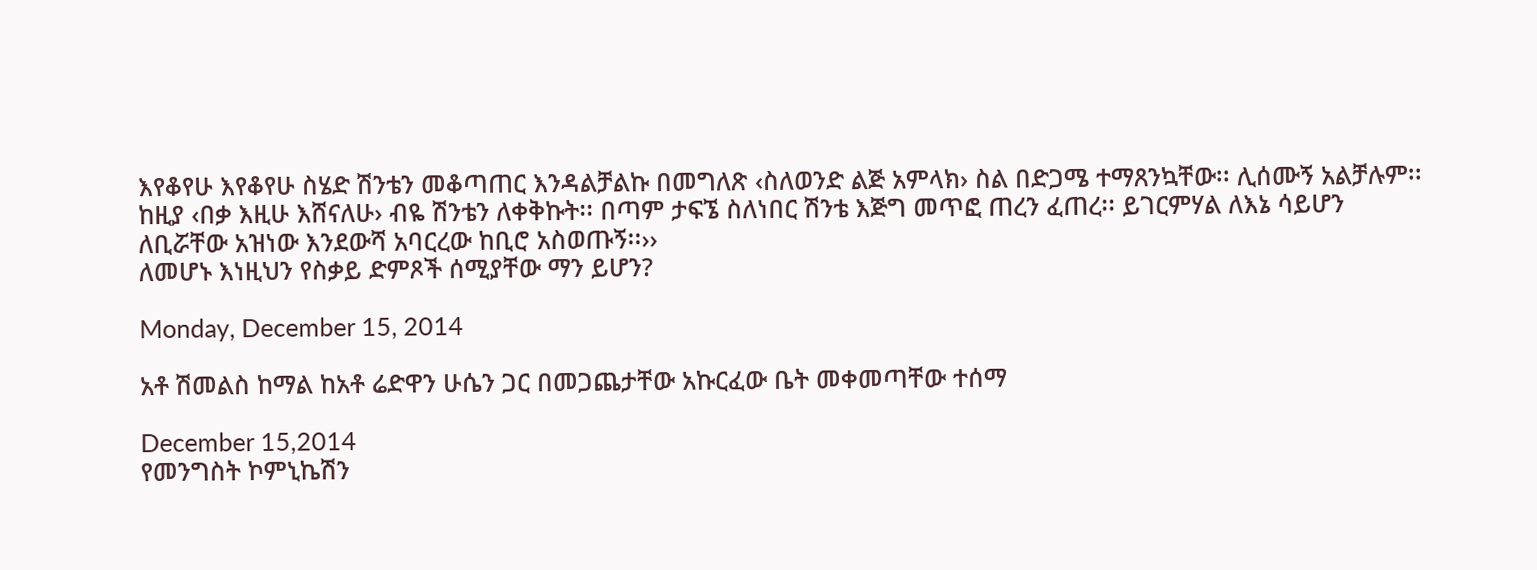እየቆየሁ እየቆየሁ ስሄድ ሽንቴን መቆጣጠር እንዳልቻልኩ በመግለጽ ‹ስለወንድ ልጅ አምላክ› ስል በድጋሜ ተማጸንኳቸው፡፡ ሊሰሙኝ አልቻሉም፡፡ ከዚያ ‹በቃ እዚሁ እሸናለሁ› ብዬ ሽንቴን ለቀቅኩት፡፡ በጣም ታፍኜ ስለነበር ሽንቴ እጅግ መጥፎ ጠረን ፈጠረ፡፡ ይገርምሃል ለእኔ ሳይሆን ለቢሯቸው አዝነው እንደውሻ አባርረው ከቢሮ አስወጡኝ፡፡››
ለመሆኑ እነዚህን የስቃይ ድምጾች ሰሚያቸው ማን ይሆን?

Monday, December 15, 2014

አቶ ሽመልስ ከማል ከአቶ ሬድዋን ሁሴን ጋር በመጋጨታቸው አኩርፈው ቤት መቀመጣቸው ተሰማ

December 15,2014
የመንግስት ኮምኒኬሽን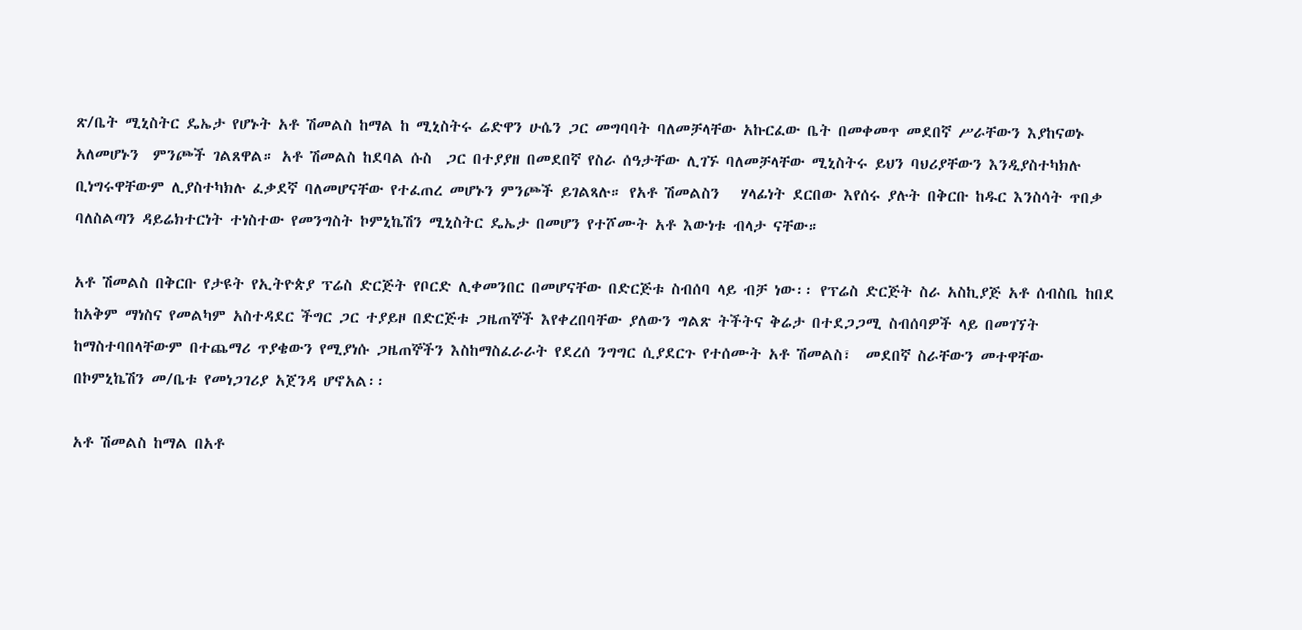ጽ/ቤት ሚኒስትር ዴኤታ የሆኑት አቶ ሽመልስ ከማል ከ ሚኒስትሩ ሬድዋን ሁሴን ጋር መግባባት ባለመቻላቸው አኩርፈው ቤት በመቀመጥ መደበኛ ሥራቸውን እያከናወኑ አለመሆኑን  ምንጮች ገልጸዋል። አቶ ሽመልስ ከደባል ሱስ  ጋር በተያያዘ በመደበኛ የስራ ሰዓታቸው ሊገኙ ባለመቻላቸው ሚኒስትሩ ይህን ባህሪያቸውን እንዲያስተካክሉ ቢነግሩዋቸውም ሊያስተካክሉ ፈቃደኛ ባለመሆናቸው የተፈጠረ መሆኑን ምንጮች ይገልጻሉ። የአቶ ሽመልስን   ሃላፊነት ደርበው እየሰሩ ያሉት በቅርቡ ከዱር እንስሳት ጥበቃ ባለስልጣን ዳይሬክተርነት ተነስተው የመንግስት ኮምኒኬሽን ሚኒስትር ዴኤታ በመሆን የተሾሙት አቶ እውነቱ ብላታ ናቸው።

አቶ ሽመልስ በቅርቡ የታዩት የኢትዮጵያ ፕሬስ ድርጅት የቦርድ ሊቀመንበር በመሆናቸው በድርጅቱ ስብሰባ ላይ ብቻ ነው፡፡ የፕሬስ ድርጅት ስራ አስኪያጅ አቶ ሰብስቤ ከበደ ከአቅም ማነስና የመልካም አስተዳደር ችግር ጋር ተያይዞ በድርጅቱ ጋዜጠኞች እየቀረበባቸው ያለውን ግልጽ ትችትና ቅሬታ በተደጋጋሚ ስብሰባዎች ላይ በመገኘት ከማስተባበላቸውም በተጨማሪ ጥያቄውን የሚያነሱ ጋዜጠኞችን እስከማስፈራራት የደረሰ ንግግር ሲያደርጉ የተሰሙት አቶ ሽመልስ፣  መደበኛ ስራቸውን መተዋቸው በኮምኒኬሽን መ/ቤቱ የመነጋገሪያ አጀንዳ ሆኖአል፡፡

አቶ ሽመልስ ከማል በአቶ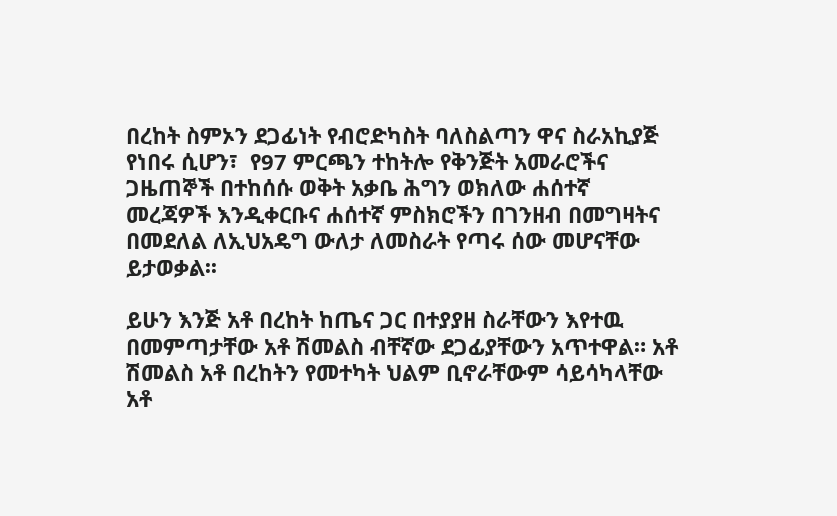በረከት ስምኦን ደጋፊነት የብሮድካስት ባለስልጣን ዋና ስራአኪያጅ የነበሩ ሲሆን፣  የ97 ምርጫን ተከትሎ የቅንጅት አመራሮችና ጋዜጠኞች በተከሰሱ ወቅት አቃቤ ሕግን ወክለው ሐሰተኛ መረጃዎች እንዲቀርቡና ሐሰተኛ ምስክሮችን በገንዘብ በመግዛትና በመደለል ለኢህአዴግ ውለታ ለመስራት የጣሩ ሰው መሆናቸው ይታወቃል፡፡

ይሁን እንጅ አቶ በረከት ከጤና ጋር በተያያዘ ስራቸውን እየተዉ በመምጣታቸው አቶ ሽመልስ ብቸኛው ደጋፊያቸውን አጥተዋል። አቶ ሽመልስ አቶ በረከትን የመተካት ህልም ቢኖራቸውም ሳይሳካላቸው አቶ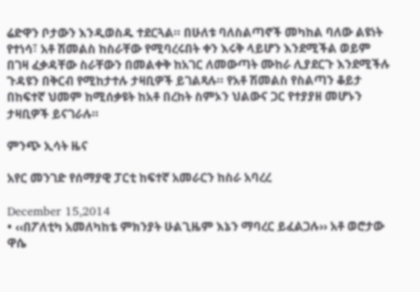ሬድዋን ቦታውን እንዲወስዱ ተደርጓል። በሁለቱ ባለስልጣኖች መካከል ባለው ልዩነት የተነሳ፣ አቶ ሽመልስ ከስራቸው የሚባረሩበት ቀን እሩቅ ላይሆን እንደሚችል ወይም በገዛ ፈቃዳቸው ስራቸውን በመልቀቅ ከአገር ለመውጣት ሙከራ ሊያደርጉ እንደሚችሉ ጉዳዩን በቅርብ የሚከታተሉ ታዛቢዎች ይገልጻሉ። የአቶ ሽመልስ የስልጣን ቆይታ በከፍተኛ ህመም ከሚሰቃዩት ከአቶ በረከት ስምኦን ህልውና ጋር የተያያዘ መሆኑን ታዛቢዎች ይናገራሉ።

ምንጭ ኢሳት ዜና

አየር መንገድ የሰማያዊ ፓርቲ ከፍተኛ አመራርን ከስራ አባረረ

December 15,2014
• ‹‹በፖለቲካ አመለካከቴ ምክንያት ሁልጊዜም እኔን ማባረር ይፈልጋሉ›› አቶ ወሮታው ዋሴ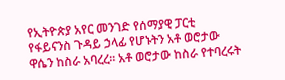የኢትዮጵያ አየር መንገድ የሰማያዊ ፓርቲ የፋይናንስ ጉዳይ ኃላፊ የሆኑትን አቶ ወሮታው ዋሴን ከስራ አባረረ፡፡ አቶ ወሮታው ከስራ የተባረሩት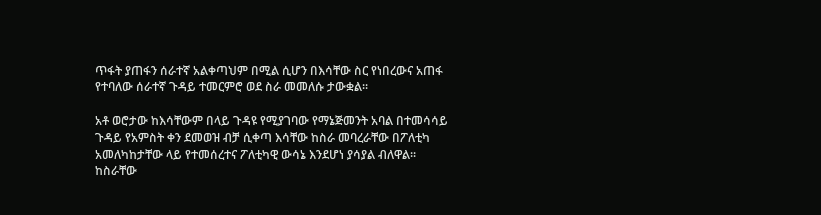ጥፋት ያጠፋን ሰራተኛ አልቀጣህም በሚል ሲሆን በእሳቸው ስር የነበረውና አጠፋ የተባለው ሰራተኛ ጉዳይ ተመርምሮ ወደ ስራ መመለሱ ታውቋል፡፡

አቶ ወሮታው ከእሳቸውም በላይ ጉዳዩ የሚያገባው የማኔጅመንት አባል በተመሳሳይ ጉዳይ የአምስት ቀን ደመወዝ ብቻ ሲቀጣ እሳቸው ከስራ መባረራቸው በፖለቲካ አመለካከታቸው ላይ የተመሰረተና ፖለቲካዊ ውሳኔ እንደሆነ ያሳያል ብለዋል፡፡ ከስራቸው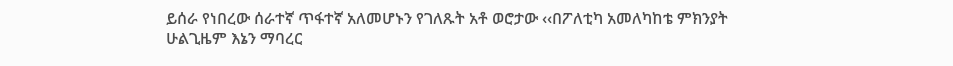ይሰራ የነበረው ሰራተኛ ጥፋተኛ አለመሆኑን የገለጹት አቶ ወሮታው ‹‹በፖለቲካ አመለካከቴ ምክንያት ሁልጊዜም እኔን ማባረር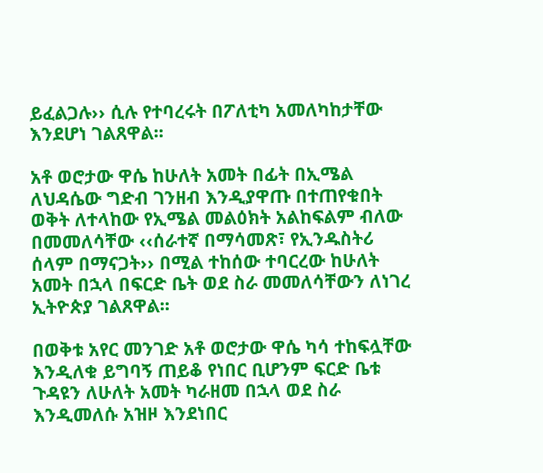ይፈልጋሉ›› ሲሉ የተባረሩት በፖለቲካ አመለካከታቸው እንደሆነ ገልጸዋል፡፡

አቶ ወሮታው ዋሴ ከሁለት አመት በፊት በኢሜል ለህዳሴው ግድብ ገንዘብ እንዲያዋጡ በተጠየቁበት ወቅት ለተላከው የኢሜል መልዕክት አልከፍልም ብለው በመመለሳቸው ‹‹ሰራተኛ በማሳመጽ፣ የኢንዱስትሪ ሰላም በማናጋት›› በሚል ተከሰው ተባርረው ከሁለት አመት በኋላ በፍርድ ቤት ወደ ስራ መመለሳቸውን ለነገረ ኢትዮጵያ ገልጸዋል፡፡

በወቅቱ አየር መንገድ አቶ ወሮታው ዋሴ ካሳ ተከፍሏቸው እንዲለቁ ይግባኝ ጠይቆ የነበር ቢሆንም ፍርድ ቤቱ ጉዳዩን ለሁለት አመት ካራዘመ በኋላ ወደ ስራ እንዲመለሱ አዝዞ እንደነበር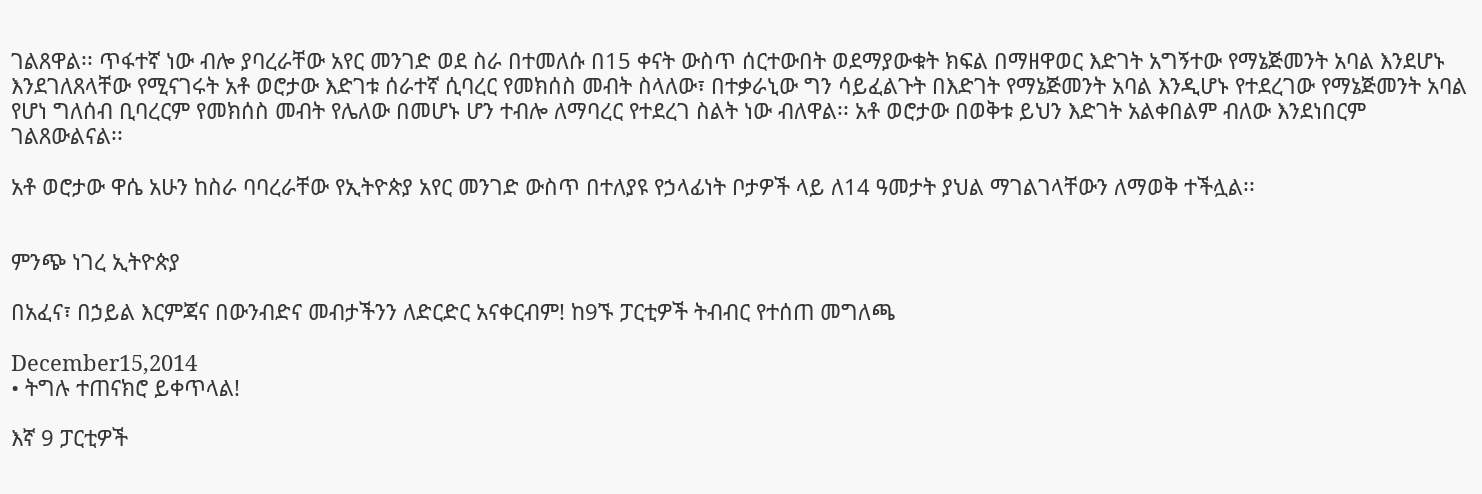ገልጸዋል፡፡ ጥፋተኛ ነው ብሎ ያባረራቸው አየር መንገድ ወደ ስራ በተመለሱ በ15 ቀናት ውስጥ ሰርተውበት ወደማያውቁት ክፍል በማዘዋወር እድገት አግኝተው የማኔጅመንት አባል እንደሆኑ እንደገለጸላቸው የሚናገሩት አቶ ወሮታው እድገቱ ሰራተኛ ሲባረር የመክሰስ መብት ስላለው፣ በተቃራኒው ግን ሳይፈልጉት በእድገት የማኔጅመንት አባል እንዲሆኑ የተደረገው የማኔጅመንት አባል የሆነ ግለሰብ ቢባረርም የመክሰስ መብት የሌለው በመሆኑ ሆን ተብሎ ለማባረር የተደረገ ስልት ነው ብለዋል፡፡ አቶ ወሮታው በወቅቱ ይህን እድገት አልቀበልም ብለው እንደነበርም ገልጸውልናል፡፡

አቶ ወሮታው ዋሴ አሁን ከስራ ባባረራቸው የኢትዮጵያ አየር መንገድ ውስጥ በተለያዩ የኃላፊነት ቦታዎች ላይ ለ14 ዓመታት ያህል ማገልገላቸውን ለማወቅ ተችሏል፡፡


ምንጭ ነገረ ኢትዮጵያ

በአፈና፣ በኃይል እርምጃና በውንብድና መብታችንን ለድርድር አናቀርብም! ከ9ኙ ፓርቲዎች ትብብር የተሰጠ መግለጫ

December15,2014
• ትግሉ ተጠናክሮ ይቀጥላል!

እኛ 9 ፓርቲዎች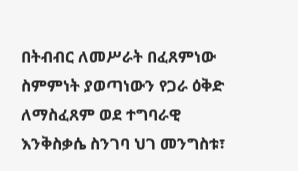በትብብር ለመሥራት በፈጸምነው ስምምነት ያወጣነውን የጋራ ዕቅድ ለማስፈጸም ወደ ተግባራዊ እንቅስቃሴ ስንገባ ህገ መንግስቱ፣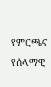የምርጫና የሰላማዊ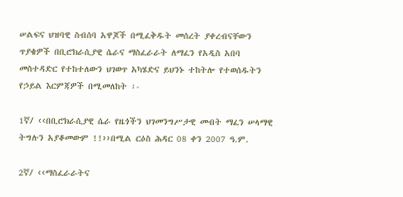ሠልፍና ህዝባዊ ስብሰባ አዋጆች በሚፈቅዱት መሰረት ያቀረብናቸውን ጥያቄዎች በቢሮክራሲያዊ ሴራና ማስፈራራት ለማፈን የአዲስ አበባ መስተዳድር የተከተለውን ህገወጥ አካሄድና ይህንኑ ተከትሎ የተወሰዱትን የኃይል እርምጃዎች በሚመለከት ፡-

1ኛ/ ‹‹በቢሮክራሲያዊ ሴራ የዜጎችን ህገመንግሥታዊ መብት ማፈን ሠላማዊ ትግሉን አያቆመውም !!››በሚል ርዕስ ሕዳር 08 ቀን 2007 ዓ.ም.

2ኛ/ ‹‹ማስፈራራትና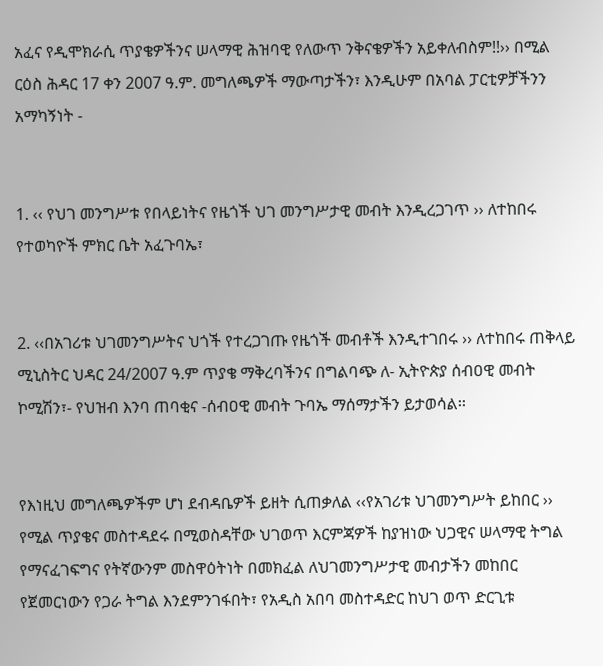አፈና የዲሞክራሲ ጥያቄዎችንና ሠላማዊ ሕዝባዊ የለውጥ ንቅናቄዎችን አይቀለብስም!!›› በሚል ርዕስ ሕዳር 17 ቀን 2007 ዓ.ም. መግለጫዎች ማውጣታችን፣ እንዲሁም በአባል ፓርቲዎቻችንን አማካኝነት -


1. ‹‹ የህገ መንግሥቱ የበላይነትና የዜጎች ህገ መንግሥታዊ መብት እንዲረጋገጥ ›› ለተከበሩ የተወካዮች ምክር ቤት አፈጉባኤ፣


2. ‹‹በአገሪቱ ህገመንግሥትና ህጎች የተረጋገጡ የዜጎች መብቶች እንዲተገበሩ ›› ለተከበሩ ጠቅላይ ሚኒስትር ህዳር 24/2007 ዓ.ም ጥያቄ ማቅረባችንና በግልባጭ ለ- ኢትዮጵያ ሰብዐዊ መብት ኮሚሽን፣- የህዝብ እንባ ጠባቂና -ሰብዐዊ መብት ጉባኤ ማሰማታችን ይታወሳል፡፡


የእነዚህ መግለጫዎችም ሆነ ደብዳቤዎች ይዘት ሲጠቃለል ‹‹የአገሪቱ ህገመንግሥት ይከበር ›› የሚል ጥያቄና መስተዳደሩ በሚወስዳቸው ህገወጥ እርምጃዎች ከያዝነው ህጋዊና ሠላማዊ ትግል የማናፈገፍግና የትኛውንም መስዋዕትነት በመክፈል ለህገመንግሥታዊ መብታችን መከበር የጀመርነውን የጋራ ትግል እንደምንገፋበት፣ የአዲስ አበባ መስተዳድር ከህገ ወጥ ድርጊቱ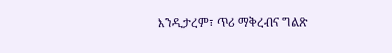እንዲታረም፣ ጥሪ ማቅረብና ግልጽ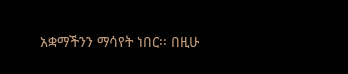አቋማችንን ማሳየት ነበር፡፡ በዚሁ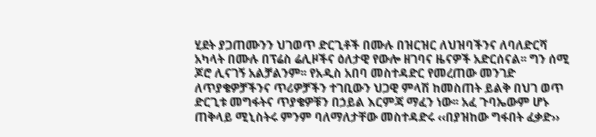ሂደት ያጋጠሙንን ህገወጥ ድርጊቶች በሙሉ በዝርዝር ለህዝባችንና ለባለድርሻ አካላት በሙሉ በፕሬስ ሬሊዞችና ዕለታዊ የውሎ ዘገባና ዜናዎች አድርሰናል፡፡ ግን ሰሚ ጆሮ ሊናገኝ አልቻልንም፡፡ የአዲስ አበባ መስተዳድር የመረጠው መንገድ ለጥያቄዎቻችንና ጥሪዎቻችን ተገቢውን ህጋዊ ምላሽ ከመስጠት ይልቅ በህገ ወጥ ድርጊቱ መግፋትና ጥያቄዎቹን በኃይል እርምጃ ማፈን ነው፡፡ አፈ ጉባኤውም ሆኑ ጠቅላይ ሚኒስትሩ ምንም ባለማለታቸው መስተዳድሩ ‹‹በያዝከው ግፋበት ፈቃድ››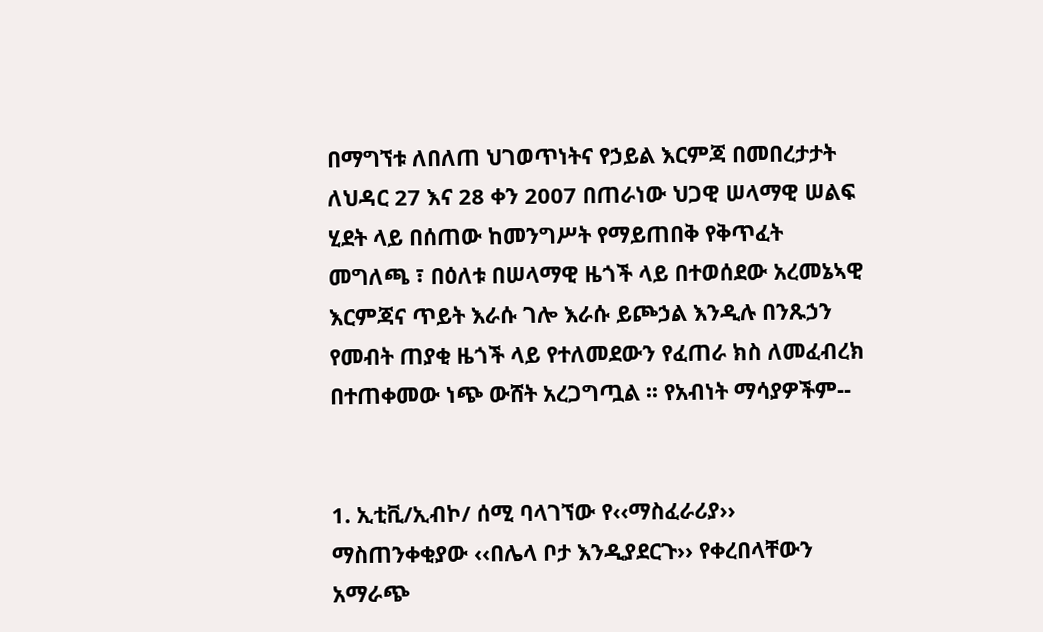በማግኘቱ ለበለጠ ህገወጥነትና የኃይል እርምጃ በመበረታታት ለህዳር 27 እና 28 ቀን 2007 በጠራነው ህጋዊ ሠላማዊ ሠልፍ ሂደት ላይ በሰጠው ከመንግሥት የማይጠበቅ የቅጥፈት መግለጫ ፣ በዕለቱ በሠላማዊ ዜጎች ላይ በተወሰደው አረመኔኣዊ እርምጃና ጥይት እራሱ ገሎ እራሱ ይጮኃል እንዲሉ በንጹኃን የመብት ጠያቂ ዜጎች ላይ የተለመደውን የፈጠራ ክስ ለመፈብረክ በተጠቀመው ነጭ ውሸት አረጋግጧል ፡፡ የአብነት ማሳያዎችም--


1. ኢቲቪ/ኢብኮ/ ሰሚ ባላገኘው የ‹‹ማስፈራሪያ›› ማስጠንቀቂያው ‹‹በሌላ ቦታ እንዲያደርጉ›› የቀረበላቸውን አማራጭ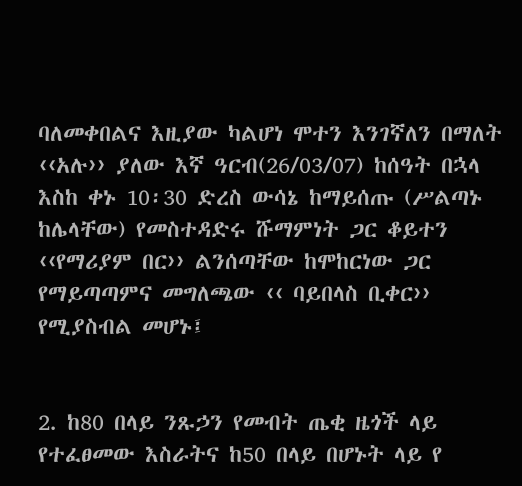ባለመቀበልና እዚያው ካልሆነ ሞተን እንገኛለን በማለት ‹‹አሉ›› ያለው እኛ ዓርብ(26/03/07) ከሰዓት በኋላ እስከ ቀኑ 10፡30 ድረስ ውሳኔ ከማይሰጡ (ሥልጣኑ ከሌላቸው) የመስተዳድሩ ሹማምነት ጋር ቆይተን ‹‹የማሪያም በር›› ልንሰጣቸው ከሞከርነው ጋር የማይጣጣምና መግለጫው ‹‹ ባይበላስ ቢቀር›› የሚያስብል መሆኑ፤


2. ከ80 በላይ ንጹኃን የመብት ጤቂ ዜጎች ላይ የተፈፀመው እስራትና ከ50 በላይ በሆኑት ላይ የ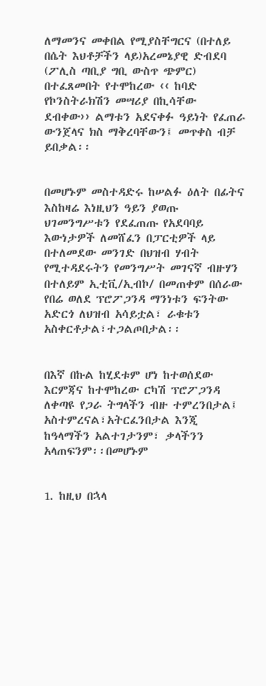ለማመንና መቀበል የሚያስቸግርና (በተለይ በሴት እህቶቻችን ላይ)አረመኔያዊ ድብደባ (ፖሊስ ጣቢያ ግቢ ውስጥ ጭምር) በተፈጸመበት የተሞከረው ‹‹ ከባድ የኮንስትራክሽን መሣሪያ በኪሳቸው ደብቀው›› ልማቱን አደናቀፉ ዓይነት የፈጠራ ውንጀላና ክስ ማቅረባቸውን፤ መጥቀስ ብቻ ይበቃል፡፡


በመሆኑም መስተዳድሩ ከሠልፉ ዕለት በፊትና እስከዛሬ እነዚህን ዓይን ያወጡ ህገመንግሥቱን የደፈጠጡ የአደባባይ እውነታዎች ለመሸፈን በፓርቲዎች ላይ በተለመደው መንገድ በህዝብ ሃብት የሚተዳደሩትን የመንግሥት መገናኛ ብዙሃን በተለይም ኢቲቪ/ኢብኮ/ በመጠቀም በሰራው የበሬ ወለደ ፕሮፖጋንዳ ማንነቱን ፍንትው አድርጎ ለህዝብ አሳይቷል፣ ራቁቱን አስቀርቶታል፣ተጋልጦበታል፡፡


በእኛ በኩል ከሂደቱም ሆነ ከተወሰደው እርምጃና ከተሞከረው ርካሽ ፕሮፖጋንዳ ለቀጣዩ የጋራ ትግላችን ብዙ ተምረንበታል፤ አስተምረናል፣አትርፈንበታል እንጂ ከዓላማችን አልተገታንም፣ ቃላችንን አላጠፍንም፡፡በመሆኑም


1. ከዚህ በኋላ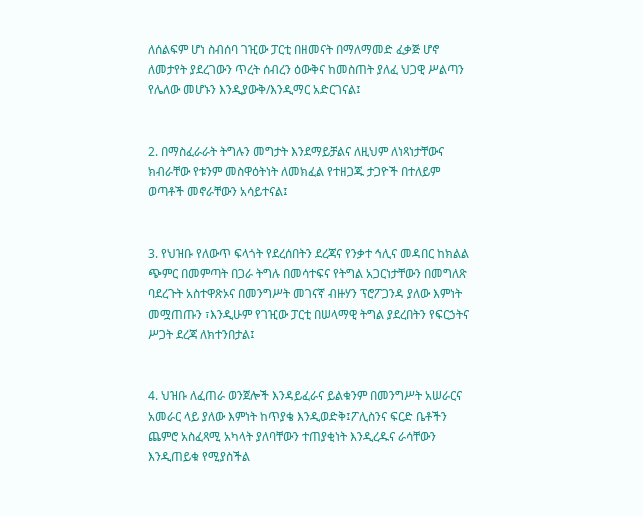ለሰልፍም ሆነ ስብሰባ ገዢው ፓርቲ በዘመናት በማለማመድ ፈቃጅ ሆኖ ለመታየት ያደረገውን ጥረት ሰብረን ዕውቅና ከመስጠት ያለፈ ህጋዊ ሥልጣን የሌለው መሆኑን እንዲያውቅ/እንዲማር አድርገናል፤


2. በማስፈራራት ትግሉን መግታት እንደማይቻልና ለዚህም ለነጻነታቸውና ክብራቸው የቱንም መስዋዕትነት ለመክፈል የተዘጋጁ ታጋዮች በተለይም ወጣቶች መኖራቸውን አሳይተናል፤


3. የህዝቡ የለውጥ ፍላጎት የደረሰበትን ደረጃና የንቃተ ኅሊና መዳበር ከክልል ጭምር በመምጣት በጋራ ትግሉ በመሳተፍና የትግል አጋርነታቸውን በመግለጽ ባደረጉት አስተዋጽኦና በመንግሥት መገናኛ ብዙሃን ፕሮፖጋንዳ ያለው እምነት መሟጠጡን ፣እንዲሁም የገዢው ፓርቲ በሠላማዊ ትግል ያደረበትን የፍርኃትና ሥጋት ደረጃ ለክተንበታል፤


4. ህዝቡ ለፈጠራ ወንጀሎች እንዳይፈራና ይልቁንም በመንግሥት አሠራርና አመራር ላይ ያለው እምነት ከጥያቄ እንዲወድቅ፤ፖሊስንና ፍርድ ቤቶችን ጨምሮ አስፈጻሚ አካላት ያለባቸውን ተጠያቂነት እንዲረዱና ራሳቸውን እንዲጠይቁ የሚያስችል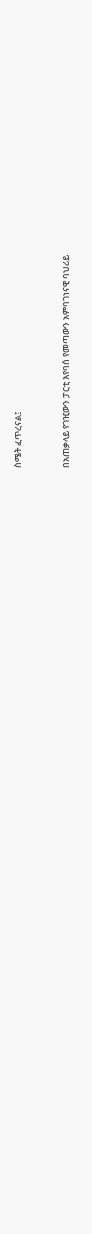ስሜት ፈጥረናል፤


በአጠቃላይ የገዢውን ፓርቲ እየባሰ የመጣውን አምባገነናዊ ባህሪይ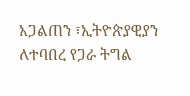አጋልጠን ፣ኢትዮጵያዊያን ለተባበረ የጋራ ትግል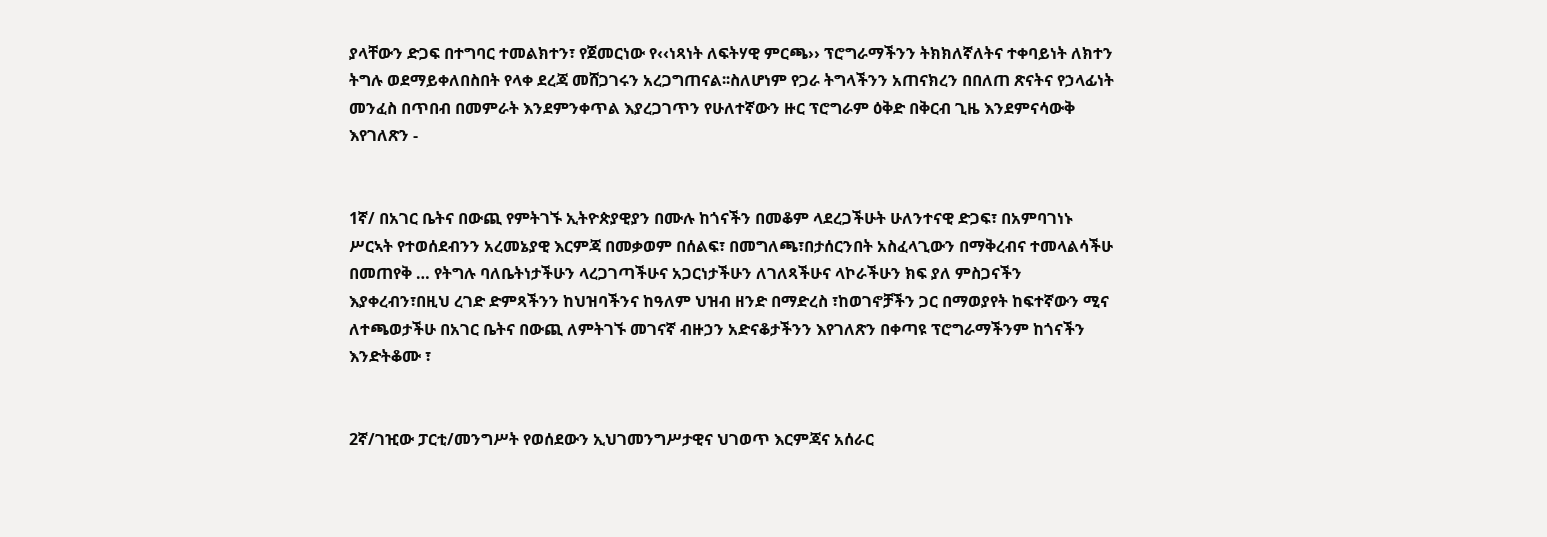ያላቸውን ድጋፍ በተግባር ተመልክተን፣ የጀመርነው የ‹‹ነጻነት ለፍትሃዊ ምርጫ›› ፕሮግራማችንን ትክክለኛለትና ተቀባይነት ለክተን ትግሉ ወደማይቀለበስበት የላቀ ደረጃ መሸጋገሩን አረጋግጠናል፡፡ስለሆነም የጋራ ትግላችንን አጠናክረን በበለጠ ጽናትና የኃላፊነት መንፈስ በጥበብ በመምራት እንደምንቀጥል እያረጋገጥን የሁለተኛውን ዙር ፕሮግራም ዕቅድ በቅርብ ጊዜ እንደምናሳውቅ እየገለጽን -


1ኛ/ በአገር ቤትና በውጪ የምትገኙ ኢትዮጵያዊያን በሙሉ ከጎናችን በመቆም ላደረጋችሁት ሁለንተናዊ ድጋፍ፣ በአምባገነኑ ሥርኣት የተወሰደብንን አረመኔያዊ እርምጃ በመቃወም በሰልፍ፣ በመግለጫ፣በታሰርንበት አስፈላጊውን በማቅረብና ተመላልሳችሁ በመጠየቅ … የትግሉ ባለቤትነታችሁን ላረጋገጣችሁና አጋርነታችሁን ለገለጻችሁና ላኮራችሁን ክፍ ያለ ምስጋናችን እያቀረብን፣በዚህ ረገድ ድምጻችንን ከህዝባችንና ከዓለም ህዝብ ዘንድ በማድረስ ፣ከወገኖቻችን ጋር በማወያየት ከፍተኛውን ሚና ለተጫወታችሁ በአገር ቤትና በውጪ ለምትገኙ መገናኛ ብዙኃን አድናቆታችንን እየገለጽን በቀጣዩ ፕሮግራማችንም ከጎናችን እንድትቆሙ ፣


2ኛ/ገዢው ፓርቲ/መንግሥት የወሰደውን ኢህገመንግሥታዊና ህገወጥ እርምጃና አሰራር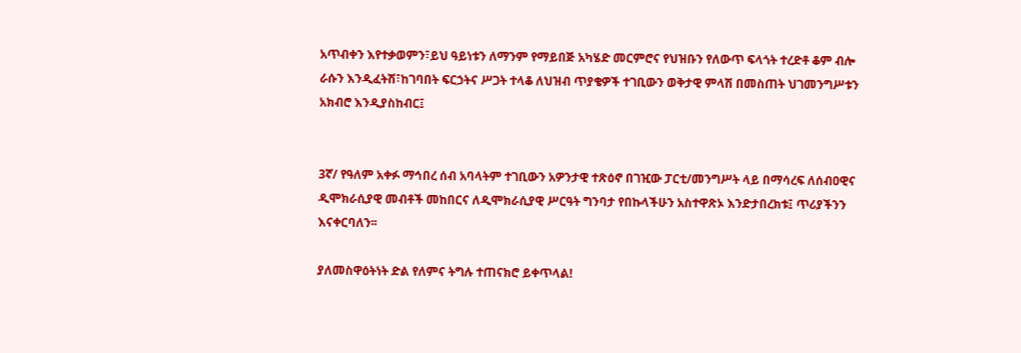አጥብቀን እየተቃወምን፣ይህ ዓይነቱን ለማንም የማይበጅ አካሄድ መርምሮና የህዝቡን የለውጥ ፍላጎት ተረድቶ ቆም ብሎ ራሱን እንዲፈትሽ፣ከገባበት ፍርኃትና ሥጋት ተላቆ ለህዝብ ጥያቄዎች ተገቢውን ወቅታዊ ምላሽ በመስጠት ህገመንግሥቱን አክብሮ እንዲያስከብር፤


3ኛ/ የዓለም አቀፉ ማኅበረ ሰብ አባላትም ተገቢውን አዎንታዊ ተጽዕኖ በገዢው ፓርቲ/መንግሥት ላይ በማሳረፍ ለሰብዐዊና ዲሞክራሲያዊ መብቶች መከበርና ለዲሞክራሲያዊ ሥርዓት ግንባታ የበኩላችሁን አስተዋጽኦ እንድታበረክቱ፤ ጥሪያችንን እናቀርባለን፡፡

ያለመስዋዕትነት ድል የለምና ትግሉ ተጠናክሮ ይቀጥላል!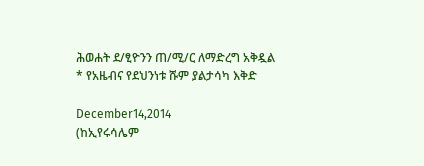ሕወሐት ደ/ፂዮንን ጠ/ሚ/ር ለማድረግ አቅዷል * የአዜብና የደህንነቱ ሹም ያልታሳካ እቅድ

December14,2014
(ከኢየሩሳሌም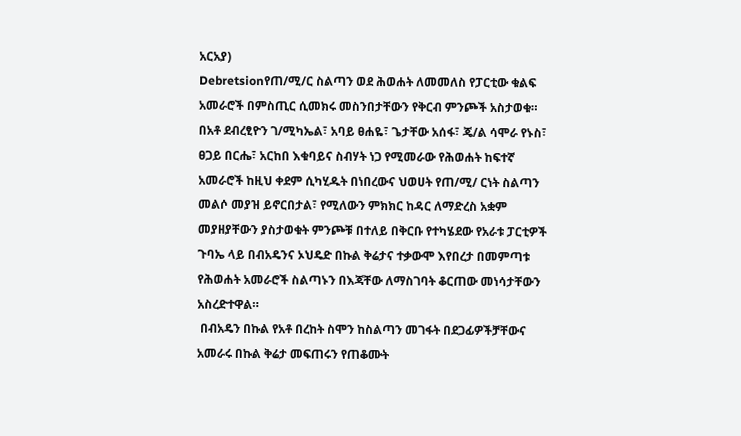አርአያ)
Debretsionየጠ/ሚ/ር ስልጣን ወደ ሕወሐት ለመመለስ የፓርቲው ቁልፍ አመራሮች በምስጢር ሲመክሩ መስንበታቸውን የቅርብ ምንጮች አስታወቁ። በአቶ ደብረፂዮን ገ/ሚካኤል፣ አባይ ፀሐዬ፣ ጌታቸው አሰፋ፣ ጄ/ል ሳሞራ የኑስ፣ ፀጋይ በርሔ፣ አርከበ እቁባይና ስብሃት ነጋ የሚመራው የሕወሐት ከፍተኛ አመራሮች ከዚህ ቀደም ሲካሂዱት በነበረውና ህወሀት የጠ/ሚ/ ርነት ስልጣን መልሶ መያዝ ይኖርበታል፣ የሚለውን ምክክር ከዳር ለማድረስ አቋም መያዘያቸውን ያስታወቁት ምንጮቹ በተለይ በቅርቡ የተካሄደው የአራቱ ፓርቲዎች ጉባኤ ላይ በብአዴንና ኦህዴድ በኩል ቅሬታና ተቃውሞ እየበረታ በመምጣቱ የሕወሐት አመራሮች ስልጣኑን በእጃቸው ለማስገባት ቆርጠው መነሳታቸውን አስረድተዋል።
 በብአዴን በኩል የአቶ በረከት ስሞን ከስልጣን መገፋት በደጋፊዎችቻቸውና አመራሩ በኩል ቅሬታ መፍጠሩን የጠቆሙት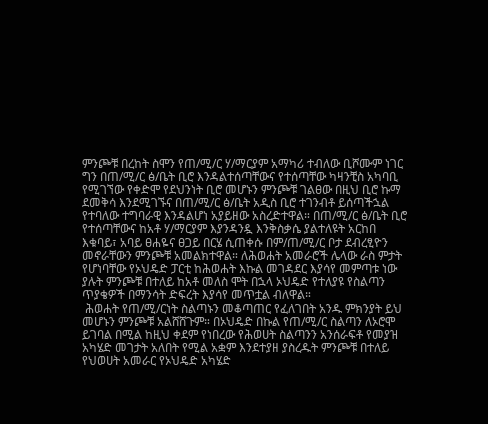ምንጮቹ በረከት ስሞን የጠ/ሚ/ር ሃ/ማርያም አማካሪ ተብለው ቢሾሙም ነገር ግን በጠ/ሚ/ር ፅ/ቤት ቢሮ እንዳልተሰጣቸውና የተሰጣቸው ካዛንቺስ አካባቢ የሚገኘው የቀድሞ የደህንነት ቢሮ መሆኑን ምንጮቹ ገልፀው በዚህ ቢሮ ኩማ ደመቅሳ እንደሚገኙና በጠ/ሚ/ር ፅ/ቤት አዲስ ቢሮ ተገንብቶ ይሰጣችኋል የተባለው ተግባራዊ እንዳልሆነ አያይዘው አስረድተዋል። በጠ/ሚ/ር ፅ/ቤት ቢሮ የተሰጣቸውና ከአቶ ሃ/ማርያም እያንዳንዷ እንቅስቃሴ ያልተለዩት አርከበ እቁባይ፣ አባይ ፀሐዬና ፀጋይ በርሄ ሲጠቀሱ በም/ጠ/ሚ/ር ቦታ ደብረፂዮን መኖራቸውን ምንጮቹ አመልክተዋል። ለሕወሐት አመራሮች ሌላው ራስ ምታት የሆነባቸው የኦህዴድ ፓርቲ ከሕወሐት እኩል መገዳደር እያሳየ መምጣቱ ነው ያሉት ምንጮቹ በተለይ ከአቶ መለስ ሞት በኋላ ኦህዴድ የተለያዩ የስልጣን ጥያቄዎች በማንሳት ድፍረት እያሳየ መጥቷል ብለዋል።
 ሕወሐት የጠ/ሚ/ርነት ስልጣኑን መቆጣጠር የፈለገበት አንዱ ምክንያት ይህ መሆኑን ምንጮቹ አልሸሸጉም። በኦህዴድ በኩል የጠ/ሚ/ር ስልጣን ለኦሮሞ ይገባል በሚል ከዚህ ቀደም የነበረው የሕወሀት ስልጣንን አንሰራፍቶ የመያዝ አካሄድ መገታት አለበት የሚል አቋም እንደተያዘ ያስረዱት ምንጮቹ በተለይ የህወሀት አመራር የኦህዴድ አካሄድ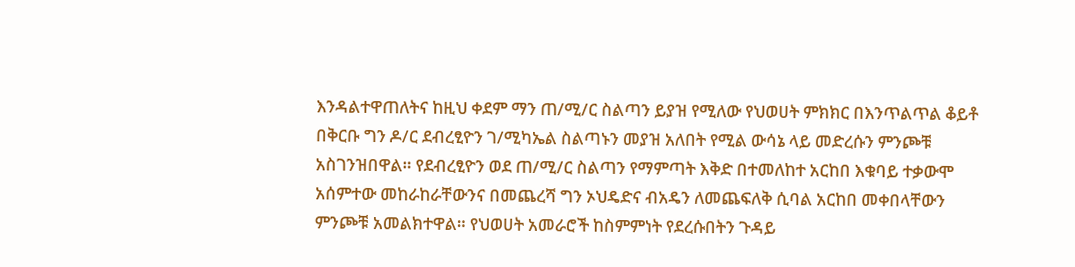እንዳልተዋጠለትና ከዚህ ቀደም ማን ጠ/ሚ/ር ስልጣን ይያዝ የሚለው የህወሀት ምክክር በእንጥልጥል ቆይቶ በቅርቡ ግን ዶ/ር ደብረፂዮን ገ/ሚካኤል ስልጣኑን መያዝ አለበት የሚል ውሳኔ ላይ መድረሱን ምንጮቹ አስገንዝበዋል። የደብረፂዮን ወደ ጠ/ሚ/ር ስልጣን የማምጣት እቅድ በተመለከተ አርከበ እቁባይ ተቃውሞ አሰምተው መከራከራቸውንና በመጨረሻ ግን ኦህዴድና ብአዴን ለመጨፍለቅ ሲባል አርከበ መቀበላቸውን ምንጮቹ አመልክተዋል። የህወሀት አመራሮች ከስምምነት የደረሱበትን ጉዳይ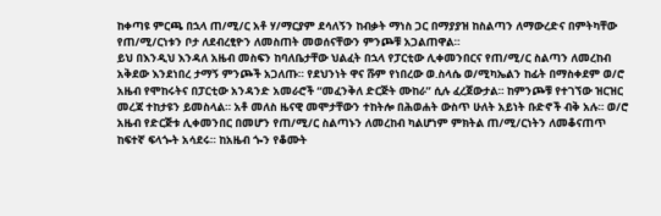ከቀጣዩ ምርጫ በኋላ ጠ/ሚ/ር አቶ ሃ/ማርያም ደሳለኝን ከብቃት ማነስ ጋር በማያያዝ ከስልጣን ለማውረድና በምትካቸው የጠ/ሚ/ርነቱን ቦታ ለደብረፂዮን ለመስጠት መወሰናቸውን ምንጮቹ አጋልጠዋል።
ይህ በእንዲህ እንዳለ አዜብ መስፍን ከባለቤታቸው ህልፈት በኋላ የፓርቲው ሊቀመንበርና የጠ/ሚ/ር ስልጣን ለመረከብ አቅደው እንደነበረ ታማኝ ምንጮች አጋለጡ። የደህንነት ዋና ሹም የነበረው ወ.ስላሴ ወ/ሚካኤልን ከፊት በማስቀደም ወ/ሮ አዜብ የሞከሩትና በፓርቲው አንዳንድ አመራሮች “መፈንቅለ ድርጅት ሙከራ” ሲሉ ፈረጀውታል። ከምንጮቹ የተገኘው ዝርዝር መረጃ ተከታዩን ይመስላል። አቶ መለስ ዜናዊ መሞታቸውን ተከትሎ በሕወሐት ውስጥ ሁለት አይነት ቡድኖች ብቅ አሉ። ወ/ሮ አዜብ የድርጅቱ ሊቀመንበር በመሆን የጠ/ሚ/ር ስልጣኑን ለመረከብ ካልሆነም ምክትል ጠ/ሚ/ርነትን ለመቆናጠጥ ከፍተኛ ፍላጐት አሳደሩ። ከአዜብ ጐን የቆሙት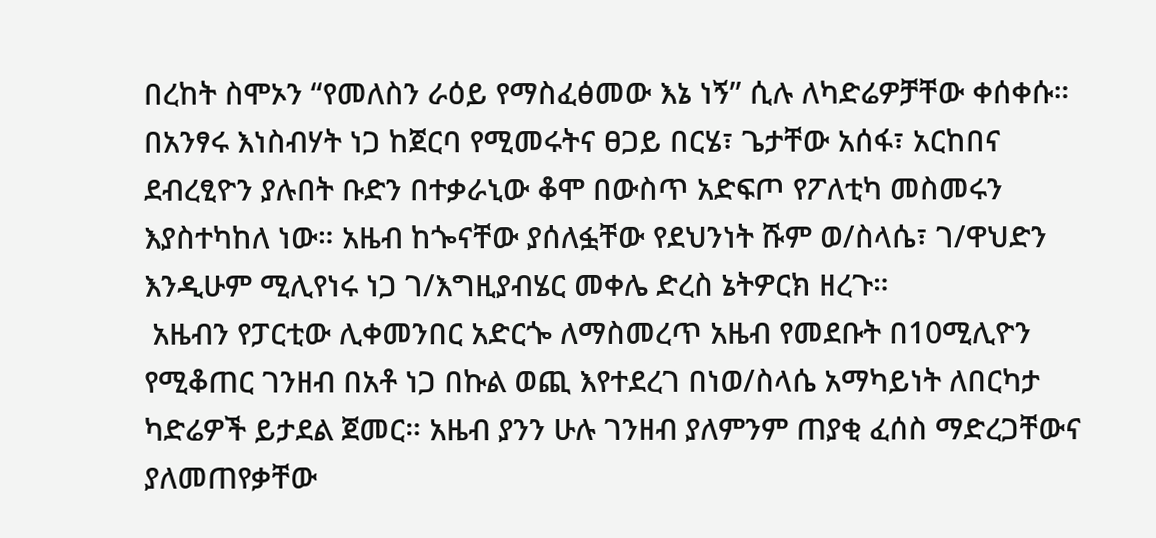በረከት ስሞኦን “የመለስን ራዕይ የማስፈፅመው እኔ ነኝ” ሲሉ ለካድሬዎቻቸው ቀሰቀሱ። በአንፃሩ እነስብሃት ነጋ ከጀርባ የሚመሩትና ፀጋይ በርሄ፣ ጌታቸው አሰፋ፣ አርከበና ደብረፂዮን ያሉበት ቡድን በተቃራኒው ቆሞ በውስጥ አድፍጦ የፖለቲካ መስመሩን እያስተካከለ ነው። አዜብ ከጐናቸው ያሰለፏቸው የደህንነት ሹም ወ/ስላሴ፣ ገ/ዋህድን እንዲሁም ሚሊየነሩ ነጋ ገ/እግዚያብሄር መቀሌ ድረስ ኔትዎርክ ዘረጉ።
 አዜብን የፓርቲው ሊቀመንበር አድርጐ ለማስመረጥ አዜብ የመደቡት በ10ሚሊዮን የሚቆጠር ገንዘብ በአቶ ነጋ በኩል ወጪ እየተደረገ በነወ/ስላሴ አማካይነት ለበርካታ ካድሬዎች ይታደል ጀመር። አዜብ ያንን ሁሉ ገንዘብ ያለምንም ጠያቂ ፈሰስ ማድረጋቸውና ያለመጠየቃቸው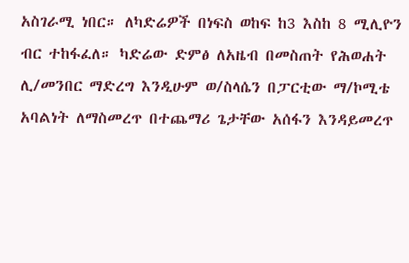አስገራሚ ነበር። ለካድሬዎች በነፍስ ወከፍ ከ3 እስከ 8 ሚሊዮን ብር ተከፋፈለ። ካድሬው ድምፅ ለአዜብ በመስጠት የሕወሐት ሊ/መንበር ማድረግ እንዲሁም ወ/ስላሴን በፓርቲው ማ/ኮሚቴ አባልነት ለማስመረጥ በተጨማሪ ጌታቸው አሰፋን እንዳይመረጥ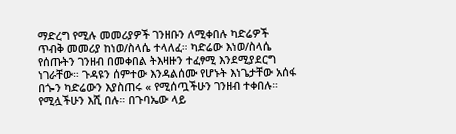ማድረግ የሚሉ መመሪያዎች ገንዘቡን ለሚቀበሉ ካድሬዎች ጥብቅ መመሪያ ከነወ/ስላሴ ተላለፈ። ካድሬው እነወ/ስላሴ የሰጡትን ገንዘብ በመቀበል ትእዛዙን ተፈፃሚ እንደሚያደርግ ነገራቸው። ጉዳዩን ሰምተው እንዳልሰሙ የሆኑት እነጌታቸው አሰፋ በጐን ካድሬውን እያስጠሩ « የሚሰጧችሁን ገንዘብ ተቀበሉ። የሚሏችሁን እሺ በሉ። በጉባኤው ላይ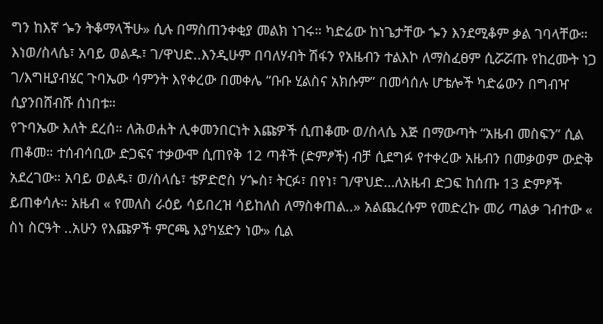ግን ከእኛ ጐን ትቆማላችሁ» ሲሉ በማስጠንቀቂያ መልክ ነገሩ። ካድሬው ከነጌታቸው ጐን እንደሚቆም ቃል ገባላቸው። እነወ/ስላሴ፣ አባይ ወልዱ፣ ገ/ዋህድ..እንዲሁም በባለሃብት ሽፋን የአዜብን ተልእኮ ለማስፈፀም ሲሯሯጡ የከረሙት ነጋ ገ/እግዚያብሄር ጉባኤው ሳምንት እየቀረው በመቀሌ “ቡቡ ሂልስና አክሱም” በመሳሰሉ ሆቴሎች ካድሬውን በግብዣ ሲያንበሸብሹ ሰነበቱ።
የጉባኤው እለት ደረሰ። ለሕወሐት ሊቀመንበርነት እጩዎች ሲጠቆሙ ወ/ስላሴ እጅ በማውጣት “አዜብ መስፍን” ሲል ጠቆመ። ተሰብሳቢው ድጋፍና ተቃውሞ ሲጠየቅ 12 ጣቶች (ድምፆች) ብቻ ሲደግፉ የተቀረው አዜብን በመቃወም ውድቅ አደረገው። አባይ ወልዱ፣ ወ/ስላሴ፣ ቴዎድሮስ ሃጐስ፣ ትርፉ፣ በየነ፣ ገ/ዋህድ…ለአዜብ ድጋፍ ከሰጡ 13 ድምፆች ይጠቀሳሉ። አዜብ « የመለስ ራዕይ ሳይበረዝ ሳይከለስ ለማስቀጠል..» አልጨረሱም የመድረኩ መሪ ጣልቃ ገብተው « ስነ ስርዓት ..አሁን የእጩዎች ምርጫ እያካሄድን ነው» ሲል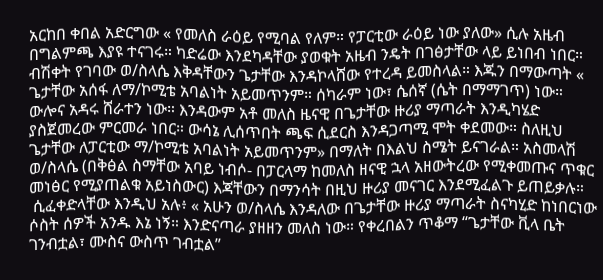አርከበ ቀበል አድርግው « የመለስ ራዕይ የሚባል የለም። የፓርቲው ራዕይ ነው ያለው» ሲሉ አዜብ በግልምጫ እያዩ ተናገሩ። ካድሬው እንደካዳቸው ያወቁት አዜብ ንዴት በገፅታቸው ላይ ይነበብ ነበር። ብሽቀት የገባው ወ/ስላሴ እቅዳቸውን ጌታቸው እንዳኮላሸው የተረዳ ይመስላል። እጁን በማውጣት « ጌታቸው አሰፋ ለማ/ኮሚቴ አባልነት አይመጥንም። ሰካራም ነው፣ ሴሰኛ (ሴት በማማገጥ) ነው። ውሎና አዳሩ ሸራተን ነው። እንዳውም አቶ መለስ ዜናዊ በጌታቸው ዙሪያ ማጣራት እንዲካሄድ ያስጀመረው ምርመራ ነበር። ውሳኔ ሊሰጥበት ጫፍ ሲደርስ እንዳጋጣሚ ሞት ቀደመው። ስለዚህ ጌታቸው ለፓርቲው ማ/ኮሚቴ አባልነት አይመጥንም» በማለት በእልህ ስሜት ይናገራል። አስመላሽ ወ/ስላሴ (በቅፅል ስማቸው አባይ ነብሶ- በፓርላማ ከመለስ ዘናዊ ኋላ አዘውትረው የሚቀመጡና ጥቁር መነፅር የሚያጠልቁ አይነስውር) እጃቸውን በማንሳት በዚህ ዙሪያ መናገር እንደሚፈልጉ ይጠይቃሉ።
 ሲፈቀድላቸው እንዲህ አሉ፥ « አሁን ወ/ስላሴ እንዳለው በጌታቸው ዙሪያ ማጣራት ስናካሂድ ከነበርነው ሶስት ሰዎች አንዱ እኔ ነኝ። እንድናጣራ ያዘዘን መለስ ነው። የቀረበልን ጥቆማ “ጌታቸው ቪላ ቤት ገንብቷል፣ ሙስና ውስጥ ገብቷል”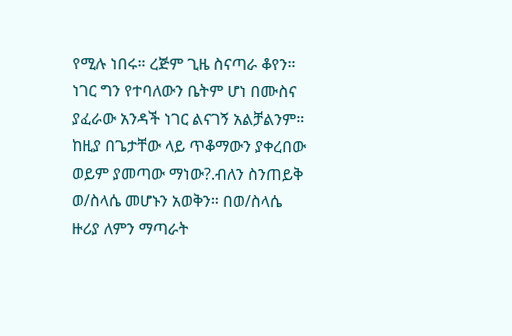የሚሉ ነበሩ። ረጅም ጊዜ ስናጣራ ቆየን። ነገር ግን የተባለውን ቤትም ሆነ በሙስና ያፈራው አንዳች ነገር ልናገኝ አልቻልንም። ከዚያ በጌታቸው ላይ ጥቆማውን ያቀረበው ወይም ያመጣው ማነው?.ብለን ስንጠይቅ ወ/ስላሴ መሆኑን አወቅን። በወ/ስላሴ ዙሪያ ለምን ማጣራት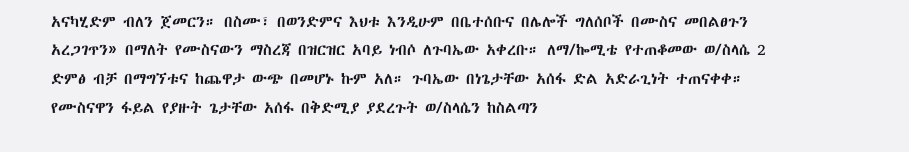አናካሂድም ብለን ጀመርን። በስሙ፣ በወንድምና እህቱ እንዲሁም በቤተሰቡና በሌሎች ግለሰቦች በሙስና መበልፀጉን አረጋገጥን» በማለት የሙስናውን ማስረጃ በዝርዝር አባይ ነብሶ ለጉባኤው አቀረቡ። ለማ/ኰሚቴ የተጠቆመው ወ/ስላሴ 2 ድምፅ ብቻ በማግኘቱና ከጨዋታ ውጭ በመሆኑ ኩም አለ። ጉባኤው በነጌታቸው አሰፋ ድል አድራጊነት ተጠናቀቀ።
የሙስናዋን ፋይል የያዙት ጌታቸው አሰፋ በቅድሚያ ያደረጉት ወ/ስላሴን ከስልጣን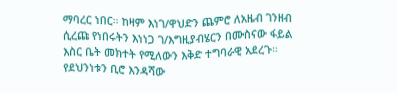ማባረር ነበር። ከዛም እነገ/ዋህድን ጨምሮ ለአዜብ ገንዘብ ሲረጩ የነበሩትን እነነጋ ገ/እግዚያብሄርን በሙስናው ፋይል እስር ቤት መክተት የሚለውን እቅድ ተግባራዊ አደረጉ። የደህንነቱን ቢሮ እንዳሻው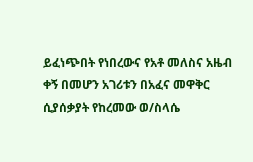ይፈነጭበት የነበረውና የአቶ መለስና አዜብ ቀኝ በመሆን አገሪቱን በአፈና መዋቅር ሲያሰቃያት የከረመው ወ/ስላሴ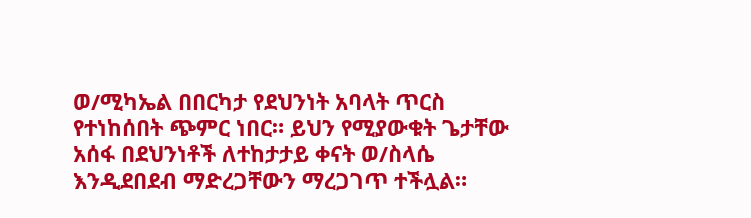ወ/ሚካኤል በበርካታ የደህንነት አባላት ጥርስ የተነከሰበት ጭምር ነበር። ይህን የሚያውቁት ጌታቸው አሰፋ በደህንነቶች ለተከታታይ ቀናት ወ/ስላሴ እንዲደበደብ ማድረጋቸውን ማረጋገጥ ተችሏል።